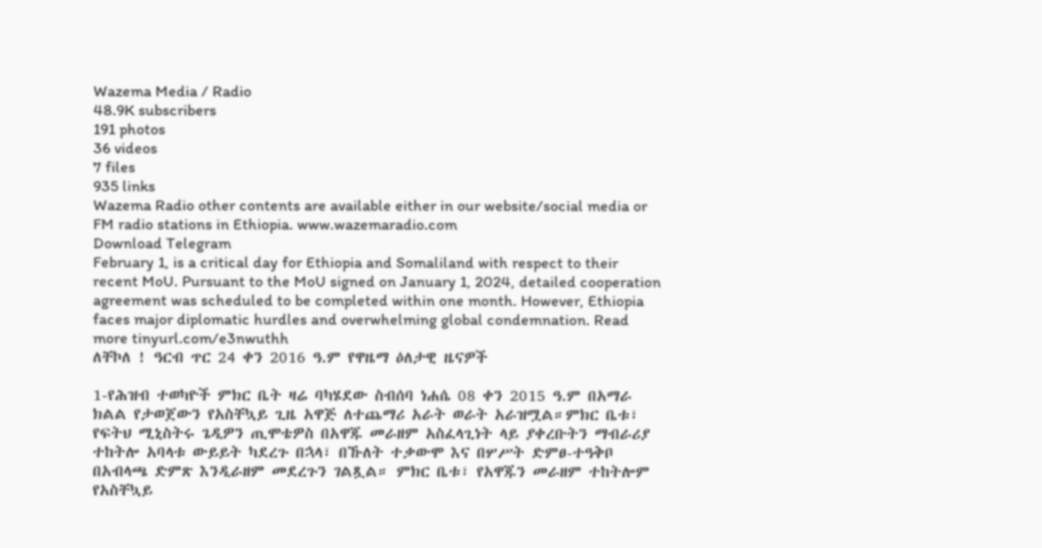Wazema Media / Radio
48.9K subscribers
191 photos
36 videos
7 files
935 links
Wazema Radio other contents are available either in our website/social media or FM radio stations in Ethiopia. www.wazemaradio.com
Download Telegram
February 1, is a critical day for Ethiopia and Somaliland with respect to their recent MoU. Pursuant to the MoU signed on January 1, 2024, detailed cooperation agreement was scheduled to be completed within one month. However, Ethiopia faces major diplomatic hurdles and overwhelming global condemnation. Read more tinyurl.com/e3nwuthh
ለቸኮለ ! ዓርብ ጥር 24 ቀን 2016 ዓ.ም የዋዜማ ዕለታዊ ዜናዎች

1-የሕዝብ ተወካዮች ምክር ቤት ዛሬ ባካሄደው ስብሰባ ነሐሴ 08 ቀን 2015 ዓ.ም በአማራ ክልል የታወጀውን የአስቸኳይ ጊዜ አዋጅ ለተጨማሪ አራት ወራት አራዝሟል።ምክር ቤቱ፣ የፍትህ ሚኒስትሩ ጌዲዎን ጢሞቴዎስ በአዋጁ መራዘም አስፈላጊነት ላይ ያቀረቡትን ማብራሪያ ተከትሎ አባላቱ ውይይት ካደረጉ በኋላ፣ በኹለት ተቃውሞ እና በሦሥት ድምፀ-ተዓቅቦ በአብላጫ ድምጽ እንዲራዘም መደረጉን ገልጿል። ምክር ቤቱ፣ የአዋጁን መራዘም ተከትሎም የአስቸኳይ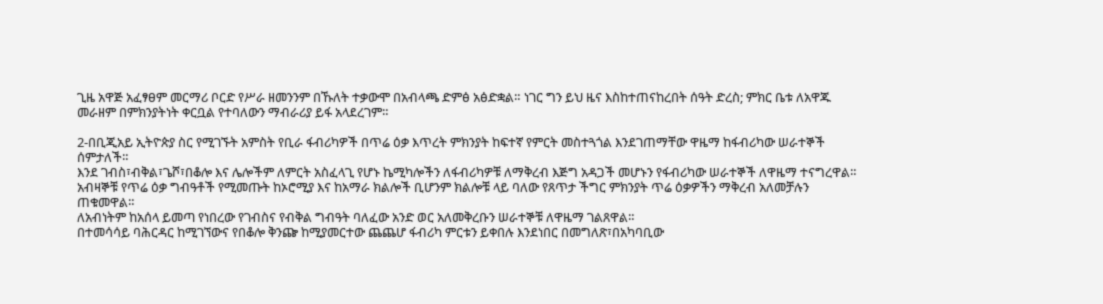ጊዜ አዋጅ አፈፃፀም መርማሪ ቦርድ የሥራ ዘመንንም በኹለት ተቃውሞ በአብላጫ ድምፅ አፅድቋል። ነገር ግን ይህ ዜና እስከተጠናከረበት ሰዓት ድረስ; ምክር ቤቱ ለአዋጁ መራዘም በምክንያትነት ቀርቧል የተባለውን ማብራሪያ ይፋ አላደረገም።

2-በቢጂአይ ኢትዮጵያ ስር የሚገኙት አምስት የቢራ ፋብሪካዎች በጥሬ ዕቃ እጥረት ምክንያት ከፍተኛ የምርት መስተጓጎል እንደገጠማቸው ዋዜማ ከፋብሪካው ሠራተኞች ሰምታለች።
እንደ ገብስ፣ብቅል፣ጌሾ፣በቆሎ እና ሌሎችም ለምርት አስፈላጊ የሆኑ ኬሚካሎችን ለፋብሪካዎቹ ለማቅረብ እጅግ አዳጋች መሆኑን የፋብሪካው ሠራተኞች ለዋዜማ ተናግረዋል።
አብዛኞቹ የጥሬ ዕቃ ግብዓቶች የሚመጡት ከኦሮሚያ እና ከአማራ ክልሎች ቢሆንም ክልሎቹ ላይ ባለው የጸጥታ ችግር ምክንያት ጥሬ ዕቃዎችን ማቅረብ አለመቻሉን ጠቁመዋል።
ለአብነትም ከአሰላ ይመጣ የነበረው የገብስና የብቅል ግብዓት ባለፈው አንድ ወር አለመቅረቡን ሠራተኞቹ ለዋዜማ ገልጸዋል።
በተመሳሳይ ባሕርዳር ከሚገኘውና የበቆሎ ቅንጬ ከሚያመርተው ጨጨሆ ፋብሪካ ምርቱን ይቀበሉ እንደነበር በመግለጽ፣በአካባቢው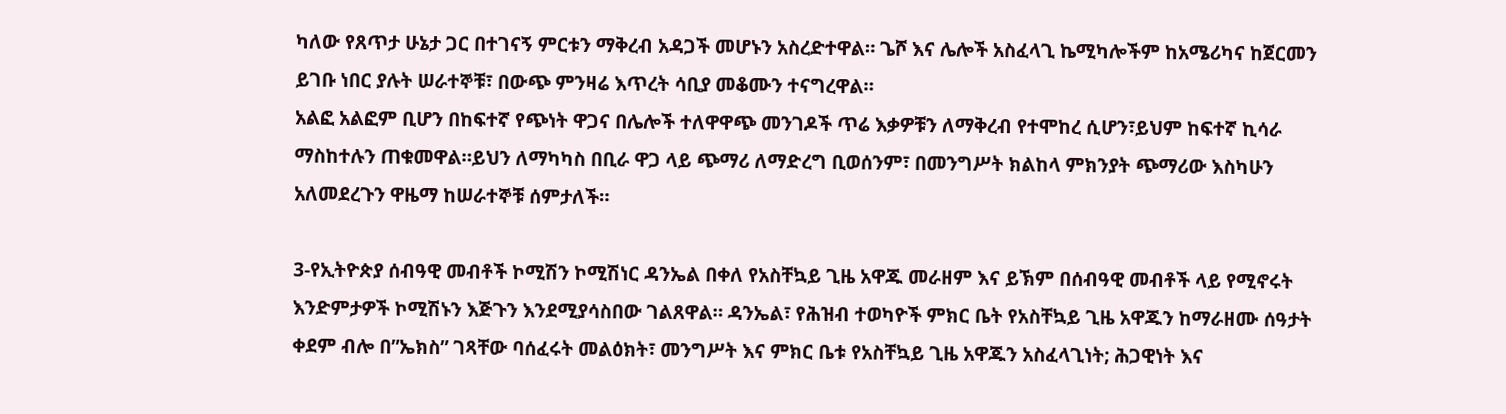ካለው የጸጥታ ሁኔታ ጋር በተገናኝ ምርቱን ማቅረብ አዳጋች መሆኑን አስረድተዋል። ጌሾ እና ሌሎች አስፈላጊ ኬሚካሎችም ከአሜሪካና ከጀርመን ይገቡ ነበር ያሉት ሠራተኞቹ፣ በውጭ ምንዛሬ እጥረት ሳቢያ መቆሙን ተናግረዋል።
አልፎ አልፎም ቢሆን በከፍተኛ የጭነት ዋጋና በሌሎች ተለዋዋጭ መንገዶች ጥሬ እቃዎቹን ለማቅረብ የተሞከረ ሲሆን፣ይህም ከፍተኛ ኪሳራ ማስከተሉን ጠቁመዋል።ይህን ለማካካስ በቢራ ዋጋ ላይ ጭማሪ ለማድረግ ቢወሰንም፣ በመንግሥት ክልከላ ምክንያት ጭማሪው እስካሁን አለመደረጉን ዋዜማ ከሠራተኞቹ ሰምታለች።

3-የኢትዮጵያ ሰብዓዊ መብቶች ኮሚሽን ኮሚሽነር ዳንኤል በቀለ የአስቸኳይ ጊዜ አዋጁ መራዘም እና ይኽም በሰብዓዊ መብቶች ላይ የሚኖሩት እንድምታዎች ኮሚሽኑን እጅጉን እንደሚያሳስበው ገልጸዋል። ዳንኤል፣ የሕዝብ ተወካዮች ምክር ቤት የአስቸኳይ ጊዜ አዋጁን ከማራዘሙ ሰዓታት ቀደም ብሎ በ”ኤክስ” ገጻቸው ባሰፈሩት መልዕክት፣ መንግሥት እና ምክር ቤቱ የአስቸኳይ ጊዜ አዋጁን አስፈላጊነት; ሕጋዊነት እና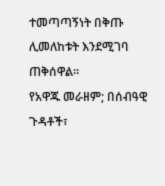ተመጣጣኝነት በቅጡ ሊመለከቱት እንደሚገባ ጠቅሰዋል።
የአዋጁ መራዘም; በሰብዓዊ ጉዳቶች፣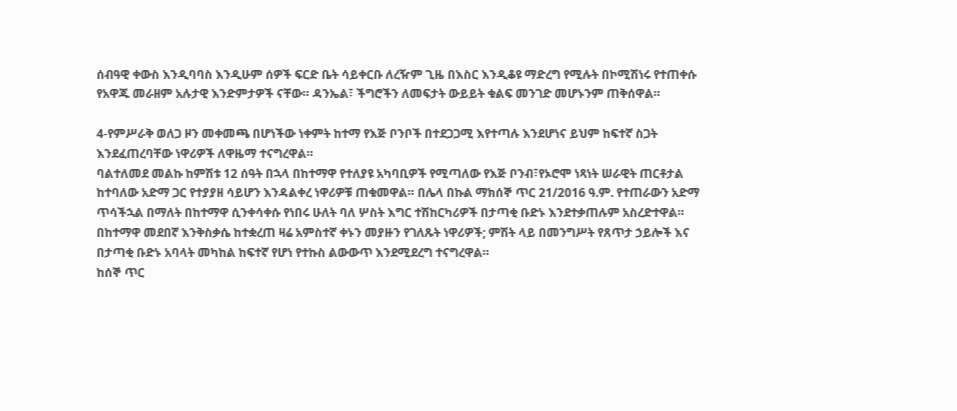ሰብዓዊ ቀውስ እንዲባባስ እንዲሁም ሰዎች ፍርድ ቤት ሳይቀርቡ ለረዥም ጊዜ በእስር እንዲቆዩ ማድረግ የሚሉት በኮሚሽነሩ የተጠቀሱ የአዋጁ መራዘም አሉታዊ እንድምታዎች ናቸው። ዳንኤል፣ ችግሮችን ለመፍታት ውይይት ቁልፍ መንገድ መሆኑንም ጠቅሰዋል።

4-የምሥራቅ ወለጋ ዞን መቀመጫ በሆነችው ነቀምት ከተማ የእጅ ቦንቦች በተደጋጋሚ እየተጣሉ እንደሆነና ይህም ከፍተኛ ስጋት እንደፈጠረባቸው ነዋሪዎች ለዋዜማ ተናግረዋል።
ባልተለመደ መልኩ ከምሽቱ 12 ሰዓት በኋላ በከተማዋ የተለያዩ አካባቢዎች የሚጣለው የእጅ ቦንብ፣የኦሮሞ ነጻነት ሠራዊት ጠርቶታል ከተባለው አድማ ጋር የተያያዘ ሳይሆን እንዳልቀረ ነዋሪዎቹ ጠቁመዋል። በሌላ በኩል ማክሰኞ ጥር 21/2016 ዓ.ም. የተጠራውን አድማ ጥሳችኋል በማለት በከተማዋ ሲንቀሳቀሱ የነበሩ ሁለት ባለ ሦስት እግር ተሽከርካሪዎች በታጣቂ ቡድኑ እንደተቃጠሉም አስረድተዋል። በከተማዋ መደበኛ እንቅስቃሴ ከተቋረጠ ዛሬ አምስተኛ ቀኑን መያዙን የገለጹት ነዋሪዎች; ምሽት ላይ በመንግሥት የጸጥታ ኃይሎች እና በታጣቂ ቡድኑ አባላት መካከል ከፍተኛ የሆነ የተኩስ ልውውጥ እንደሚደረግ ተናግረዋል።
ከሰኞ ጥር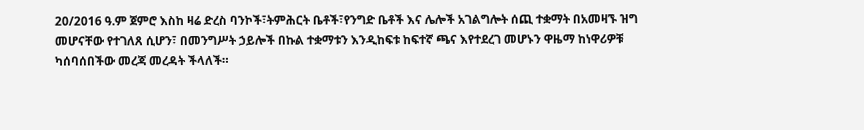20/2016 ዓ.ም ጀምሮ እስከ ዛሬ ድረስ ባንኮች፣ትምሕርት ቤቶች፣የንግድ ቤቶች እና ሌሎች አገልግሎት ሰጪ ተቋማት በአመዛኙ ዝግ መሆናቸው የተገለጸ ሲሆን፣ በመንግሥት ኃይሎች በኩል ተቋማቱን እንዲከፍቱ ከፍተኛ ጫና እየተደረገ መሆኑን ዋዜማ ከነዋሪዎቹ ካሰባሰበችው መረጃ መረዳት ችላለች።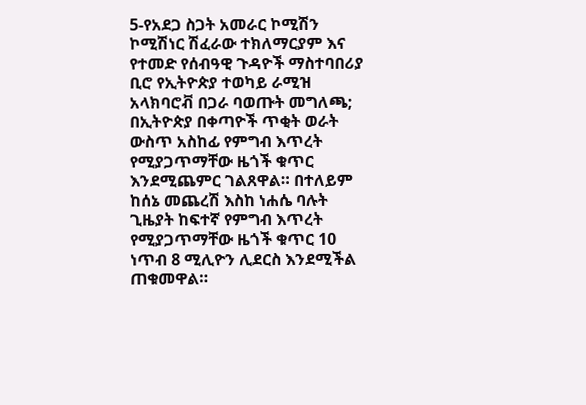5-የአደጋ ስጋት አመራር ኮሚሽን ኮሚሽነር ሽፈራው ተክለማርያም እና የተመድ የሰብዓዊ ጉዳዮች ማስተባበሪያ ቢሮ የኢትዮጵያ ተወካይ ራሚዝ አላክባሮቭ በጋራ ባወጡት መግለጫ; በኢትዮጵያ በቀጣዮች ጥቂት ወራት ውስጥ አስከፊ የምግብ እጥረት የሚያጋጥማቸው ዜጎች ቁጥር እንደሚጨምር ገልጸዋል። በተለይም ከሰኔ መጨረሽ እስከ ነሐሴ ባሉት ጊዜያት ከፍተኛ የምግብ እጥረት የሚያጋጥማቸው ዜጎች ቁጥር 10 ነጥብ 8 ሚሊዮን ሊደርስ እንደሚችል ጠቁመዋል።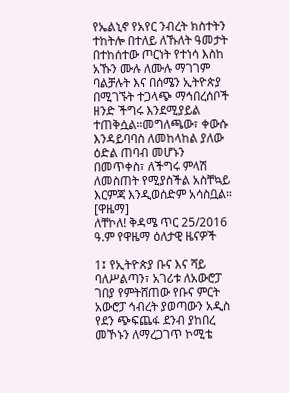የኤልኒኖ የአየር ንብረት ክስተትን ተከትሎ በተለይ ለኹለት ዓመታት በተከሰተው ጦርነት የተነሳ እስከ አኹን ሙሉ ለሙሉ ማገገም ባልቻሉት እና በሰሜን ኢትዮጵያ በሚገኙት ተጋላጭ ማኅበረሰቦች ዘንድ ችግሩ እንደሚያይል ተጠቅሷል።መግለጫው፣ ቀውሱ እንዳይባባስ ለመከላከል ያለው ዕድል ጠባብ መሆኑን በመጥቀስ፣ ለችግሩ ምላሽ ለመስጠት የሚያስችል አስቸኳይ እርምጃ እንዲወሰድም አሳስቧል። [ዋዜማ]
ለቸኮለ! ቅዳሜ ጥር 25/2016 ዓ.ም የዋዜማ ዕለታዊ ዜናዎች

1፤ የኢትዮጵያ ቡና እና ሻይ ባለሥልጣን፣ አገሪቱ ለአውሮፓ ገበያ የምትሸጠው የቡና ምርት አውሮፓ ኅብረት ያወጣውን አዲስ የደን ጭፍጨፋ ደንብ ያከበረ መኾኑን ለማረጋገጥ ኮሚቴ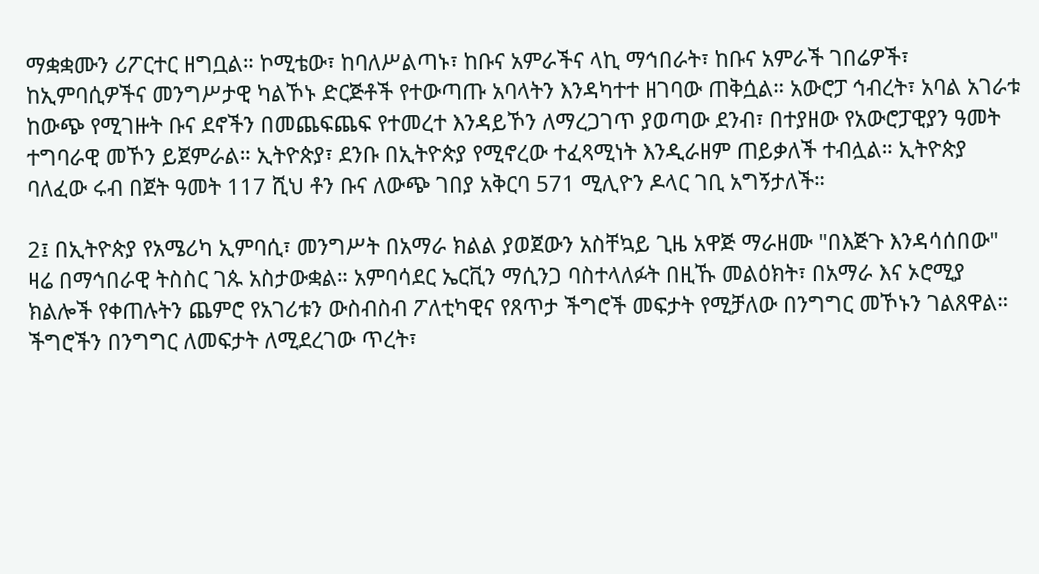ማቋቋሙን ሪፖርተር ዘግቧል። ኮሚቴው፣ ከባለሥልጣኑ፣ ከቡና አምራችና ላኪ ማኅበራት፣ ከቡና አምራች ገበሬዎች፣ ከኢምባሲዎችና መንግሥታዊ ካልኾኑ ድርጅቶች የተውጣጡ አባላትን እንዳካተተ ዘገባው ጠቅሷል። አውሮፓ ኅብረት፣ አባል አገራቱ ከውጭ የሚገዙት ቡና ደኖችን በመጨፍጨፍ የተመረተ እንዳይኾን ለማረጋገጥ ያወጣው ደንብ፣ በተያዘው የአውሮፓዊያን ዓመት ተግባራዊ መኾን ይጀምራል። ኢትዮጵያ፣ ደንቡ በኢትዮጵያ የሚኖረው ተፈጻሚነት እንዲራዘም ጠይቃለች ተብሏል። ኢትዮጵያ ባለፈው ሩብ በጀት ዓመት 117 ሺህ ቶን ቡና ለውጭ ገበያ አቅርባ 571 ሚሊዮን ዶላር ገቢ አግኝታለች።

2፤ በኢትዮጵያ የአሜሪካ ኢምባሲ፣ መንግሥት በአማራ ክልል ያወጀውን አስቸኳይ ጊዜ አዋጅ ማራዘሙ "በእጅጉ እንዳሳሰበው" ዛሬ በማኅበራዊ ትስስር ገጱ አስታውቋል። አምባሳደር ኤርቪን ማሲንጋ ባስተላለፉት በዚኹ መልዕክት፣ በአማራ እና ኦሮሚያ ክልሎች የቀጠሉትን ጨምሮ የአገሪቱን ውስብስብ ፖለቲካዊና የጸጥታ ችግሮች መፍታት የሚቻለው በንግግር መኾኑን ገልጸዋል። ችግሮችን በንግግር ለመፍታት ለሚደረገው ጥረት፣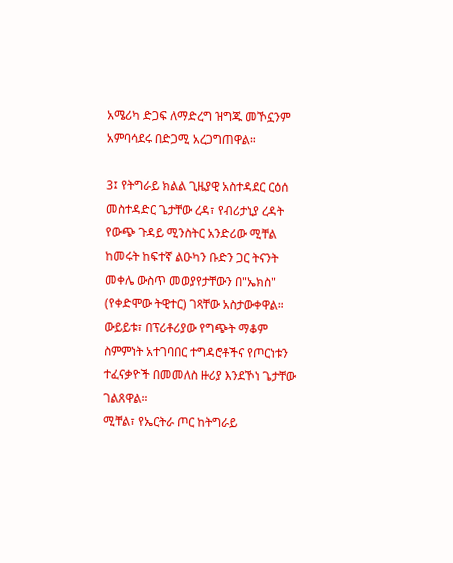አሜሪካ ድጋፍ ለማድረግ ዝግጁ መኾኗንም አምባሳደሩ በድጋሚ አረጋግጠዋል።

3፤ የትግራይ ክልል ጊዜያዊ አስተዳደር ርዕሰ መስተዳድር ጌታቸው ረዳ፣ የብሪታኒያ ረዳት የውጭ ጉዳይ ሚንስትር አንድሪው ሚቸል ከመሩት ከፍተኛ ልዑካን ቡድን ጋር ትናንት መቀሌ ውስጥ መወያየታቸውን በ"ኤክስ" (የቀድሞው ትዊተር) ገጻቸው አስታውቀዋል። ውይይቱ፣ በፕሪቶሪያው የግጭት ማቆም ስምምነት አተገባበር ተግዳሮቶችና የጦርነቱን ተፈናቃዮች በመመለስ ዙሪያ እንደኾነ ጌታቸው ገልጸዋል።
ሚቸል፣ የኤርትራ ጦር ከትግራይ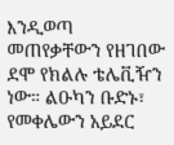እንዲወጣ መጠየቃቸውን የዘገበው ደሞ የክልሉ ቴሌቪዥን ነው። ልዑካን ቡድኑ፣ የመቀሌውን አይደር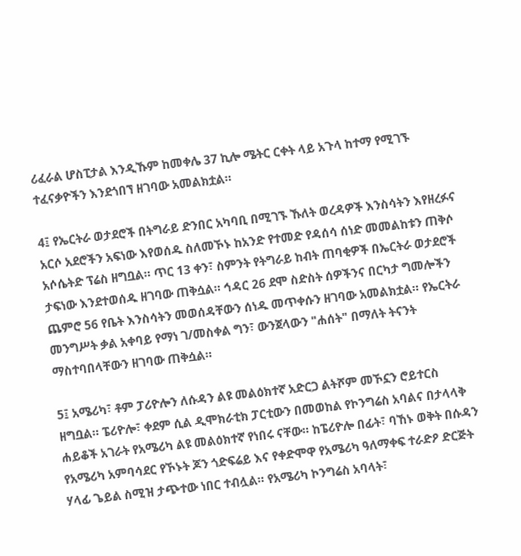ሪፈራል ሆስፒታል እንዲኹም ከመቀሌ 37 ኪሎ ሜትር ርቀት ላይ አጉላ ከተማ የሚገኙ ተፈናቃዮችን እንደጎበኘ ዘገባው አመልክቷል።

4፤ የኤርትራ ወታደሮች በትግራይ ድንበር አካባቢ በሚገኙ ኹለት ወረዳዎች እንስሳትን እየዘረፉና አርሶ አደሮችን አፍነው እየወሰዱ ስለመኾኑ ከአንድ የተመድ የዳሰሳ ሰነድ መመልከቱን ጠቅሶ አሶሴትድ ፕሬስ ዘግቧል። ጥር 13 ቀን፣ ስምንት የትግራይ ከብት ጠባቂዎች በኤርትራ ወታደሮች ታፍነው እንደተወሰዱ ዘገባው ጠቅሷል። ኅዳር 26 ደሞ ስድስት ሰዎችንና በርካታ ግመሎችን ጨምሮ 56 የቤት እንስሳትን መወሰዳቸውን ሰነዱ መጥቀሱን ዘገባው አመልክቷል። የኤርትራ መንግሥት ቃል አቀባይ የማነ ገ/መስቀል ግን፣ ውንጀላውን "ሐሰት" በማለት ትናንት ማስተባበላቸውን ዘገባው ጠቅሷል።

5፤ አሜሪካ፣ ቶም ፓሪዮሎን ለሱዳን ልዩ መልዕክተኛ አድርጋ ልትሾም መኾኗን ሮይተርስ ዘግቧል። ፔሪዮሎ፣ ቀደም ሲል ዲሞክራቲክ ፓርቲውን በመወከል የኮንግሬስ አባልና በታላላቅ ሐይቆች አገራት የአሜሪካ ልዩ መልዕክተኛ የነበሩ ናቸው። ከፔሪዮሎ በፊት፣ ባኸኑ ወቅት በሱዳን የአሜሪካ አምባሳደር የኾኑት ጆን ጎድፍሬይ እና የቀድሞዋ የአሜሪካ ዓለማቀፍ ተራድዖ ድርጅት ሃላፊ ጌይል ስሚዝ ታጭተው ነበር ተብሏል። የአሜሪካ ኮንግሬስ አባላት፣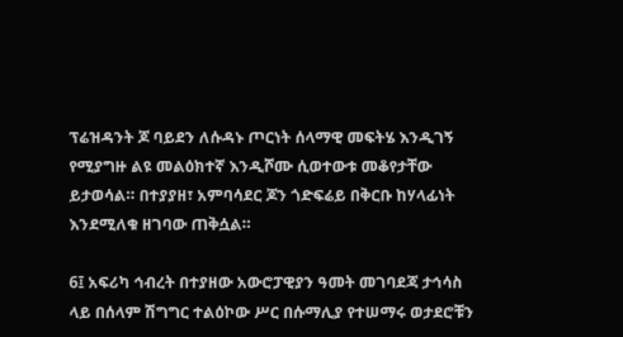ፕሬዝዳንት ጆ ባይደን ለሱዳኑ ጦርነት ሰላማዊ መፍትሄ እንዲገኝ የሚያግዙ ልዩ መልዕክተኛ እንዲሾሙ ሲወተውቱ መቆየታቸው ይታወሳል። በተያያዘ፣ አምባሳደር ጆን ጎድፍሬይ በቅርቡ ከሃላፊነት እንደሚለቁ ዘገባው ጠቅሷል።

6፤ አፍሪካ ኅብረት በተያዘው አውሮፓዊያን ዓመት መገባደጃ ታኅሳስ ላይ በሰላም ሽግግር ተልዕኮው ሥር በሱማሊያ የተሠማሩ ወታደሮቹን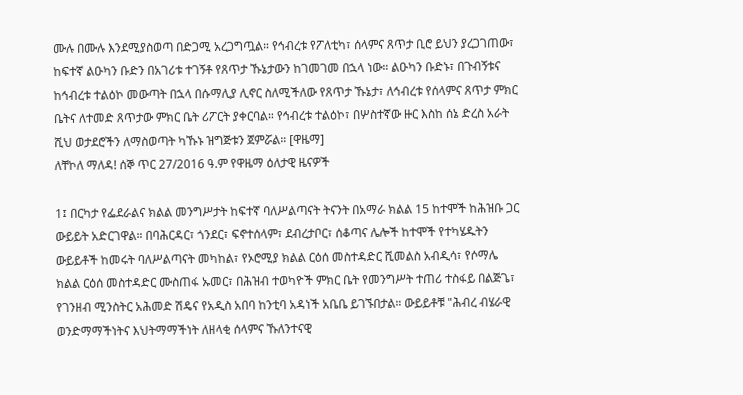ሙሉ በሙሉ እንደሚያስወጣ በድጋሚ አረጋግጧል። የኅብረቱ የፖለቲካ፣ ሰላምና ጸጥታ ቢሮ ይህን ያረጋገጠው፣ ከፍተኛ ልዑካን ቡድን በአገሪቱ ተገኝቶ የጸጥታ ኹኔታውን ከገመገመ በኋላ ነው። ልዑካን ቡድኑ፣ በጉብኝቱና ከኅብረቱ ተልዕኮ መውጣት በኋላ በሱማሊያ ሊኖር ስለሚችለው የጸጥታ ኹኔታ፣ ለኅብረቱ የሰላምና ጸጥታ ምክር ቤትና ለተመድ ጸጥታው ምክር ቤት ሪፖርት ያቀርባል። የኅብረቱ ተልዕኮ፣ በሦስተኛው ዙር እስከ ሰኔ ድረስ አራት ሺህ ወታደሮችን ለማስወጣት ካኹኑ ዝግጅቱን ጀምሯል። [ዋዜማ]
ለቸኮለ ማለዳ! ሰኞ ጥር 27/2016 ዓ.ም የዋዜማ ዕለታዊ ዜናዎች

1፤ በርካታ የፌደራልና ክልል መንግሥታት ከፍተኛ ባለሥልጣናት ትናንት በአማራ ክልል 15 ከተሞች ከሕዝቡ ጋር ውይይት አድርገዋል። በባሕርዳር፣ ጎንደር፣ ፍኖተሰላም፣ ደብረታቦር፣ ሰቆጣና ሌሎች ከተሞች የተካሄዱትን ውይይቶች ከመሩት ባለሥልጣናት መካከል፣ የኦሮሚያ ክልል ርዕሰ መስተዳድር ሺመልስ አብዲሳ፣ የሶማሌ ክልል ርዕሰ መስተዳድር ሙስጠፋ ኡመር፣ በሕዝብ ተወካዮች ምክር ቤት የመንግሥት ተጠሪ ተስፋይ በልጅጌ፣ የገንዘብ ሚንስትር አሕመድ ሽዴና የአዲስ አበባ ከንቲባ አዳነች አቤቤ ይገኙበታል። ውይይቶቹ "ሕብረ ብሄራዊ ወንድማማችነትና እህትማማችነት ለዘላቂ ሰላምና ኹለንተናዊ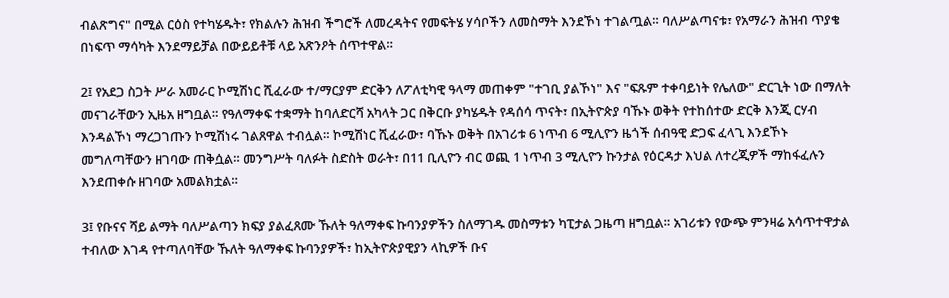ብልጽግና" በሚል ርዕስ የተካሄዱት፣ የክልሉን ሕዝብ ችግሮች ለመረዳትና የመፍትሄ ሃሳቦችን ለመስማት እንደኾነ ተገልጧል። ባለሥልጣናቱ፣ የአማራን ሕዝብ ጥያቄ በነፍጥ ማሳካት እንደማይቻል በውይይቶቹ ላይ አጽንዖት ሰጥተዋል።

2፤ የአደጋ ስጋት ሥራ አመራር ኮሚሽነር ሺፈራው ተ/ማርያም ድርቅን ለፖለቲካዊ ዓላማ መጠቀም "ተገቢ ያልኾነ" እና "ፍጹም ተቀባይነት የሌለው" ድርጊት ነው በማለት መናገራቸውን ኢዜአ ዘግቧል። የዓለማቀፍ ተቋማት ከባለድርሻ አካላት ጋር በቅርቡ ያካሄዱት የዳሰሳ ጥናት፣ በኢትዮጵያ ባኹኑ ወቅት የተከሰተው ድርቅ እንጂ ርሃብ እንዳልኾነ ማረጋገጡን ኮሚሽነሩ ገልጸዋል ተብሏል። ኮሚሽነር ሺፈራው፣ ባኹኑ ወቅት በአገሪቱ 6 ነጥብ 6 ሚሊዮን ዜጎች ሰብዓዊ ድጋፍ ፈላጊ እንደኾኑ መግለጣቸውን ዘገባው ጠቅሷል። መንግሥት ባለፉት ስድስት ወራት፣ በ11 ቢሊዮን ብር ወጪ 1 ነጥብ 3 ሚሊዮን ኩንታል የዕርዳታ እህል ለተረጂዎች ማከፋፈሉን እንደጠቀሱ ዘገባው አመልክቷል።

3፤ የቡናና ሻይ ልማት ባለሥልጣን ክፍያ ያልፈጸሙ ኹለት ዓለማቀፍ ኩባንያዎችን ስለማገዱ መስማቱን ካፒታል ጋዜጣ ዘግቧል። አገሪቱን የውጭ ምንዛሬ አሳጥተዋታል ተብለው እገዳ የተጣለባቸው ኹለት ዓለማቀፍ ኩባንያዎች፣ ከኢትዮጵያዊያን ላኪዎች ቡና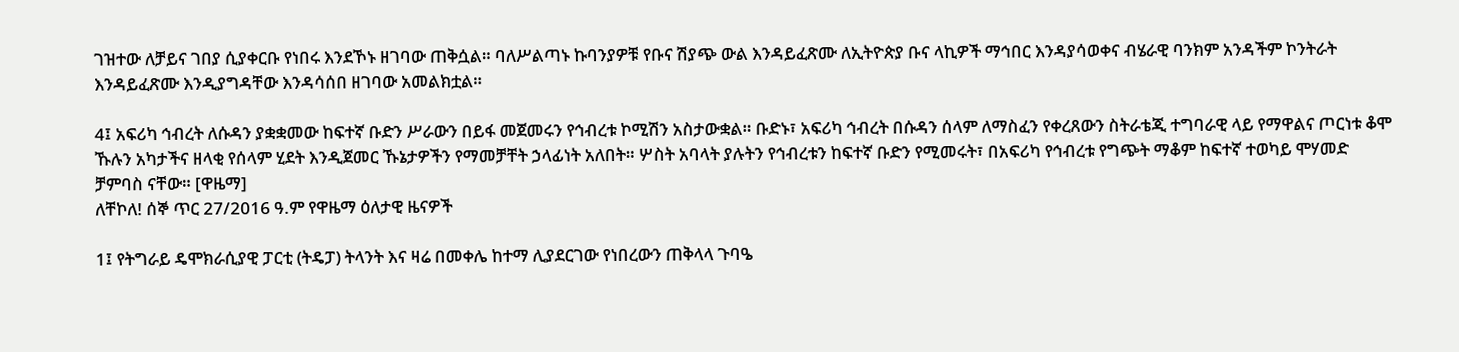ገዝተው ለቻይና ገበያ ሲያቀርቡ የነበሩ እንደኾኑ ዘገባው ጠቅሷል። ባለሥልጣኑ ኩባንያዎቹ የቡና ሽያጭ ውል እንዳይፈጽሙ ለኢትዮጵያ ቡና ላኪዎች ማኅበር እንዳያሳወቀና ብሄራዊ ባንክም አንዳችም ኮንትራት እንዳይፈጽሙ እንዲያግዳቸው እንዳሳሰበ ዘገባው አመልክቷል።

4፤ አፍሪካ ኅብረት ለሱዳን ያቋቋመው ከፍተኛ ቡድን ሥራውን በይፋ መጀመሩን የኅብረቱ ኮሚሽን አስታውቋል። ቡድኑ፣ አፍሪካ ኅብረት በሱዳን ሰላም ለማስፈን የቀረጸውን ስትራቴጂ ተግባራዊ ላይ የማዋልና ጦርነቱ ቆሞ ኹሉን አካታችና ዘላቂ የሰላም ሂደት እንዲጀመር ኹኔታዎችን የማመቻቸት ኃላፊነት አለበት። ሦስት አባላት ያሉትን የኅብረቱን ከፍተኛ ቡድን የሚመሩት፣ በአፍሪካ የኅብረቱ የግጭት ማቆም ከፍተኛ ተወካይ ሞሃመድ ቻምባስ ናቸው። [ዋዜማ]
ለቸኮለ! ሰኞ ጥር 27/2016 ዓ.ም የዋዜማ ዕለታዊ ዜናዎች

1፤ የትግራይ ዴሞክራሲያዊ ፓርቲ (ትዴፓ) ትላንት እና ዛሬ በመቀሌ ከተማ ሊያደርገው የነበረውን ጠቅላላ ጉባዔ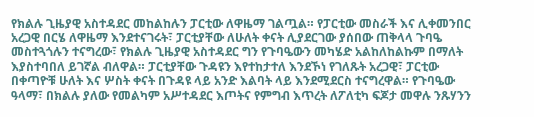የክልሉ ጊዜያዊ አስተዳደር መከልከሉን ፓርቲው ለዋዜማ ገልጧል። የፓርቲው መስራች እና ሊቀመንበር አረጋዊ በርሄ ለዋዜማ እንደተናገሩት፣ ፓርቲያቸው ለሁለት ቀናት ሊያደርገው ያሰበው ጠቅላላ ጉባዔ መስተጓጎሉን ተናግረው፣ የክልሉ ጊዜያዊ አስተዳደር ግን የጉባዔውን መካሄድ አልከለከልኩም በማለት እያስተባበለ ይገኛል ብለዋል። ፓርቲያቸው ጉዳዩን እየተከታተለ እንደኾነ የገለጹት አረጋዊ፣ ፓርቲው በቀጣዮቹ ሁለት እና ሦስት ቀናት በጉዳዩ ላይ አንድ እልባት ላይ እንደሚደርስ ተናግረዋል። የጉባዔው ዓላማ፣ በክልሉ ያለው የመልካም አሥተዳደር እጦትና የምግብ እጥረት ለፖለቲካ ፍጆታ መዋሉ ንጹሃንን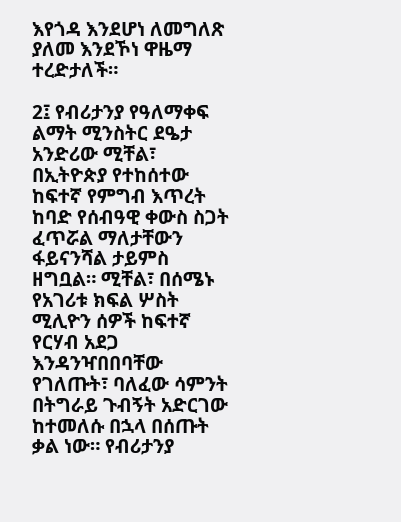እየጎዳ እንደሆነ ለመግለጽ ያለመ እንደኾነ ዋዜማ ተረድታለች።

2፤ የብሪታንያ የዓለማቀፍ ልማት ሚንስትር ደዔታ አንድሪው ሚቸል፣ በኢትዮጵያ የተከሰተው ከፍተኛ የምግብ እጥረት ከባድ የሰብዓዊ ቀውስ ስጋት ፈጥሯል ማለታቸውን ፋይናንሻል ታይምስ ዘግቧል። ሚቸል፣ በሰሜኑ የአገሪቱ ክፍል ሦስት ሚሊዮን ሰዎች ከፍተኛ የርሃብ አደጋ እንዳንዣበበባቸው የገለጡት፣ ባለፈው ሳምንት በትግራይ ጉብኝት አድርገው ከተመለሱ በኋላ በሰጡት ቃል ነው። የብሪታንያ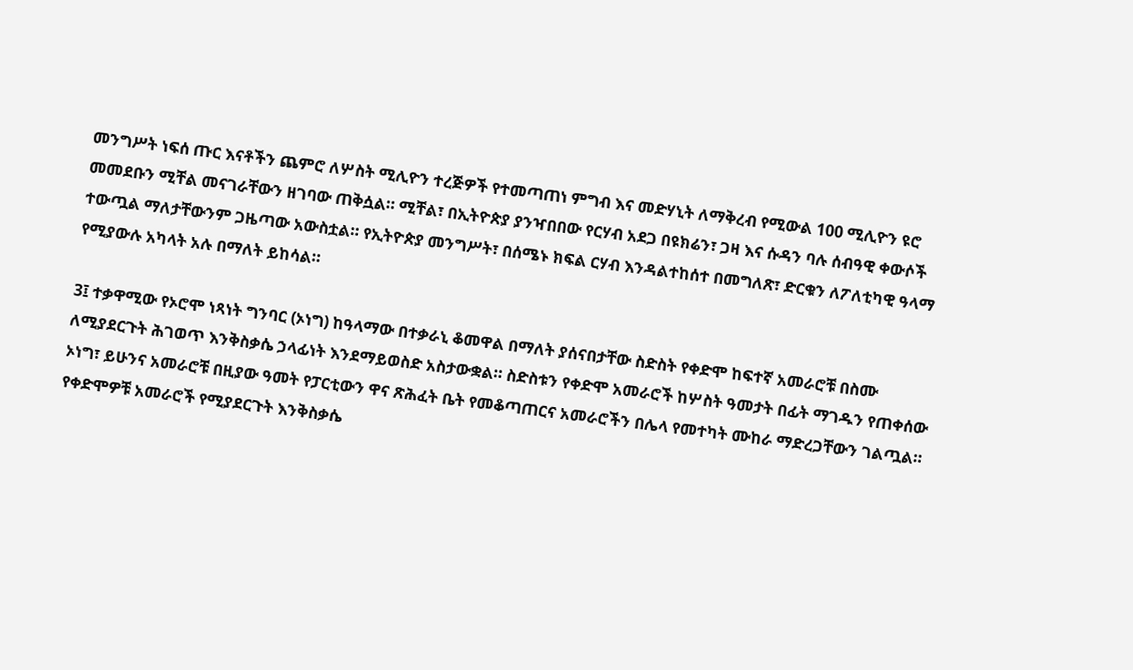መንግሥት ነፍሰ ጡር እናቶችን ጨምሮ ለሦስት ሚሊዮን ተረጅዎች የተመጣጠነ ምግብ እና መድሃኒት ለማቅረብ የሚውል 100 ሚሊዮን ዩሮ መመደቡን ሚቸል መናገራቸውን ዘገባው ጠቅሷል። ሚቸል፣ በኢትዮጵያ ያንዣበበው የርሃብ አደጋ በዩክሬን፣ ጋዛ እና ሱዳን ባሉ ሰብዓዊ ቀውሶች ተውጧል ማለታቸውንም ጋዜጣው አውስቷል። የኢትዮጵያ መንግሥት፣ በሰሜኑ ክፍል ርሃብ እንዳልተከሰተ በመግለጽ፣ ድርቁን ለፖለቲካዊ ዓላማ የሚያውሉ አካላት አሉ በማለት ይከሳል።

3፤ ተቃዋሚው የኦሮሞ ነጻነት ግንባር (ኦነግ) ከዓላማው በተቃራኒ ቆመዋል በማለት ያሰናበታቸው ስድስት የቀድሞ ከፍተኛ አመራሮቹ በስሙ ለሚያደርጉት ሕገወጥ እንቅስቃሴ ኃላፊነት እንደማይወስድ አስታውቋል። ስድስቱን የቀድሞ አመራሮች ከሦስት ዓመታት በፊት ማገዱን የጠቀሰው ኦነግ፣ ይሁንና አመራሮቹ በዚያው ዓመት የፓርቲውን ዋና ጽሕፈት ቤት የመቆጣጠርና አመራሮችን በሌላ የመተካት ሙከራ ማድረጋቸውን ገልጧል። የቀድሞዎቹ አመራሮች የሚያደርጉት እንቅስቃሴ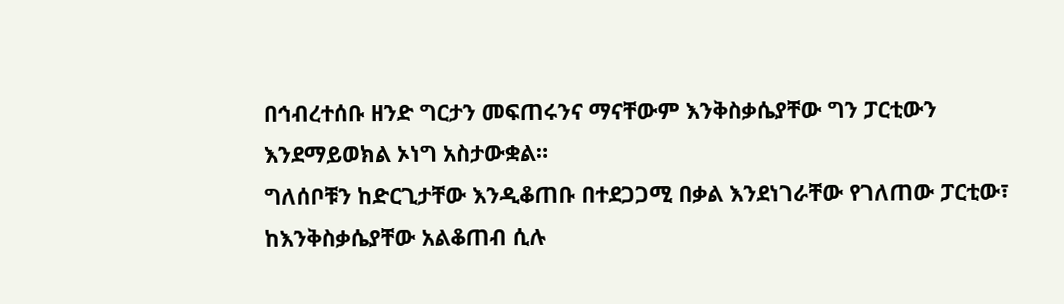በኅብረተሰቡ ዘንድ ግርታን መፍጠሩንና ማናቸውም እንቅስቃሴያቸው ግን ፓርቲውን እንደማይወክል ኦነግ አስታውቋል።
ግለሰቦቹን ከድርጊታቸው እንዲቆጠቡ በተደጋጋሚ በቃል እንደነገራቸው የገለጠው ፓርቲው፣ ከእንቅስቃሴያቸው አልቆጠብ ሲሉ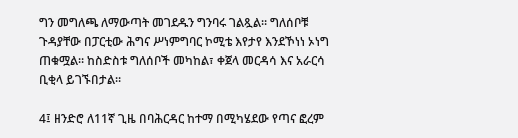ግን መግለጫ ለማውጣት መገደዱን ግንባሩ ገልጿል። ግለሰቦቹ ጉዳያቸው በፓርቲው ሕግና ሥነምግባር ኮሚቴ እየታየ እንደኾነነ ኦነግ ጠቁሟል። ከስድስቱ ግለሰቦች መካከል፣ ቀጀላ መርዳሳ እና አራርሳ ቢቂላ ይገኙበታል።

4፤ ዘንድሮ ለ11ኛ ጊዜ በባሕርዳር ከተማ በሚካሄደው የጣና ፎረም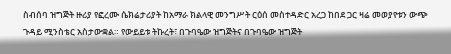ስብሰባ ዝግጅት ዙሪያ የፎረሙ ሴክሬታሪያት ከአማራ ክልላዊ መንግሥት ርዕሰ መስተዳድር አረጋ ከበደ ጋር ዛሬ መወያየቱን ውጭ ጉዳይ ሚንስቴር አስታውቋል። የውይይቱ ትኩረት፣ በጉባዔው ዝግጅትና በጉባዔው ዝግጅት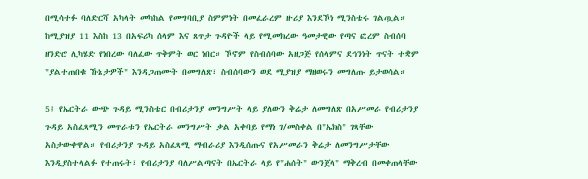በሚሳተፉ ባለድርሻ አካላት መካከል የመግባቢያ ስምምነት በመፈራረም ዙሪያ እንደኾነ ሚንስቴሩ ገልጧል። ከሚያዝያ 11 እስከ 13 በአፍሪካ ሰላም እና ጸጥታ ጉዳዮች ላይ የሚመክረው ዓመታዊው የጣና ፎረም ስብሰባ ዘንድሮ ሊካሄድ የነበረው ባለፈው ጥቅምት ወር ነበር። ኾኖም የስብሰባው አዘጋጅ የሰላምና ደኅንነት ጥናት ተቋም "ያልተጠበቁ ኹኔታዎች" እንዳጋጠሙት በመግለጽ፣ ስብሰባውን ወደ ሚያዝያ ማዘወሩን መግለጡ ይታወሳል።

5፤ የኤርትራ ውጭ ጉዳይ ሚንስቴር በብሪታንያ መንግሥት ላይ ያለውን ቅሬታ ለመግለጽ በአሥመራ የብሪታንያ ጉዳይ አስፈጻሚን መጥራቱን የኤርትራ መንግሥት ቃል አቀባይ የማነ ገ/መስቀል በ"ኤክስ" ገጻቸው አስታውቀዋል። የብሪታንያ ጉዳይ አስፈጻሚ ማብራሪያ እንዲሰጡና የአሥመራን ቅሬታ ለመንግሥታቸው እንዲያስተላልፉ የተጠሩት፣ የብሪታንያ ባለሥልጣናት በኤርትራ ላይ የ"ሐሰት" ውንጀላ" ማቅረብ በመቀጠላቸው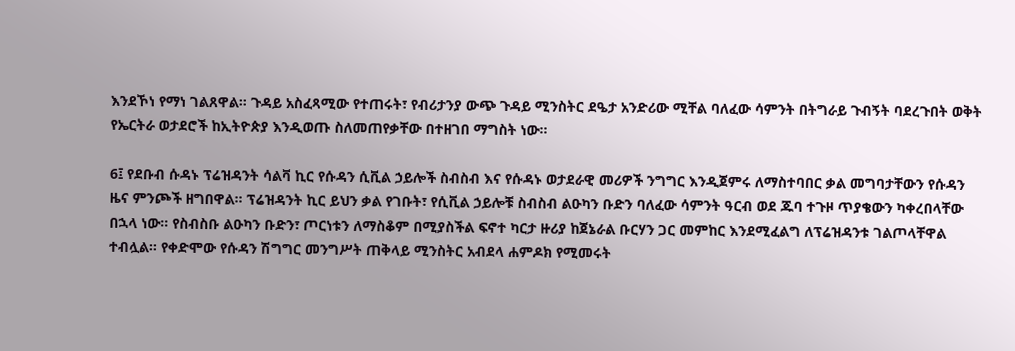እንደኾነ የማነ ገልጸዋል። ጉዳይ አስፈጻሚው የተጠሩት፣ የብሪታንያ ውጭ ጉዳይ ሚንስትር ደዔታ አንድሪው ሚቸል ባለፈው ሳምንት በትግራይ ጉብኝት ባደረጉበት ወቅት የኤርትራ ወታደሮች ከኢትዮጵያ እንዲወጡ ስለመጠየቃቸው በተዘገበ ማግስት ነው።

6፤ የደቡብ ሱዳኑ ፕሬዝዳንት ሳልቫ ኪር የሱዳን ሲቪል ኃይሎች ስብስብ እና የሱዳኑ ወታደራዊ መሪዎች ንግግር እንዲጀምሩ ለማስተባበር ቃል መግባታቸውን የሱዳን ዜና ምንጮች ዘግበዋል። ፕሬዝዳንት ኪር ይህን ቃል የገቡት፣ የሲቪል ኃይሎቹ ስብስብ ልዑካን ቡድን ባለፈው ሳምንት ዓርብ ወደ ጁባ ተጉዞ ጥያቄውን ካቀረበላቸው በኋላ ነው። የስብስቡ ልዑካን ቡድን፣ ጦርነቱን ለማስቆም በሚያስችል ፍኖተ ካርታ ዙሪያ ከጀኔራል ቡርሃን ጋር መምከር እንደሚፈልግ ለፕሬዝዳንቱ ገልጦላቸዋል ተብሏል። የቀድሞው የሱዳን ሽግግር መንግሥት ጠቅላይ ሚንስትር አብደላ ሐምዶክ የሚመሩት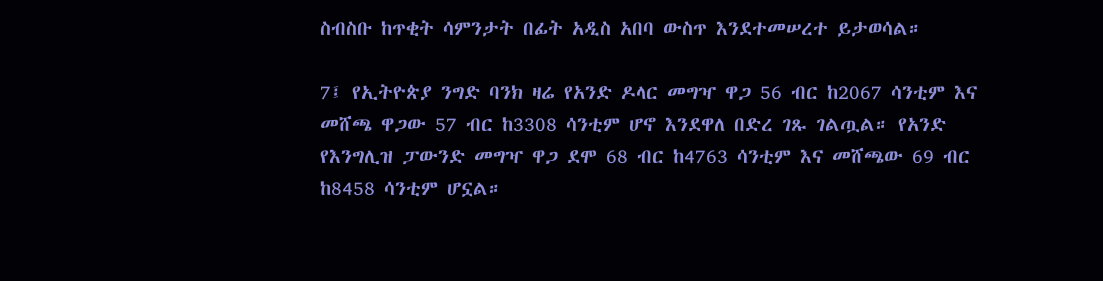ስብስቡ ከጥቂት ሳምንታት በፊት አዲስ አበባ ውስጥ እንደተመሠረተ ይታወሳል።

7፤ የኢትዮጵያ ንግድ ባንክ ዛሬ የአንድ ዶላር መግዣ ዋጋ 56 ብር ከ2067 ሳንቲም እና መሸጫ ዋጋው 57 ብር ከ3308 ሳንቲም ሆኖ እንደዋለ በድረ ገጹ ገልጧል። የአንድ የእንግሊዝ ፓውንድ መግዣ ዋጋ ደሞ 68 ብር ከ4763 ሳንቲም እና መሸጫው 69 ብር ከ8458 ሳንቲም ሆኗል።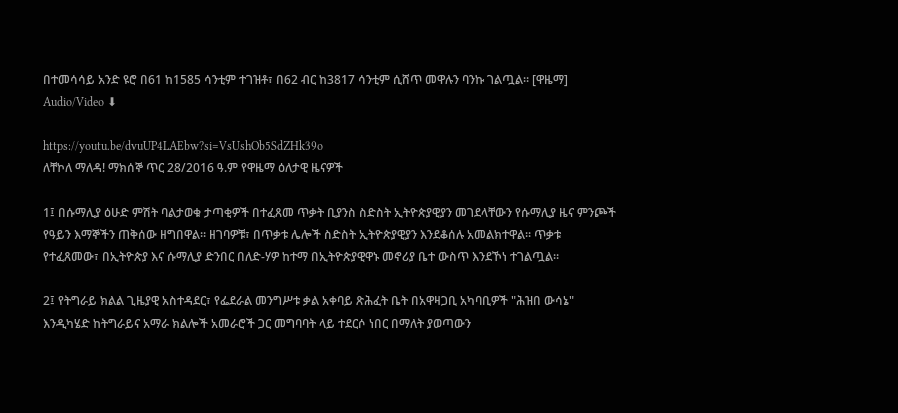በተመሳሳይ አንድ ዩሮ በ61 ከ1585 ሳንቲም ተገዝቶ፣ በ62 ብር ከ3817 ሳንቲም ሲሸጥ መዋሉን ባንኩ ገልጧል። [ዋዜማ]
Audio/Video ⬇

https://youtu.be/dvuUP4LAEbw?si=VsUshOb5SdZHk39o
ለቸኮለ ማለዳ! ማክሰኞ ጥር 28/2016 ዓ.ም የዋዜማ ዕለታዊ ዜናዎች

1፤ በሱማሊያ ዕሁድ ምሽት ባልታወቁ ታጣቂዎች በተፈጸመ ጥቃት ቢያንስ ስድስት ኢትዮጵያዊያን መገደላቸውን የሱማሊያ ዜና ምንጮች የዓይን እማኞችን ጠቅሰው ዘግበዋል። ዘገባዎቹ፣ በጥቃቱ ሌሎች ስድስት ኢትዮጵያዊያን እንደቆሰሉ አመልክተዋል። ጥቃቱ የተፈጸመው፣ በኢትዮጵያ እና ሱማሊያ ድንበር በለድ-ሃዎ ከተማ በኢትዮጵያዊዋኑ መኖሪያ ቤተ ውስጥ እንደኾነ ተገልጧል።

2፤ የትግራይ ክልል ጊዜያዊ አስተዳደር፣ የፌደራል መንግሥቱ ቃል አቀባይ ጽሕፈት ቤት በአዋዛጋቢ አካባቢዎች "ሕዝበ ውሳኔ" እንዲካሄድ ከትግራይና አማራ ክልሎች አመራሮች ጋር መግባባት ላይ ተደርሶ ነበር በማለት ያወጣውን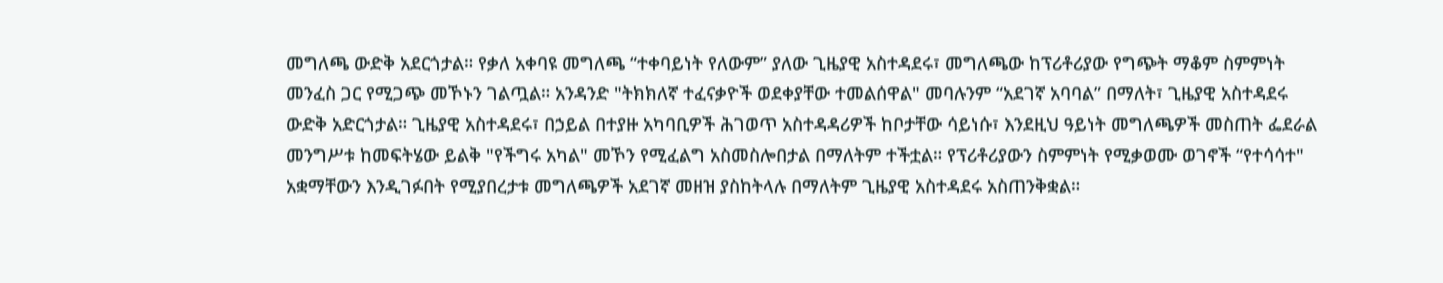መግለጫ ውድቅ አደርጎታል። የቃለ አቀባዩ መግለጫ “ተቀባይነት የለውም” ያለው ጊዜያዊ አስተዳደሩ፣ መግለጫው ከፕሪቶሪያው የግጭት ማቆም ስምምነት መንፈስ ጋር የሚጋጭ መኾኑን ገልጧል። አንዳንድ "ትክክለኛ ተፈናቃዮች ወደቀያቸው ተመልሰዋል" መባሉንም “አደገኛ አባባል” በማለት፣ ጊዜያዊ አስተዳደሩ ውድቅ አድርጎታል። ጊዜያዊ አስተዳደሩ፣ በኃይል በተያዙ አካባቢዎች ሕገወጥ አስተዳዳሪዎች ከቦታቸው ሳይነሱ፣ እንደዚህ ዓይነት መግለጫዎች መስጠት ፌደራል መንግሥቱ ከመፍትሄው ይልቅ "የችግሩ አካል" መኾን የሚፈልግ አስመስሎበታል በማለትም ተችቷል። የፕሪቶሪያውን ስምምነት የሚቃወሙ ወገኖች “የተሳሳተ" አቋማቸውን እንዲገፉበት የሚያበረታቱ መግለጫዎች አደገኛ መዘዝ ያስከትላሉ በማለትም ጊዜያዊ አስተዳደሩ አስጠንቅቋል።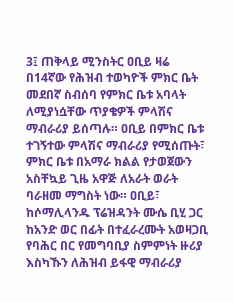3፤ ጠቅላይ ሚንስትር ዐቢይ ዛሬ በ14ኛው የሕዝብ ተወካዮች ምክር ቤት መደበኛ ስብሰባ የምክር ቤቱ አባላት ለሚያነሷቸው ጥያቄዎች ምላሽና ማብራሪያ ይሰጣሉ። ዐቢይ በምክር ቤቱ ተገኝተው ምላሽና ማብራሪያ የሚሰጡት፣ ምክር ቤቱ በአማራ ክልል የታወጀውን አስቸኳይ ጊዜ አዋጅ ለአራት ወራት ባራዘመ ማግስት ነው። ዐቢይ፣ ከሶማሊላንዱ ፕሬዝዳንት ሙሴ ቢሂ ጋር ከአንድ ወር በፊት በተፈራረሙት አወዛጋቢ የባሕር በር የመግባቢያ ስምምነት ዙሪያ እስካኹን ለሕዝብ ይፋዊ ማብራሪያ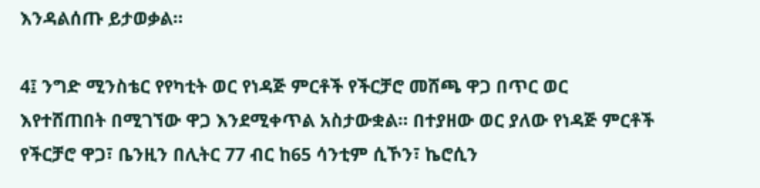እንዳልሰጡ ይታወቃል።

4፤ ንግድ ሚንስቴር የየካቲት ወር የነዳጅ ምርቶች የችርቻሮ መሸጫ ዋጋ በጥር ወር እየተሸጠበት በሚገኘው ዋጋ እንደሚቀጥል አስታውቋል። በተያዘው ወር ያለው የነዳጅ ምርቶች የችርቻሮ ዋጋ፣ ቤንዚን በሊትር 77 ብር ከ65 ሳንቲም ሲኾን፣ ኬሮሲን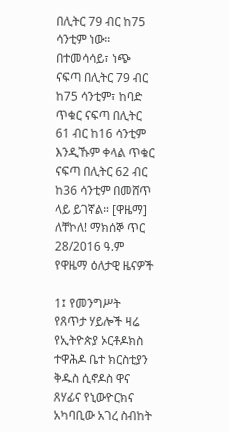በሊትር 79 ብር ከ75 ሳንቲም ነው። በተመሳሳይ፣ ነጭ ናፍጣ በሊትር 79 ብር ከ75 ሳንቲም፣ ከባድ ጥቁር ናፍጣ በሊትር 61 ብር ከ16 ሳንቲም እንዲኹም ቀላል ጥቁር ናፍጣ በሊትር 62 ብር ከ36 ሳንቲም በመሸጥ ላይ ይገኛል። [ዋዜማ]
ለቸኮለ! ማክሰኞ ጥር 28/2016 ዓ.ም የዋዜማ ዕለታዊ ዜናዎች

1፤ የመንግሥት የጸጥታ ሃይሎች ዛሬ የኢትዮጵያ ኦርቶዶክስ ተዋሕዶ ቤተ ክርስቲያን ቅዱስ ሲኖዶስ ዋና ጸሃፊና የኒውዮርክና አካባቢው አገረ ስብከት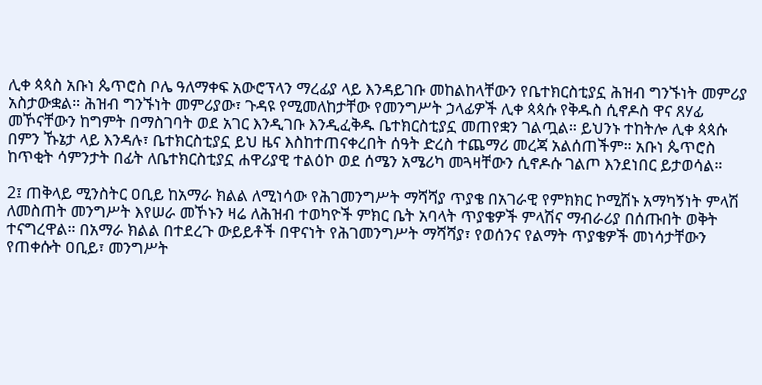ሊቀ ጳጳስ አቡነ ጴጥሮስ ቦሌ ዓለማቀፍ አውሮፕላን ማረፊያ ላይ እንዳይገቡ መከልከላቸውን የቤተክርስቲያኗ ሕዝብ ግንኙነት መምሪያ አስታውቋል። ሕዝብ ግንኙነት መምሪያው፣ ጉዳዩ የሚመለከታቸው የመንግሥት ኃላፊዎች ሊቀ ጳጳሱ የቅዱስ ሲኖዶስ ዋና ጸሃፊ መኾናቸውን ከግምት በማስገባት ወደ አገር እንዲገቡ እንዲፈቅዱ ቤተክርስቲያኗ መጠየቋን ገልጧል። ይህንኑ ተከትሎ ሊቀ ጳጳሱ በምን ኹኔታ ላይ እንዳሉ፣ ቤተክርስቲያኗ ይህ ዜና እስከተጠናቀረበት ሰዓት ድረስ ተጨማሪ መረጃ አልሰጠችም። አቡነ ጴጥሮስ ከጥቂት ሳምንታት በፊት ለቤተክርስቲያኗ ሐዋሪያዊ ተልዕኮ ወደ ሰሜን አሜሪካ መጓዛቸውን ሲኖዶሱ ገልጦ እንደነበር ይታወሳል።

2፤ ጠቅላይ ሚንስትር ዐቢይ ከአማራ ክልል ለሚነሳው የሕገመንግሥት ማሻሻያ ጥያቄ በአገራዊ የምክክር ኮሚሽኑ አማካኝነት ምላሽ ለመስጠት መንግሥት እየሠራ መኾኑን ዛሬ ለሕዝብ ተወካዮች ምክር ቤት አባላት ጥያቄዎች ምላሽና ማብራሪያ በሰጡበት ወቅት ተናግረዋል። በአማራ ክልል በተደረጉ ውይይቶች በዋናነት የሕገመንግሥት ማሻሻያ፣ የወሰንና የልማት ጥያቄዎች መነሳታቸውን የጠቀሱት ዐቢይ፣ መንግሥት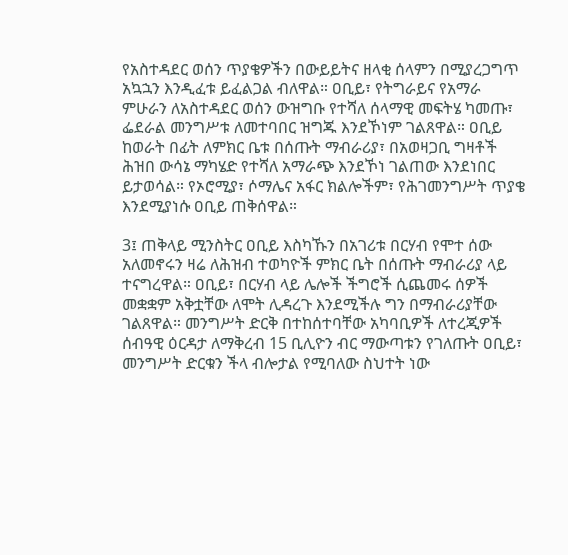የአስተዳደር ወሰን ጥያቄዎችን በውይይትና ዘላቂ ሰላምን በሚያረጋግጥ አኳኋን እንዲፈቱ ይፈልጋል ብለዋል። ዐቢይ፣ የትግራይና የአማራ ምሁራን ለአስተዳደር ወሰን ውዝግቡ የተሻለ ሰላማዊ መፍትሄ ካመጡ፣ ፌደራል መንግሥቱ ለመተባበር ዝግጁ እንደኾነም ገልጸዋል። ዐቢይ ከወራት በፊት ለምክር ቤቱ በሰጡት ማብራሪያ፣ በአወዛጋቢ ግዛቶች ሕዝበ ውሳኔ ማካሄድ የተሻለ አማራጭ እንደኾነ ገልጠው እንደነበር ይታወሳል። የኦሮሚያ፣ ሶማሌና አፋር ክልሎችም፣ የሕገመንግሥት ጥያቄ እንደሚያነሱ ዐቢይ ጠቅሰዋል።

3፤ ጠቅላይ ሚንስትር ዐቢይ እስካኹን በአገሪቱ በርሃብ የሞተ ሰው አለመኖሩን ዛሬ ለሕዝብ ተወካዮች ምክር ቤት በሰጡት ማብራሪያ ላይ ተናግረዋል። ዐቢይ፣ በርሃብ ላይ ሌሎች ችግሮች ሲጨመሩ ሰዎች መቋቋም አቅቷቸው ለሞት ሊዳረጉ እንደሚችሉ ግን በማብራሪያቸው ገልጸዋል። መንግሥት ድርቅ በተከሰተባቸው አካባቢዎች ለተረጂዎች ሰብዓዊ ዕርዳታ ለማቅረብ 15 ቢሊዮን ብር ማውጣቱን የገለጡት ዐቢይ፣ መንግሥት ድርቁን ችላ ብሎታል የሚባለው ስህተት ነው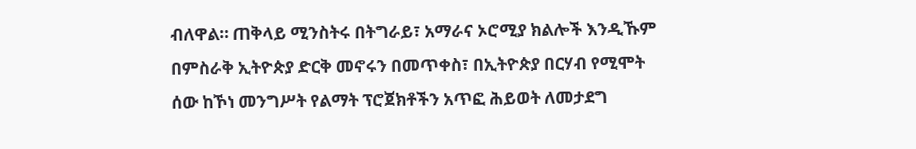ብለዋል። ጠቅላይ ሚንስትሩ በትግራይ፣ አማራና ኦሮሚያ ክልሎች እንዲኹም በምስራቅ ኢትዮጵያ ድርቅ መኖሩን በመጥቀስ፣ በኢትዮጵያ በርሃብ የሚሞት ሰው ከኾነ መንግሥት የልማት ፕሮጀክቶችን አጥፎ ሕይወት ለመታደግ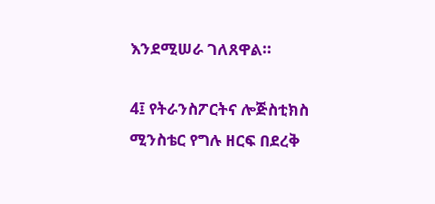እንደሚሠራ ገለጸዋል።

4፤ የትራንስፖርትና ሎጅስቲክስ ሚንስቴር የግሉ ዘርፍ በደረቅ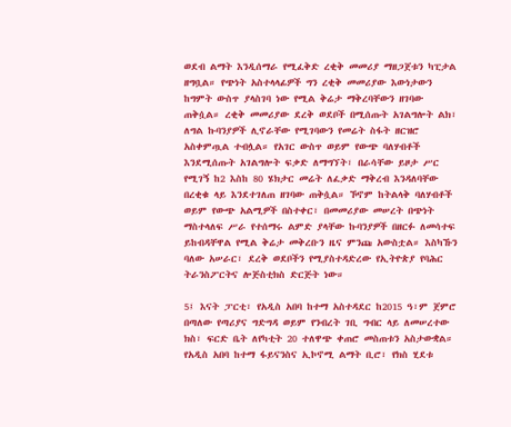ወደብ ልማት እንዲሰማራ የሚፈቅድ ረቂቅ መመሪያ ማዘጋጀቱን ካፒታል ዘግቧል። የጭነት አስተላላፊዎች ግን ረቂቅ መመሪያው እውነታውን ከግምት ውስጥ ያላስገባ ነው የሚል ቅሬታ ማቅረባቸውን ዘገባው ጠቅሷል። ረቂቅ መመሪያው ደረቅ ወደቦች በሚሰጡት አገልግሎት ልክ፣ ለግል ኩባንያዎች ሊኖራቸው የሚገባውን የመሬት ስፋት ዘርዝሮ አስቀምጧል ተብሏል። የአገር ውስጥ ወይም የውጭ ባለሃብቶች እንደሚሰጡት አገልግሎት ፍቃድ ለማግኘት፣ በራሳቸው ይዞታ ሥር የሚገኝ ከ2 እስከ 80 ሄክታር መሬት ለፈቃድ ማቅረብ እንዳለባቸው በረቂቁ ላይ እንደተገለጠ ዘገባው ጠቅሷል። ኾኖም ከትልላቅ ባለሃብቶች ወይም የውጭ አልሚዎች በስተቀር፣ በመመሪያው መሠረት በጭነት ማስተላለፍ ሥራ የተሰማሩ ልምድ ያላቸው ኩባንያዎች በዘርፉ ለመሳተፍ ይከብዳቸዋል የሚል ቅሬታ መቅረቡን ዜና ምንጩ አውስቷል። እስካኹን ባለው አሠራር፣ ደረቅ ወደቦችን የሚያስተዳድረው የኢትዮጵያ የባሕር ትራንስፖርትና ሎጅስቲክስ ድርጅት ነው።

5፤ እናት ፓርቲ፣ የአዲስ አበባ ከተማ አስተዳደር ከ2015 ዓ፣ም ጀምሮ በጣለው የጣሪያና ግድግዳ ወይም የንብረት ገቢ ግብር ላይ ለመሠረተው ክስ፣ ፍርድ ቤት ለየካቲት 20 ተለዋጭ ቀጠሮ መስጠቱን አስታውቋል። የአዲስ አበባ ከተማ ፋይናንስና ኢኮኖሚ ልማት ቢሮ፣ የክስ ሂደቱ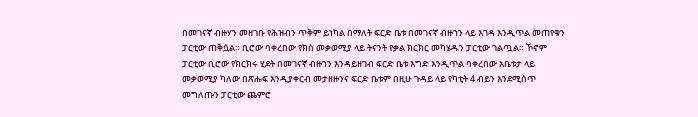በመገናኛ ብዙሃን መዘገቡ የሕዝብን ጥቅም ይነካል በማለት ፍርድ ቤቱ በመገናኛ ብዙኀን ላይ እገዳ እንዲጥል መጠየቁን ፓርቲው ጠቅሷል። ቢሮው ባቀረበው የክስ መቃወሚያ ላይ ትናንት የቃል ክርክር መካሄዱን ፓርቲው ገልጧል። ኾኖም ፓርቲው ቢሮው የክርክሩ ሂደት በመገናኛ ብዙኀን እንዳይዘገብ ፍርድ ቤቱ እግድ እንዲጥል ባቀረበው አቤቱታ ላይ መቃወሚያ ካለው በጽሑፍ እንዲያቀርብ መታዘዙንና ፍርድ ቤቱም በዚሁ ጉዳይ ላይ የካቲት 4 ብይን እንደሚሰጥ መግለጡን ፓርቲው ጨምሮ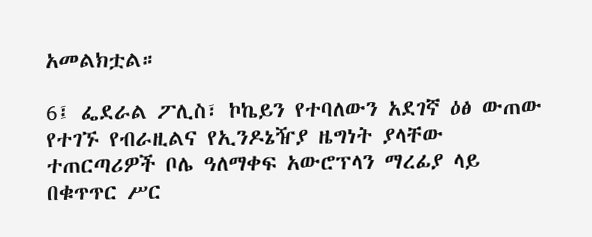አመልክቷል።

6፤ ፌደራል ፖሊስ፣ ኮኬይን የተባለውን አደገኛ ዕፅ ውጠው የተገኙ የብራዚልና የኢንዶኔዥያ ዜግነት ያላቸው ተጠርጣሪዎች ቦሌ ዓለማቀፍ አውሮፕላን ማረፊያ ላይ በቁጥጥር ሥር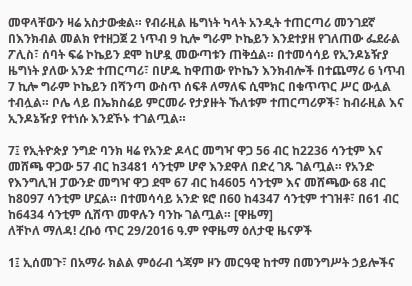መዋላቸውን ዛሬ አስታውቋል። የብራዚል ዜግነት ካላት አንዲት ተጠርጣሪ መንገደኛ በእንክብል መልክ የተዘጋጀ 2 ነጥብ 9 ኪሎ ግራም ኮኬይን እንደተያዘ የገለጠው ፌደራል ፖሊስ፣ ሰባት ፍሬ ኮኬይን ደሞ ከሆዷ መውጣቱን ጠቅሷል። በተመሳሳይ የኢንዶኔዥያ ዜግነት ያለው አንድ ተጠርጣሪ፣ በሆዱ ከዋጠው የኮኬን እንክብሎች በተጨማሪ 6 ነጥብ 7 ኪሎ ግራም ኮኬይን በሻንጣ ውስጥ ሰፍቶ ለማለፍ ሲሞክር በቁጥጥር ሥር ውሏል ተብሏል። ቦሌ ላይ በኤክስሬይ ምርመራ የታያዙት ኹለቱም ተጠርጣሪዎች፣ ከብራዚል እና ኢንዶኔዥያ የተነሱ እንደኾኑ ተገልጧል።

7፤ የኢትዮጵያ ንግድ ባንክ ዛሬ የአንድ ዶላር መግዣ ዋጋ 56 ብር ከ2236 ሳንቲም እና መሸጫ ዋጋው 57 ብር ከ3481 ሳንቲም ሆኖ እንደዋለ በድረ ገጹ ገልጧል። የአንድ የእንግሊዝ ፓውንድ መግዣ ዋጋ ደሞ 67 ብር ከ4605 ሳንቲም እና መሸጫው 68 ብር ከ8097 ሳንቲም ሆኗል። በተመሳሳይ አንድ ዩሮ በ60 ከ4347 ሳንቲም ተገዝቶ፣ በ61 ብር ከ6434 ሳንቲም ሲሸጥ መዋሉን ባንኩ ገልጧል። [ዋዜማ]
ለቸኮለ ማለዳ! ረቡዕ ጥር 29/2016 ዓ.ም የዋዜማ ዕለታዊ ዜናዎች

1፤ ኢሰመጉ፣ በአማራ ክልል ምዕራብ ጎጃም ዞን መርዓዊ ከተማ በመንግሥት ኃይሎችና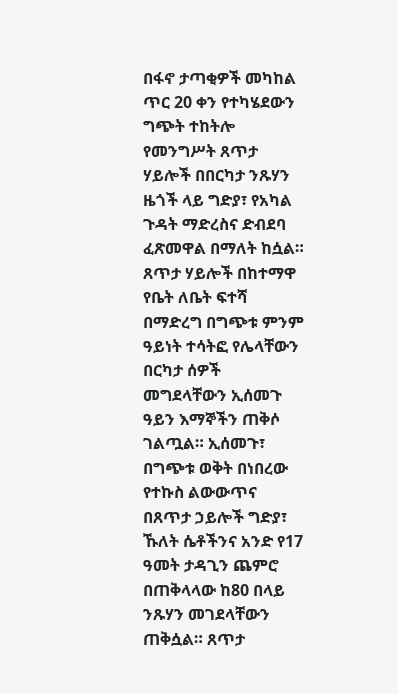በፋኖ ታጣቂዎች መካከል ጥር 20 ቀን የተካሄደውን ግጭት ተከትሎ የመንግሥት ጸጥታ ሃይሎች በበርካታ ንጹሃን ዜጎች ላይ ግድያ፣ የአካል ጉዳት ማድረስና ድብደባ ፈጽመዋል በማለት ከሷል። ጸጥታ ሃይሎች በከተማዋ የቤት ለቤት ፍተሻ በማድረግ በግጭቱ ምንም ዓይነት ተሳትፎ የሌላቸውን በርካታ ሰዎች መግደላቸውን ኢሰመጉ ዓይን እማኞችን ጠቅሶ ገልጧል። ኢሰመጉ፣ በግጭቱ ወቅት በነበረው የተኩስ ልውውጥና በጸጥታ ኃይሎች ግድያ፣ ኹለት ሴቶችንና አንድ የ17 ዓመት ታዳጊን ጨምሮ በጠቅላላው ከ80 በላይ ንጹሃን መገደላቸውን ጠቅሷል። ጸጥታ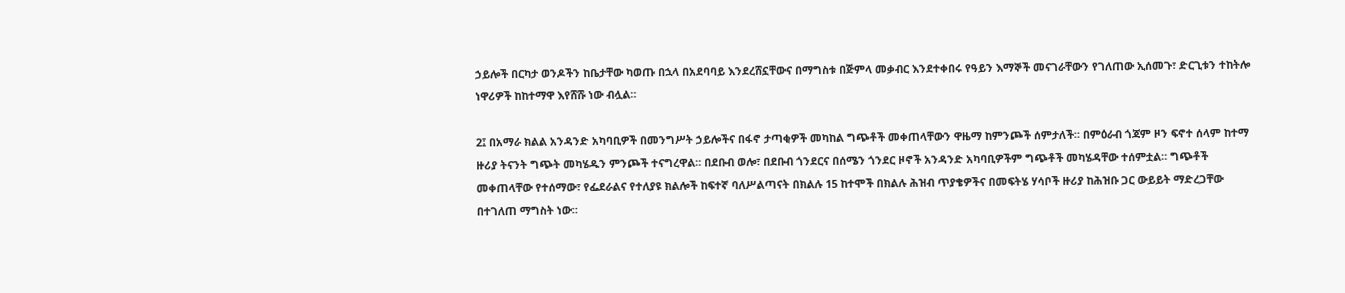ኃይሎች በርካታ ወንዶችን ከቤታቸው ካወጡ በኋላ በአደባባይ እንደረሸኗቸውና በማግስቱ በጅምላ መቃብር እንደተቀበሩ የዓይን እማኞች መናገራቸውን የገለጠው ኢሰመጉ፣ ድርጊቱን ተከትሎ ነዋሪዎች ከከተማዋ እየሸሹ ነው ብሏል።

2፤ በአማራ ክልል አንዳንድ አካባቢዎች በመንግሥት ኃይሎችና በፋኖ ታጣቂዎች መካከል ግጭቶች መቀጠላቸውን ዋዜማ ከምንጮች ሰምታለች። በምዕራብ ጎጃም ዞን ፍኖተ ሰላም ከተማ ዙሪያ ትናንት ግጭት መካሄዱን ምንጮች ተናግረዋል። በደቡብ ወሎ፣ በደቡብ ጎንደርና በሰሜን ጎንደር ዞኖች አንዳንድ አካባቢዎችም ግጭቶች መካሄዳቸው ተሰምቷል። ግጭቶች መቀጠላቸው የተሰማው፣ የፌደራልና የተለያዩ ክልሎች ከፍተኛ ባለሥልጣናት በክልሉ 15 ከተሞች በክልሉ ሕዝብ ጥያቄዎችና በመፍትሄ ሃሳቦች ዙሪያ ከሕዝቡ ጋር ውይይት ማድረጋቸው በተገለጠ ማግስት ነው።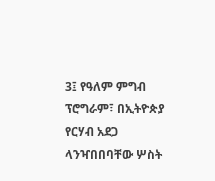3፤ የዓለም ምግብ ፕሮግራም፣ በኢትዮጵያ የርሃብ አደጋ ላንዣበበባቸው ሦስት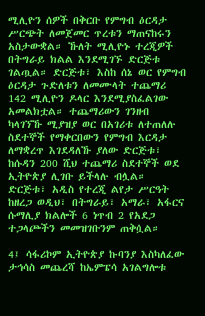ሚሊዮን ሰዎች በቅርቡ የምግብ ዕርዳታ ሥርጭት ለመጀመር ጥረቱን ማጠናከሩን አስታውቋል። ኹለት ሚሊዮኑ ተረጂዎች በትግራይ ክልል እንደሚገኙ ድርጅቱ ገልጧል። ድርጅቱ፣ እስከ ሰኔ ወር የምግብ ዕርዳታ ጉድለቱን ለመሙላት ተጨማሪ 142 ሚሊዮን ዶላር እንደሚያስፈልገው አመልክቷል። ተጨማሪውን ገንዘብ ካላገኘኹ ሚያዝያ ወር በአገሪቱ ለተጠለሉ ስደተኞች የማቀርበውን የምግብ እርዳታ ለማቋረጥ እገደዳለኹ ያለው ድርጅቱ፣ ከሱዳን 200 ሺህ ተጨማሪ ስደተኞች ወደ ኢትዮጵያ ሊገቡ ይችላሉ ብሏል። ድርጅቱ፣ አዲስ የተረጂ ልየታ ሥርዓት ከዘረጋ ወዲህ፣ በትግራይ፣ አማራ፣ አፋርና ሱማሊያ ክልሎች 6 ነጥብ 2 የአደጋ ተጋላጮችን መመዝገቡንም ጠቅሷል።

4፤ ሳፋሪኮም ኢትዮጵያ ኩባንያ እስካለፈው ታኅሳስ መጨረሻ ከኤምፔሳ አገልግሎቱ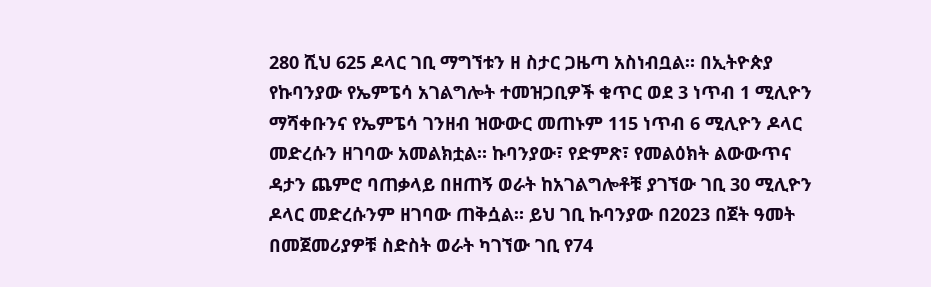280 ሺህ 625 ዶላር ገቢ ማግኘቱን ዘ ስታር ጋዜጣ አስነብቧል። በኢትዮጵያ የኩባንያው የኤምፔሳ አገልግሎት ተመዝጋቢዎች ቁጥር ወደ 3 ነጥብ 1 ሚሊዮን ማሻቀቡንና የኤምፔሳ ገንዘብ ዝውውር መጠኑም 115 ነጥብ 6 ሚሊዮን ዶላር መድረሱን ዘገባው አመልክቷል። ኩባንያው፣ የድምጽ፣ የመልዕክት ልውውጥና ዳታን ጨምሮ ባጠቃላይ በዘጠኝ ወራት ከአገልግሎቶቹ ያገኘው ገቢ 30 ሚሊዮን ዶላር መድረሱንም ዘገባው ጠቅሷል። ይህ ገቢ ኩባንያው በ2023 በጀት ዓመት በመጀመሪያዎቹ ስድስት ወራት ካገኘው ገቢ የ74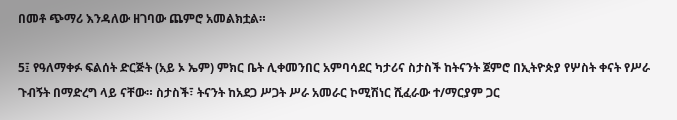በመቶ ጭማሪ እንዳለው ዘገባው ጨምሮ አመልክቷል።

5፤ የዓለማቀፉ ፍልሰት ድርጅት (አይ ኦ ኤም) ምክር ቤት ሊቀመንበር አምባሳደር ካታሪና ስታስች ከትናንት ጀምሮ በኢትዮጵያ የሦስት ቀናት የሥራ ጉብኝት በማድረግ ላይ ናቸው። ስታስች፣ ትናንት ከአደጋ ሥጋት ሥራ አመራር ኮሚሽነር ሺፈራው ተ/ማርያም ጋር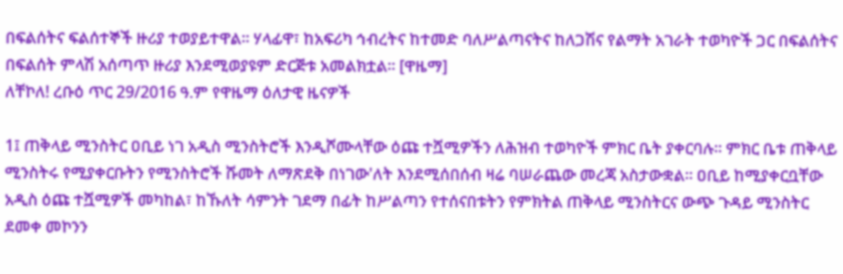በፍልሰትና ፍልሰተኞች ዙሪያ ተወያይተዋል። ሃላፊዋ፣ ከአፍሪካ ኅብረትና ከተመድ ባለሥልጣናትና ከለጋሽና የልማት አገራት ተወካዮች ጋር በፍልሰትና በፍልሰት ምላሽ አሰጣጥ ዙሪያ እንደሚወያዩም ድርጅቱ አመልክቷል። [ዋዜማ]
ለቸኮለ! ረቡዕ ጥር 29/2016 ዓ.ም የዋዜማ ዕለታዊ ዜናዎች

1፤ ጠቅላይ ሚንስትር ዐቢይ ነገ አዲስ ሚንስትሮች እንዲሾሙላቸው ዕጩ ተሿሚዎችን ለሕዝብ ተወካዮች ምክር ቤት ያቀርባሉ። ምክር ቤቱ ጠቅላይ ሚንስትሩ የሚያቀርቡትን የሚንስትሮች ሹመት ለማጽደቅ በነገው'ለት እንደሚሰበሰብ ዛሬ ባሠራጨው መረጃ አስታውቋል። ዐቢይ ከሚያቀርቧቸው አዲስ ዕጩ ተሿሚዎች መካከል፣ ከኹለት ሳምንት ገደማ በፊት ከሥልጣን የተሰናበቱትን የምክትል ጠቅላይ ሚንስትርና ውጭ ጉዳይ ሚንስትር ደመቀ መኮንን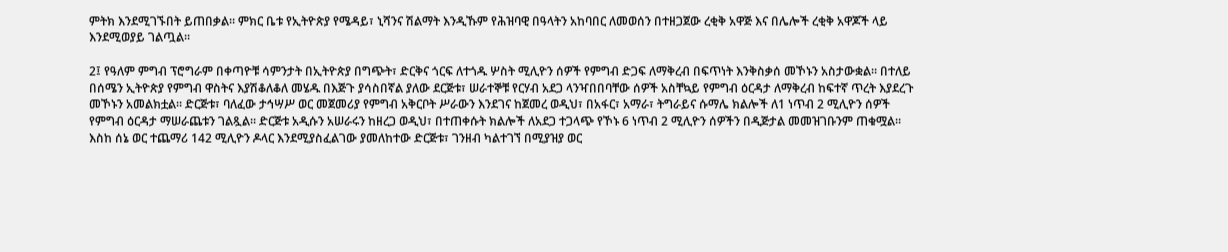ምትክ እንደሚገኙበት ይጠበቃል። ምክር ቤቱ የኢትዮጵያ የሜዳይ፣ ኒሻንና ሽልማት እንዲኹም የሕዝባዊ በዓላትን አከባበር ለመወሰን በተዘጋጀው ረቂቅ አዋጅ እና በሌሎች ረቂቅ አዋጆች ላይ እንደሚወያይ ገልጧል።

2፤ የዓለም ምግብ ፕሮግራም በቀጣዮቹ ሳምንታት በኢትዮጵያ በግጭት፣ ድርቅና ጎርፍ ለተጎዱ ሦስት ሚሊዮን ሰዎች የምግብ ድጋፍ ለማቅረብ በፍጥነት እንቅስቃሰ መኾኑን አስታውቋል። በተለይ በሰሜን ኢትዮጵያ የምግብ ዋስትና እያሽቆለቆለ መሄዱ በእጅጉ ያሳስበኛል ያለው ደርጅቱ፣ ሠራተኞቹ የርሃብ አደጋ ላንዣበበባቸው ሰዎች አስቸኳይ የምግብ ዕርዳታ ለማቅረብ ከፍተኛ ጥረት እያደረጉ መኾኑን አመልክቷል። ድርጅቱ፣ ባለፈው ታኅሣሥ ወር መጀመሪያ የምግብ አቅርቦት ሥራውን እንደገና ከጀመረ ወዲህ፣ በአፋር፣ አማራ፣ ትግራይና ሱማሌ ክልሎች ለ1 ነጥብ 2 ሚሊዮን ሰዎች የምግብ ዕርዳታ ማሠራጨቱን ገልጿል። ድርጅቱ አዲሱን አሠራሩን ከዘረጋ ወዲህ፣ በተጠቀሱት ክልሎች ለአደጋ ተጋላጭ የኾኑ 6 ነጥብ 2 ሚሊዮን ሰዎችን በዲጅታል መመዝገቡንም ጠቁሟል። እስከ ሰኔ ወር ተጨማሪ 142 ሚሊዮን ዶላር እንደሚያስፈልገው ያመለከተው ድርጅቱ፣ ገንዘብ ካልተገኘ በሚያዝያ ወር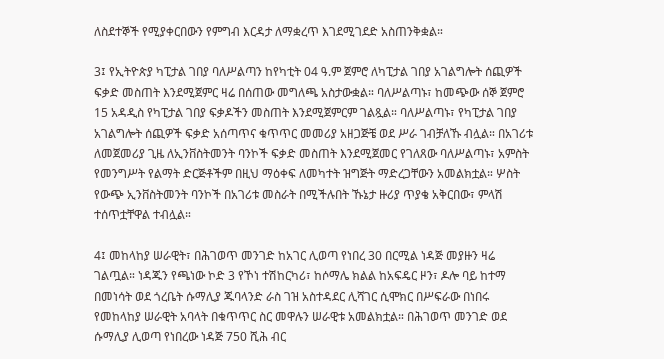ለስደተኞች የሚያቀርበውን የምግብ እርዳታ ለማቋረጥ እገደሚገደድ አስጠንቅቋል።

3፤ የኢትዮጵያ ካፒታል ገበያ ባለሥልጣን ከየካቲት 04 ዓ.ም ጀምሮ ለካፒታል ገበያ አገልግሎት ሰጪዎች ፍቃድ መስጠት እንደሚጀምር ዛሬ በሰጠው መግለጫ አስታውቋል። ባለሥልጣኑ፣ ከመጭው ሰኞ ጀምሮ 15 አዳዲስ የካፒታል ገበያ ፍቃዶችን መስጠት እንደሚጀምርም ገልጿል። ባለሥልጣኑ፣ የካፒታል ገበያ አገልግሎት ሰጪዎች ፍቃድ አሰጣጥና ቁጥጥር መመሪያ አዘጋጅቼ ወደ ሥራ ገብቻለኹ ብሏል። በአገሪቱ ለመጀመሪያ ጊዜ ለኢንቨስትመንት ባንኮች ፍቃድ መስጠት እንደሚጀመር የገለጸው ባለሥልጣኑ፣ አምስት የመንግሥት የልማት ድርጅቶችም በዚህ ማዕቀፍ ለመካተት ዝግጅት ማድረጋቸውን አመልክቷል። ሦስት የውጭ ኢንቨስትመንት ባንኮች በአገሪቱ መስራት በሚችሉበት ኹኔታ ዙሪያ ጥያቄ አቅርበው፣ ምላሽ ተሰጥቷቸዋል ተብሏል።

4፤ መከላከያ ሠራዊት፣ በሕገወጥ መንገድ ከአገር ሊወጣ የነበረ 30 በርሚል ነዳጅ መያዙን ዛሬ ገልጧል። ነዳጁን የጫነው ኮድ 3 የኾነ ተሽከርካሪ፣ ከሶማሌ ክልል ከአፍዴር ዞን፣ ዶሎ ባይ ከተማ በመነሳት ወደ ጎረቤት ሱማሊያ ጁባላንድ ራስ ገዝ አስተዳደር ሊሻገር ሲሞክር በሥፍራው በነበሩ የመከላከያ ሠራዊት አባላት በቁጥጥር ስር መዋሉን ሠራዊቱ አመልክቷል። በሕገወጥ መንገድ ወደ ሱማሊያ ሊወጣ የነበረው ነዳጅ 750 ሺሕ ብር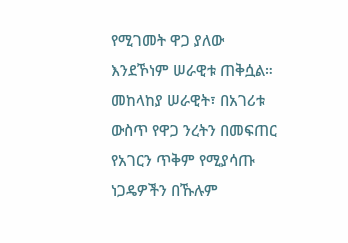የሚገመት ዋጋ ያለው እንደኾነም ሠራዊቱ ጠቅሷል። መከላከያ ሠራዊት፣ በአገሪቱ ውስጥ የዋጋ ንረትን በመፍጠር የአገርን ጥቅም የሚያሳጡ ነጋዴዎችን በኹሉም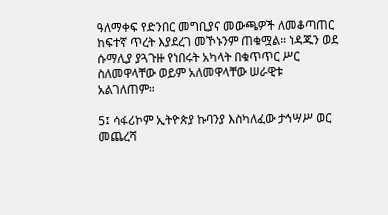ዓለማቀፍ የድንበር መግቢያና መውጫዎች ለመቆጣጠር ከፍተኛ ጥረት እያደረገ መኾኑንም ጠቁሟል። ነዳጁን ወደ ሱማሊያ ያጓጉዙ የነበሩት አካላት በቁጥጥር ሥር ስለመዋላቸው ወይም አለመዋላቸው ሠራዊቱ አልገለጠም።

5፤ ሳፋሪኮም ኢትዮጵያ ኩባንያ እስካለፈው ታኅሣሥ ወር መጨረሻ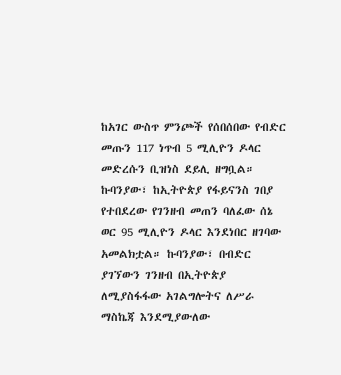ከአገር ውስጥ ምንጮች የሰበሰበው የብድር መጡን 117 ነጥብ 5 ሚሊዮን ዶላር መድረሱን ቢዝነስ ደይሊ ዘግቧል። ኩባንያው፣ ከኢትዮጵያ የፋይናንስ ገበያ የተበደረው የገንዘብ መጠን ባለፈው ሰኔ ወር 95 ሚሊዮን ዶላር እንደነበር ዘገባው አመልክቷል። ኩባንያው፣ በብድር ያገኘውን ገንዘብ በኢትዮጵያ ለሚያስፋፋው አገልግሎትና ለሥራ ማስኬጃ እንደሚያውለው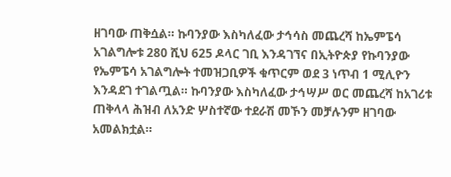ዘገባው ጠቅሷል። ኩባንያው እስካለፈው ታኅሳስ መጨረሻ ከኤምፔሳ አገልግሎቱ 280 ሺህ 625 ዶላር ገቢ እንዳገኘና በኢትዮጵያ የኩባንያው የኤምፔሳ አገልግሎት ተመዝጋቢዎች ቁጥርም ወደ 3 ነጥብ 1 ሚሊዮን እንዳደገ ተገልጧል። ኩባንያው እስካለፈው ታኅሣሥ ወር መጨረሻ ከአገሪቱ ጠቅላላ ሕዝብ ለአንድ ሦስተኛው ተደራሽ መኾን መቻሉንም ዘገባው አመልክቷል።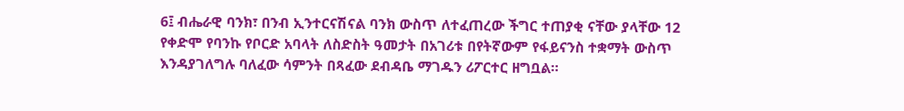6፤ ብሔራዊ ባንክ፣ በንብ ኢንተርናሽናል ባንክ ውስጥ ለተፈጠረው ችግር ተጠያቂ ናቸው ያላቸው 12 የቀድሞ የባንኩ የቦርድ አባላት ለስድስት ዓመታት በአገሪቱ በየትኛውም የፋይናንስ ተቋማት ውስጥ እንዳያገለግሉ ባለፈው ሳምንት በጻፈው ደብዳቤ ማገዱን ሪፖርተር ዘግቧል።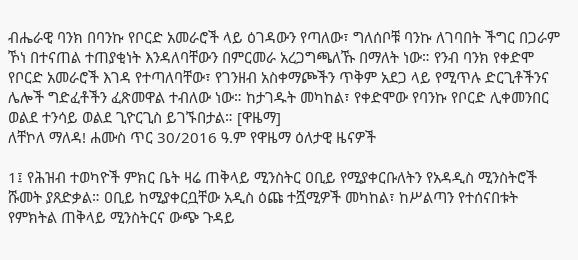ብሔራዊ ባንክ በባንኩ የቦርድ አመራሮች ላይ ዕገዳውን የጣለው፣ ግለሰቦቹ ባንኩ ለገባበት ችግር በጋራም ኾነ በተናጠል ተጠያቂነት እንዳለባቸውን በምርመራ አረጋግጫለኹ በማለት ነው። የንብ ባንክ የቀድሞ የቦርድ አመራሮች እገዳ የተጣለባቸው፣ የገንዘብ አስቀማጮችን ጥቅም አደጋ ላይ የሚጥሉ ድርጊቶችንና ሌሎች ግድፈቶችን ፈጽመዋል ተብለው ነው። ከታገዱት መካከል፣ የቀድሞው የባንኩ የቦርድ ሊቀመንበር ወልደ ተንሳይ ወልደ ጊዮርጊስ ይገኙበታል። [ዋዜማ]
ለቸኮለ ማለዳ! ሐሙስ ጥር 30/2016 ዓ.ም የዋዜማ ዕለታዊ ዜናዎች

1፤ የሕዝብ ተወካዮች ምክር ቤት ዛሬ ጠቅላይ ሚንስትር ዐቢይ የሚያቀርቡለትን የአዳዲስ ሚንስትሮች ሹመት ያጸድቃል። ዐቢይ ከሚያቀርቧቸው አዲስ ዕጩ ተሿሚዎች መካከል፣ ከሥልጣን የተሰናበቱት የምክትል ጠቅላይ ሚንስትርና ውጭ ጉዳይ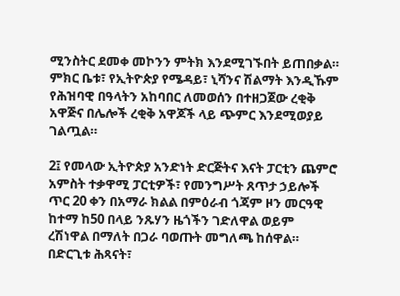ሚንስትር ደመቀ መኮንን ምትክ እንደሚገኙበት ይጠበቃል። ምክር ቤቱ፣ የኢትዮጵያ የሜዳይ፣ ኒሻንና ሽልማት እንዲኹም የሕዝባዊ በዓላትን አከባበር ለመወሰን በተዘጋጀው ረቂቅ አዋጅና በሌሎች ረቂቅ አዋጆች ላይ ጭምር እንደሚወያይ ገልጧል።

2፤ የመላው ኢትዮጵያ አንድነት ድርጅትና እናት ፓርቲን ጨምሮ አምስት ተቃዋሚ ፓርቲዎች፣ የመንግሥት ጸጥታ ኃይሎች ጥር 20 ቀን በአማራ ክልል በምዕራብ ጎጃም ዞን መርዓዊ ከተማ ከ50 በላይ ንጹሃን ዜጎችን ገድለዋል ወይም ረሽነዋል በማለት በጋራ ባወጡት መግለጫ ከሰዋል። በድርጊቱ ሕጻናት፣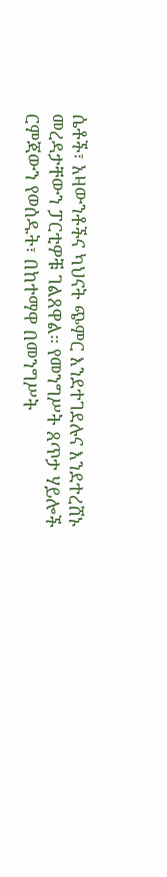ሴቶች፣ አዛውንቶችና ካህናት ጭምር እንደተገደሉና እንደተረሸኑ መረዳታቸውን ፓርቲዎቹ ገልጸዋል። የመንግሥት ጸጥታ ሃይሎች ርምጃውን የወሰዱት፣ በከተማዋ በመንግሥት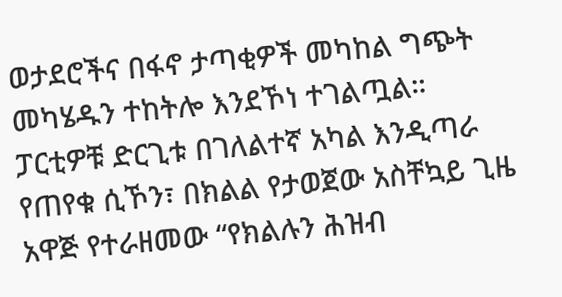ወታደሮችና በፋኖ ታጣቂዎች መካከል ግጭት መካሄዱን ተከትሎ እንደኾነ ተገልጧል። ፓርቲዎቹ ድርጊቱ በገለልተኛ አካል እንዲጣራ የጠየቁ ሲኾን፣ በክልል የታወጀው አስቸኳይ ጊዜ አዋጅ የተራዘመው “የክልሉን ሕዝብ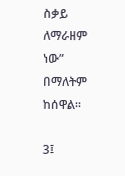ስቃይ ለማራዘም ነው” በማለትም ከሰዋል።

3፤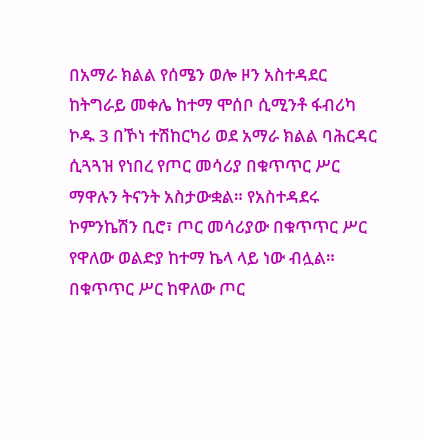በአማራ ክልል የሰሜን ወሎ ዞን አስተዳደር ከትግራይ መቀሌ ከተማ ሞሰቦ ሲሚንቶ ፋብሪካ ኮዱ 3 በኾነ ተሽከርካሪ ወደ አማራ ክልል ባሕርዳር ሲጓጓዝ የነበረ የጦር መሳሪያ በቁጥጥር ሥር ማዋሉን ትናንት አስታውቋል። የአስተዳደሩ ኮምንኬሽን ቢሮ፣ ጦር መሳሪያው በቁጥጥር ሥር የዋለው ወልድያ ከተማ ኬላ ላይ ነው ብሏል። በቁጥጥር ሥር ከዋለው ጦር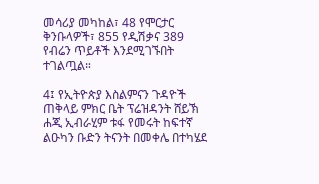መሳሪያ መካከል፣ 48 የሞርታር ቅንቡላዎች፣ 855 የዲሽቃና 389 የብሬን ጥይቶች እንደሚገኙበት ተገልጧል።

4፤ የኢትዮጵያ እስልምናን ጉዳዮች ጠቅላይ ምክር ቤት ፕሬዝዳንት ሸይኽ ሐጂ ኢብራሂም ቱፋ የመሩት ከፍተኛ ልዑካን ቡድን ትናንት በመቀሌ በተካሄደ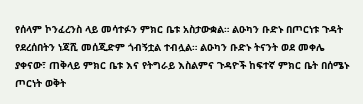የሰላም ኮንፈረንስ ላይ መሳተፉን ምክር ቤቱ አስታውቋል። ልዑካን ቡድኑ በጦርነቱ ጉዳት የደረሰበትን ነጃሺ መሰጂድም ጎብኝቷል ተብሏል። ልዑካን ቡድኑ ትናንት ወደ መቀሌ ያቀናው፣ ጠቅላይ ምክር ቤቱ እና የትግራይ እስልምና ጉዳዮች ከፍተኛ ምክር ቤት በሰሜኑ ጦርነት ወቅት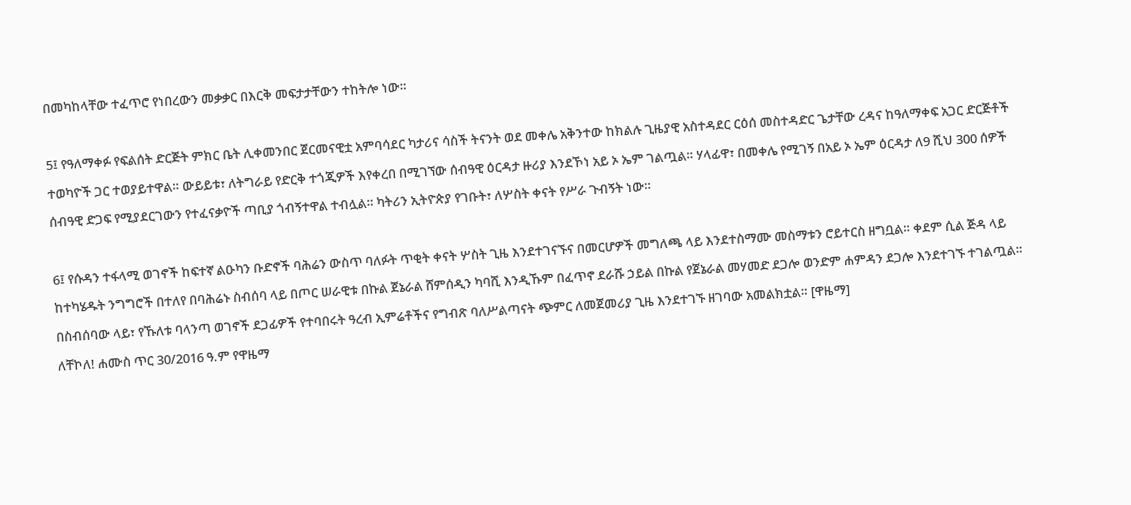በመካከላቸው ተፈጥሮ የነበረውን መቃቃር በእርቅ መፍታታቸውን ተከትሎ ነው።

5፤ የዓለማቀፉ የፍልሰት ድርጅት ምክር ቤት ሊቀመንበር ጀርመናዊቷ አምባሳደር ካታሪና ሳስች ትናንት ወደ መቀሌ አቅንተው ከክልሉ ጊዜያዊ አስተዳደር ርዕሰ መስተዳድር ጌታቸው ረዳና ከዓለማቀፍ አጋር ድርጅቶች ተወካዮች ጋር ተወያይተዋል። ውይይቱ፣ ለትግራይ የድርቅ ተጎጂዎች እየቀረበ በሚገኘው ሰብዓዊ ዕርዳታ ዙሪያ እንደኾነ አይ ኦ ኤም ገልጧል። ሃላፊዋ፣ በመቀሌ የሚገኝ በአይ ኦ ኤም ዕርዳታ ለ9 ሺህ 300 ሰዎች ሰብዓዊ ድጋፍ የሚያደርገውን የተፈናቃዮች ጣቢያ ጎብኝተዋል ተብሏል። ካትሪን ኢትዮጵያ የገቡት፣ ለሦስት ቀናት የሥራ ጉብኝት ነው።

6፤ የሱዳን ተፋላሚ ወገኖች ከፍተኛ ልዑካን ቡድኖች ባሕሬን ውስጥ ባለፉት ጥቂት ቀናት ሦስት ጊዜ እንደተገናኙና በመርሆዎች መግለጫ ላይ እንደተስማሙ መስማቱን ሮይተርስ ዘግቧል። ቀደም ሲል ጅዳ ላይ ከተካሄዱት ንግግሮች በተለየ በባሕሬኑ ስብሰባ ላይ በጦር ሠራዊቱ በኩል ጀኔራል ሸምሰዲን ካባሺ እንዲኹም በፈጥኖ ደራሹ ኃይል በኩል የጀኔራል መሃመድ ደጋሎ ወንድም ሐምዳን ደጋሎ እንደተገኙ ተገልጧል። በስብሰባው ላይ፣ የኹለቱ ባላንጣ ወገኖች ደጋፊዎች የተባበሩት ዓረብ ኢምሬቶችና የግብጽ ባለሥልጣናት ጭምር ለመጀመሪያ ጊዜ እንደተገኙ ዘገባው አመልክቷል። [ዋዜማ]
ለቸኮለ! ሐሙስ ጥር 30/2016 ዓ.ም የዋዜማ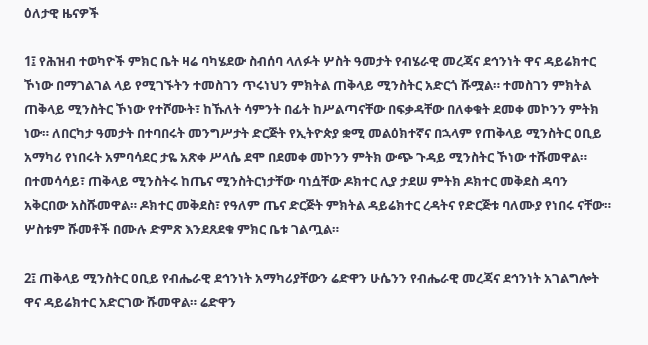ዕለታዊ ዜናዎች

1፤ የሕዝብ ተወካዮች ምክር ቤት ዛሬ ባካሄደው ስብሰባ ላለፉት ሦስት ዓመታት የብሄራዊ መረጃና ደኅንነት ዋና ዳይሬክተር ኾነው በማገልገል ላይ የሚገኙትን ተመስገን ጥሩነህን ምክትል ጠቅላይ ሚንስትር አድርጎ ሹሟል። ተመስገን ምክትል ጠቅላይ ሚንስትር ኾነው የተሾሙት፣ ከኹለት ሳምንት በፊት ከሥልጣናቸው በፍቃዳቸው በለቀቁት ደመቀ መኮንን ምትክ ነው። ለበርካታ ዓመታት በተባበሩት መንግሥታት ድርጅት የኢትዮጵያ ቋሚ መልዕክተኛና በኋላም የጠቅላይ ሚንስትር ዐቢይ አማካሪ የነበሩት አምባሳደር ታዬ አጽቀ ሥላሴ ደሞ በደመቀ መኮንን ምትክ ውጭ ጉዳይ ሚንስትር ኾነው ተሹመዋል። በተመሳሳይ፣ ጠቅላይ ሚንስትሩ ከጤና ሚንስትርነታቸው ባነሷቸው ዶክተር ሊያ ታደሠ ምትክ ዶክተር መቅደስ ዳባን አቅርበው አስሹመዋል። ዶክተር መቅደስ፣ የዓለም ጤና ድርጅት ምክትል ዳይሬክተር ረዳትና የድርጅቱ ባለሙያ የነበሩ ናቸው። ሦስቱም ሹመቶች በሙሉ ድምጽ እንደጸደቁ ምክር ቤቱ ገልጧል።

2፤ ጠቅላይ ሚንስትር ዐቢይ የብሔራዊ ደኅንነት አማካሪያቸውን ሬድዋን ሁሴንን የብሔራዊ መረጃና ደኅንነት አገልግሎት ዋና ዳይሬክተር አድርገው ሹመዋል። ሬድዋን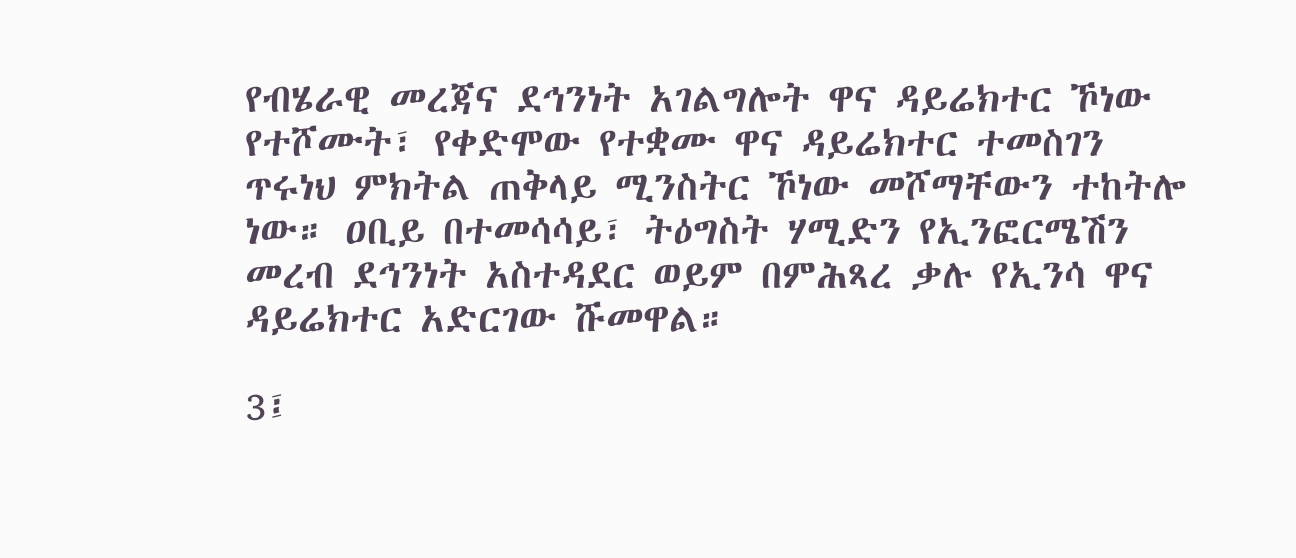የብሄራዊ መረጃና ደኅንነት አገልግሎት ዋና ዳይሬክተር ኾነው የተሾሙት፣ የቀድሞው የተቋሙ ዋና ዳይሬክተር ተመስገን ጥሩነህ ምክትል ጠቅላይ ሚንስትር ኾነው መሾማቸውን ተከትሎ ነው። ዐቢይ በተመሳሳይ፣ ትዕግስት ሃሚድን የኢንፎርሜሽን መረብ ደኅንነት አስተዳደር ወይም በምሕጻረ ቃሉ የኢንሳ ዋና ዳይሬክተር አድርገው ሹመዋል።

3፤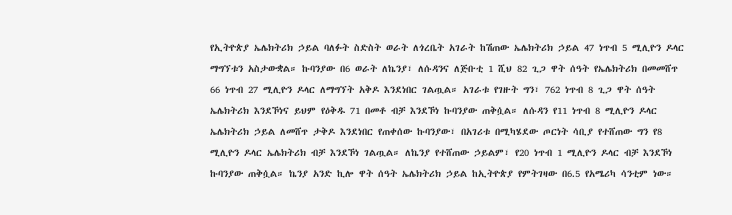የኢትዮጵያ ኤሌክትሪክ ኃይል ባለፉት ስድስት ወራት ለጎረቤት አገራት ከሽጠው ኤሌክትሪክ ኃይል 47 ነጥብ 5 ሚሊዮን ዶላር ማግኘቱን አስታውቋል። ኩባንያው በ6 ወራት ለኬንያ፣ ለሱዳንና ለጅቡቲ 1 ሺህ 82 ጊጋ ዋት ሰዓት የኤሌክትሪክ በመመሸጥ 66 ነጥብ 27 ሚሊዮን ዶላር ለማግኘት አቅዶ እንደነበር ገልጧል። አገራቱ የገዙት ግን፣ 762 ነጥብ 8 ጊጋ ዋት ሰዓት ኤሌክትሪክ እንደኾነና ይህም የዕቅዱ 71 በመቶ ብቻ እንደኾነ ኩባንያው ጠቅሷል። ለሱዳን የ11 ነጥብ 8 ሚሊዮን ዶላር ኤሌክትሪክ ኃይል ለመሸጥ ታቅዶ እንደነበር የጠቀሰው ኩባንያው፣ በአገሪቱ በሚካሄደው ጦርነት ሳቢያ የተሸጠው ግን የ8 ሚሊዮን ዶላር ኤሌክትሪክ ብቻ እንደኾነ ገልጧል። ለኬንያ የተሸጠው ኃይልም፣ የ20 ነጥብ 1 ሚሊዮን ዶላር ብቻ እንደኾነ ኩባንያው ጠቅሷል። ኬንያ አንድ ኪሎ ዋት ሰዓት ኤሌክትሪክ ኃይል ከኢትዮጵያ የምትገዛው በ6.5 የአሜሪካ ሳንቲም ነው።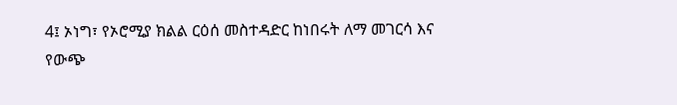4፤ ኦነግ፣ የኦሮሚያ ክልል ርዕሰ መስተዳድር ከነበሩት ለማ መገርሳ እና የውጭ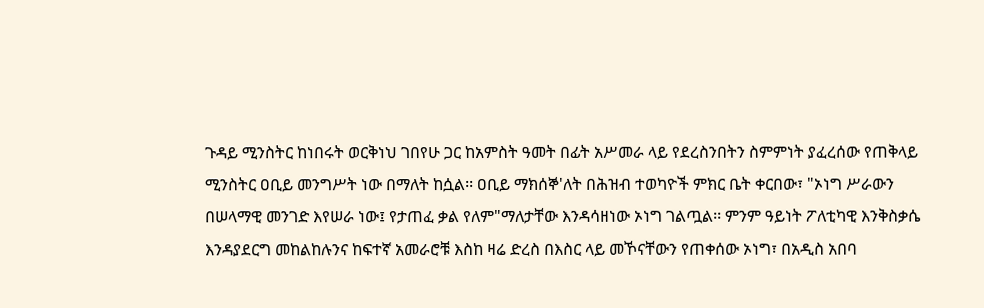ጉዳይ ሚንስትር ከነበሩት ወርቅነህ ገበየሁ ጋር ከአምስት ዓመት በፊት አሥመራ ላይ የደረስንበትን ስምምነት ያፈረሰው የጠቅላይ ሚንስትር ዐቢይ መንግሥት ነው በማለት ከሷል፡፡ ዐቢይ ማክሰኞ'ለት በሕዝብ ተወካዮች ምክር ቤት ቀርበው፣ "ኦነግ ሥራውን በሠላማዊ መንገድ እየሠራ ነው፤ የታጠፈ ቃል የለም"ማለታቸው እንዳሳዘነው ኦነግ ገልጧል፡፡ ምንም ዓይነት ፖለቲካዊ እንቅስቃሴ እንዳያደርግ መከልከሉንና ከፍተኛ አመራሮቹ እስከ ዛሬ ድረስ በእስር ላይ መኾናቸውን የጠቀሰው ኦነግ፣ በአዲስ አበባ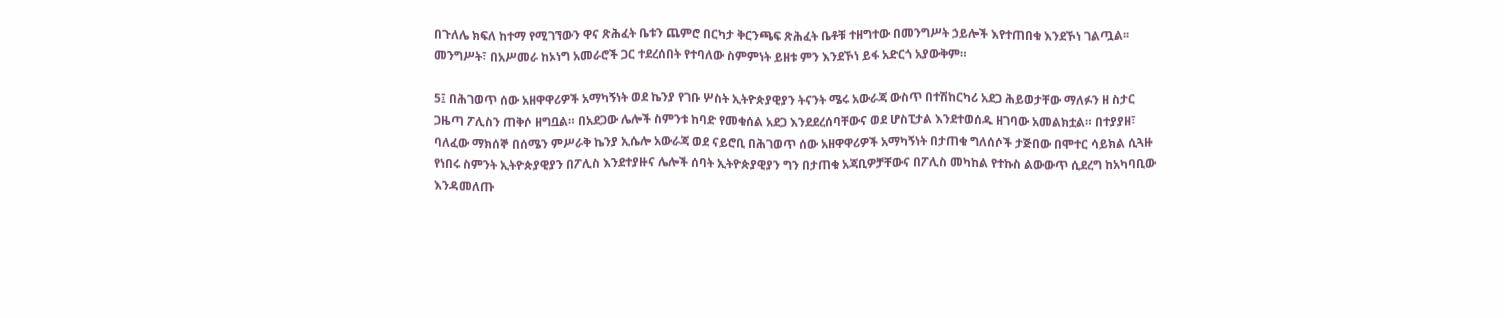በጉለሌ ክፍለ ከተማ የሚገኘውን ዋና ጽሕፈት ቤቱን ጨምሮ በርካታ ቅርንጫፍ ጽሕፈት ቤቶቹ ተዘግተው በመንግሥት ኃይሎች እየተጠበቁ እንደኾነ ገልጧል፡፡ መንግሥት፣ በአሥመራ ከኦነግ አመራሮች ጋር ተደረሰበት የተባለው ስምምነት ይዘቱ ምን እንደኾነ ይፋ አድርጎ አያውቅም።

5፤ በሕገወጥ ሰው አዘዋዋሪዎች አማካኝነት ወደ ኬንያ የገቡ ሦስት ኢትዮጵያዊያን ትናንት ሜሩ አውራጃ ውስጥ በተሽከርካሪ አደጋ ሕይወታቸው ማለፉን ዘ ስታር ጋዜጣ ፖሊስን ጠቅሶ ዘግቧል። በአደጋው ሌሎች ስምንቱ ከባድ የመቁሰል አደጋ እንደደረሰባቸውና ወደ ሆስፒታል እንደተወሰዱ ዘገባው አመልክቷል። በተያያዘ፣ ባለፈው ማክሰኞ በሰሜን ምሥራቅ ኬንያ ኢሴሎ አውራጃ ወደ ናይሮቢ በሕገወጥ ሰው አዘዋዋሪዎች አማካኝነት በታጠቁ ግለሰሶች ታጅበው በሞተር ሳይክል ሲጓዙ የነበሩ ስምንት ኢትዮጵያዊያን በፖሊስ እንደተያዙና ሌሎች ሰባት ኢትዮጵያዊያን ግን በታጠቁ አጃቢዎቻቸውና በፖሊስ መካከል የተኩስ ልውውጥ ሲደረግ ከአካባቢው እንዳመለጡ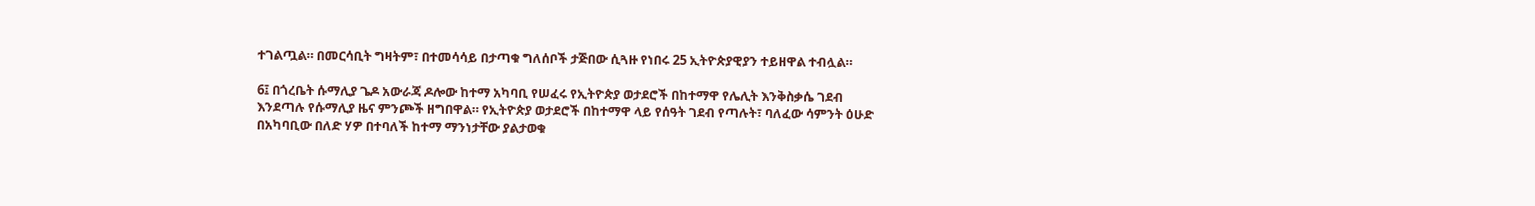ተገልጧል። በመርሳቢት ግዛትም፣ በተመሳሳይ በታጣቁ ግለሰቦች ታጅበው ሲጓዙ የነበሩ 25 ኢትዮጵያዊያን ተይዘዋል ተብሏል።

6፤ በጎረቤት ሱማሊያ ጌዶ አውራጃ ዶሎው ከተማ አካባቢ የሠፈሩ የኢትዮጵያ ወታደሮች በከተማዋ የሌሊት እንቅስቃሴ ገደብ እንደጣሉ የሱማሊያ ዜና ምንጮች ዘግበዋል። የኢትዮጵያ ወታደሮች በከተማዋ ላይ የሰዓት ገደብ የጣሉት፣ ባለፈው ሳምንት ዕሁድ በአካባቢው በለድ ሃዎ በተባለች ከተማ ማንነታቸው ያልታወቁ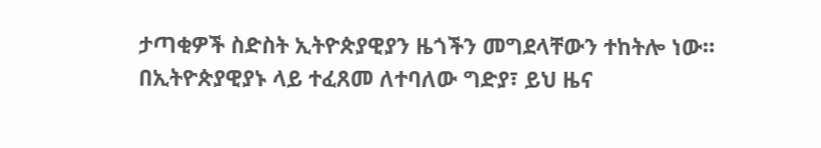ታጣቂዎች ስድስት ኢትዮጵያዊያን ዜጎችን መግደላቸውን ተከትሎ ነው። በኢትዮጵያዊያኑ ላይ ተፈጸመ ለተባለው ግድያ፣ ይህ ዜና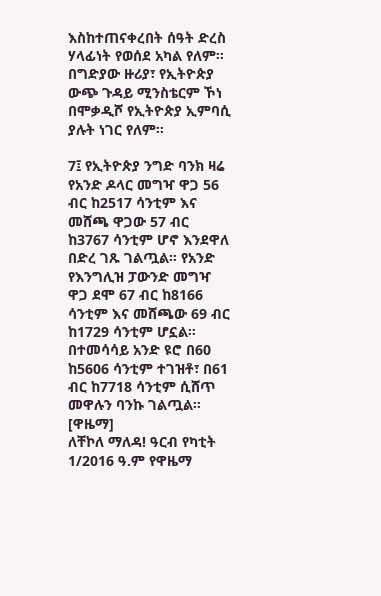እስከተጠናቀረበት ሰዓት ድረስ ሃላፊነት የወሰደ አካል የለም። በግድያው ዙሪያ፣ የኢትዮጵያ ውጭ ጉዳይ ሚንስቴርም ኾነ በሞቃዲሾ የኢትዮጵያ ኢምባሲ ያሉት ነገር የለም።

7፤ የኢትዮጵያ ንግድ ባንክ ዛሬ የአንድ ዶላር መግዣ ዋጋ 56 ብር ከ2517 ሳንቲም እና መሸጫ ዋጋው 57 ብር ከ3767 ሳንቲም ሆኖ እንደዋለ በድረ ገጹ ገልጧል። የአንድ የእንግሊዝ ፓውንድ መግዣ ዋጋ ደሞ 67 ብር ከ8166 ሳንቲም እና መሸጫው 69 ብር ከ1729 ሳንቲም ሆኗል። በተመሳሳይ አንድ ዩሮ በ60 ከ5606 ሳንቲም ተገዝቶ፣ በ61 ብር ከ7718 ሳንቲም ሲሸጥ መዋሉን ባንኩ ገልጧል። [ዋዜማ]
ለቸኮለ ማለዳ! ዓርብ የካቲት 1/2016 ዓ.ም የዋዜማ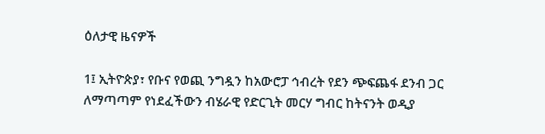ዕለታዊ ዜናዎች

1፤ ኢትዮጵያ፣ የቡና የወጪ ንግዷን ከአውሮፓ ኅብረት የደን ጭፍጨፋ ደንብ ጋር ለማጣጣም የነደፈችውን ብሄራዊ የድርጊት መርሃ ግብር ከትናንት ወዲያ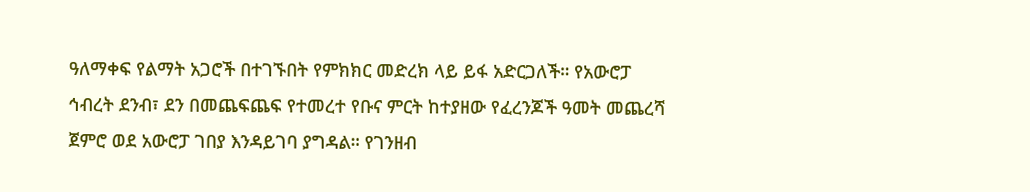ዓለማቀፍ የልማት አጋሮች በተገኙበት የምክክር መድረክ ላይ ይፋ አድርጋለች። የአውሮፓ ኅብረት ደንብ፣ ደን በመጨፍጨፍ የተመረተ የቡና ምርት ከተያዘው የፈረንጆች ዓመት መጨረሻ ጀምሮ ወደ አውሮፓ ገበያ እንዳይገባ ያግዳል። የገንዘብ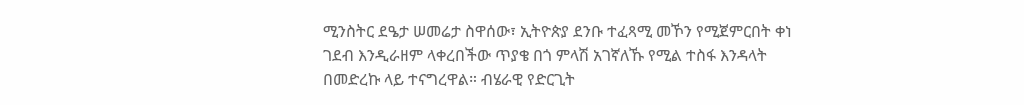ሚንስትር ደዔታ ሠመሬታ ስዋሰው፣ ኢትዮጵያ ደንቡ ተፈጻሚ መኾን የሚጀምርበት ቀነ ገደብ እንዲራዘም ላቀረበችው ጥያቄ በጎ ምላሽ አገኛለኹ የሚል ተስፋ እንዳላት በመድረኩ ላይ ተናግረዋል። ብሄራዊ የድርጊት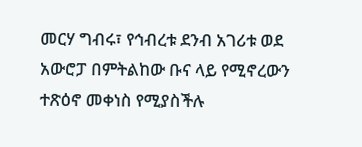መርሃ ግብሩ፣ የኅብረቱ ደንብ አገሪቱ ወደ አውሮፓ በምትልከው ቡና ላይ የሚኖረውን ተጽዕኖ መቀነስ የሚያስችሉ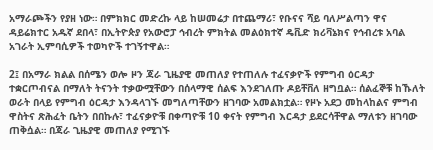አማራጮችን የያዘ ነው። በምክክር መድረኩ ላይ ከሠመሬታ በተጨማሪ፣ የቡናና ሻይ ባለሥልጣን ዋና ዳይሬክተር አዱኛ ደበላ፣ በኢትዮጵያ የአውሮፓ ኅብረት ምክትል መልዕክተኛ ዴቪድ ክሪቫኔክና የኅብረቱ አባል አገራት ኢምባሲዎች ተወካዮች ተገኝተዋል።

2፤ በአማራ ክልል በሰሜን ወሎ ዞን ጃራ ጊዜያዊ መጠለያ የተጠለሉ ተፈናቃዮች የምግብ ዕርዳታ ተቋርጦብናል በማለት ትናንት ተቃውሟቸውን በሰላማዊ ሰልፍ እንደገለጡ ዶይቸቨለ ዘግቧል። ሰልፈኞቹ ከኹለት ወራት በላይ የምግብ ዕርዳታ እንዳላገኙ መግለጣቸውን ዘገባው አመልክቷል። የዞኑ አደጋ መከላከልና ምግብ ዋስትና ጽሕፈት ቤትን በበኩሉ፣ ተፈናቃዮቹ በቀጣዮቹ 10 ቀናት የምግብ እርዳታ ይደርሳቸዋል ማለቱን ዘገባው ጠቅሷል። በጃራ ጊዜያዊ መጠለያ የሚገኙ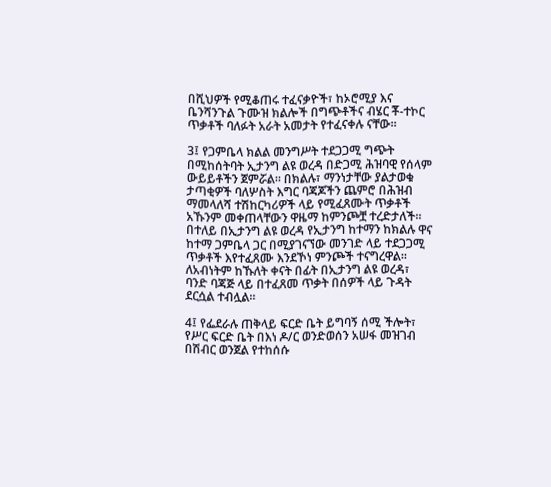በሺህዎች የሚቆጠሩ ተፈናቃዮች፣ ከኦሮሚያ እና ቤንሻንጉል ጉሙዝ ክልሎች በግጭቶችና ብሄር ቾ-ተኮር ጥቃቶች ባለፉት አራት አመታት የተፈናቀሉ ናቸው።

3፤ የጋምቤላ ክልል መንግሥት ተደጋጋሚ ግጭት በሚከሰትባት ኢታንግ ልዩ ወረዳ በድጋሚ ሕዝባዊ የሰላም ውይይቶችን ጀምሯል። በክልሉ፣ ማንነታቸው ያልታወቁ ታጣቂዎች ባለሦስት እግር ባጃጆችን ጨምሮ በሕዝብ ማመላለሻ ተሽከርካሪዎች ላይ የሚፈጸሙት ጥቃቶች አኹንም መቀጠላቸውን ዋዜማ ከምንጮቿ ተረድታለች። በተለይ በኢታንግ ልዩ ወረዳ የኢታንግ ከተማን ከክልሉ ዋና ከተማ ጋምቤላ ጋር በሚያገናኘው መንገድ ላይ ተደጋጋሚ ጥቃቶች እየተፈጸሙ እንደኾነ ምንጮች ተናግረዋል። ለአብነትም ከኹለት ቀናት በፊት በኢታንግ ልዩ ወረዳ፣ ባንድ ባጃጅ ላይ በተፈጸመ ጥቃት በሰዎች ላይ ጉዳት ደርሷል ተብሏል።

4፤ የፌደራሉ ጠቅላይ ፍርድ ቤት ይግባኝ ሰሚ ችሎት፣ የሥር ፍርድ ቤት በእነ ዶ/ር ወንድወሰን አሠፋ መዝገብ በሽብር ወንጀል የተከሰሱ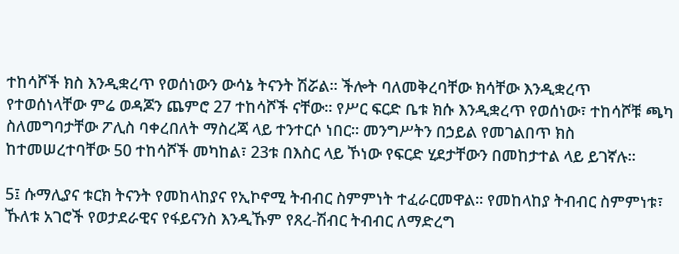ተከሳሾች ክስ እንዲቋረጥ የወሰነውን ውሳኔ ትናንት ሽሯል። ችሎት ባለመቅረባቸው ክሳቸው እንዲቋረጥ የተወሰነላቸው ምሬ ወዳጆን ጨምሮ 27 ተከሳሾች ናቸው። የሥር ፍርድ ቤቱ ክሱ እንዲቋረጥ የወሰነው፣ ተከሳሾቹ ጫካ ስለመግባታቸው ፖሊስ ባቀረበለት ማስረጃ ላይ ተንተርሶ ነበር። መንግሥትን በኃይል የመገልበጥ ክስ ከተመሠረተባቸው 50 ተከሳሾች መካከል፣ 23ቱ በእስር ላይ ኾነው የፍርድ ሂደታቸውን በመከታተል ላይ ይገኛሉ።

5፤ ሱማሊያና ቱርክ ትናንት የመከላከያና የኢኮኖሚ ትብብር ስምምነት ተፈራርመዋል። የመከላከያ ትብብር ስምምነቱ፣ ኹለቱ አገሮች የወታደራዊና የፋይናንስ እንዲኹም የጸረ-ሽብር ትብብር ለማድረግ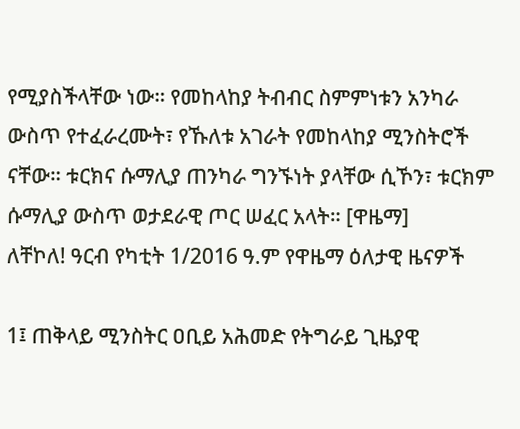የሚያስችላቸው ነው። የመከላከያ ትብብር ስምምነቱን አንካራ ውስጥ የተፈራረሙት፣ የኹለቱ አገራት የመከላከያ ሚንስትሮች ናቸው። ቱርክና ሱማሊያ ጠንካራ ግንኙነት ያላቸው ሲኾን፣ ቱርክም ሱማሊያ ውስጥ ወታደራዊ ጦር ሠፈር አላት። [ዋዜማ]
ለቸኮለ! ዓርብ የካቲት 1/2016 ዓ.ም የዋዜማ ዕለታዊ ዜናዎች

1፤ ጠቅላይ ሚንስትር ዐቢይ አሕመድ የትግራይ ጊዜያዊ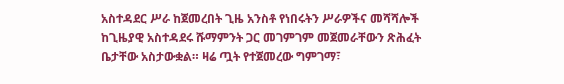አስተዳደር ሥራ ከጀመረበት ጊዜ አንስቶ የነበሩትን ሥራዎችና መሻሻሎች ከጊዜያዊ አስተዳደሩ ሹማምንት ጋር መገምገም መጀመራቸውን ጽሕፈት ቤታቸው አስታውቋል። ዛሬ ጧት የተጀመረው ግምገማ፣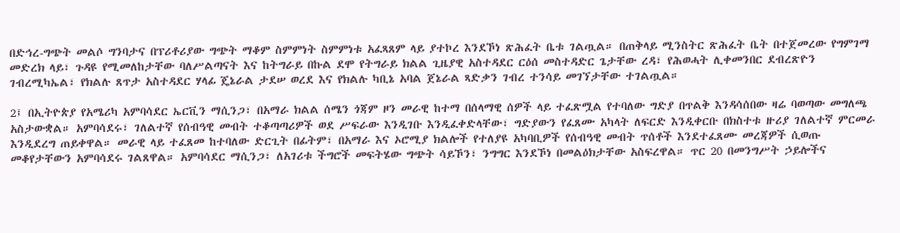በድኅረ-ግጭት መልሶ ግንባታና በፕሪቶሪያው ግጭት ማቆም ስምምነት ስምምነቱ አፈጻጸም ላይ ያተኮረ እንደኾነ ጽሕፈት ቤቱ ገልጧል። በጠቅላይ ሚንስትር ጽሕፈት ቤት በተጀመረው የግምገማ መድረክ ላይ፣ ጉዳዩ የሚመለከታቸው ባለሥልጣናት እና ከትግራይ በኩል ደሞ የትግራይ ክልል ጊዜያዊ አስተዳደር ርዕሰ መስተዳድር ጌታቸው ረዳ፣ የሕወሓት ሊቀመንበር ደብረጽዮን ገብረሚካኤል፣ የክልሉ ጸጥታ አስተዳደር ሃላፊ ጄኔራል ታደሠ ወረደ እና የክልሉ ካቢኔ አባል ጀኔራል ጻድቃን ገብረ ተንሳይ መገኘታቸው ተገልጧል።

2፤ በኢትዮጵያ የአሜሪካ አምባሳደር ኤርቪን ማሲንጋ፣ በአማራ ክልል ሰሜን ጎጃም ዞን መራዊ ከተማ በሰላማዊ ሰዎች ላይ ተፈጽሟል የተባለው ግድያ በጥልቅ እንዳሳሰበው ዛሬ ባወጣው መግለጫ አስታውቋል። አምባሳደሩ፣ ገለልተኛ የሰብዓዊ መብት ተቆጣጣሪዎች ወደ ሥፍራው እንዲገቡ እንዲፈቀድላቸው፣ ግድያውን የፈጸሙ አካላት ለፍርድ እንዲቀርቡ በክስተቱ ዙሪያ ገለልተኛ ምርመራ እንዲደረግ ጠይቀዋል። መራዊ ላይ ተፈጸመ ከተባለው ድርጊት በፊትም፣ በአማራ እና ኦሮሚያ ክልሎች የተለያዩ አካባቢዎች የሰብዓዊ መብት ጥሰቶች እንደተፈጸሙ መረጃዎች ሲወጡ መቆየታቸውን አምባሳደሩ ገልጸዋል። አምባሳደር ማሲንጋ፣ ለአገሪቱ ችግሮች መፍትሄው ግጭት ሳይኾን፣ ንግግር እንደኾነ በመልዕክታቸው አስፍረዋል። ጥር 20 በመንግሥት ኃይሎችና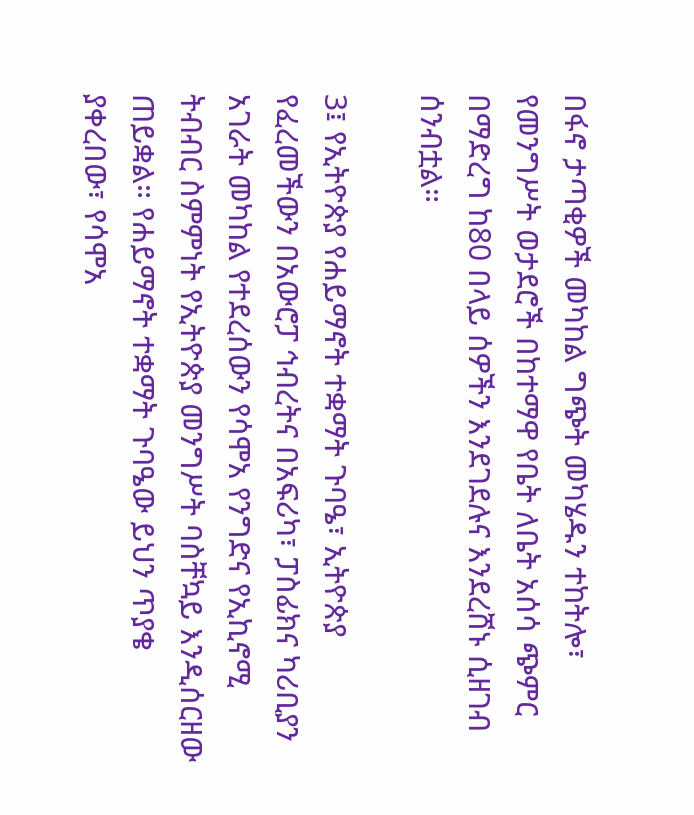በፋኖ ታጣቂዎች መካከል ግጭት መካሄዱን ተከትሎ፣ የመንግሥት ወታደሮች በከተማዋ የቤት ለቤት አሰሳ ጭምር በማድረግ ከ80 በላይ ሰዎችን እንደገደሉና እንደረሸኑ ሲዘገብ ሰንብቷል።

3፤ የኢትዮጵያ የሐይማኖት ተቋማት ጉባዔ፣ ኢትዮጵያ የፈረመችውን በአውሮፓ ኅብረትና በአፍሪካ፣ ፓስፊክና ካሪቢያን አገራት መካከል የተደረሰውን የሳሞአ የንግድና የኢኪኖሚ ትብብር ስምምነት የኢትዮጵያ መንግሥት ባስቸኳይ እንዲሰርዘው ጠይቋል። የሐይማኖት ተቋማት ጉባዔው ይህን ጥያቄ ያቀረበው፣ የሳሞአ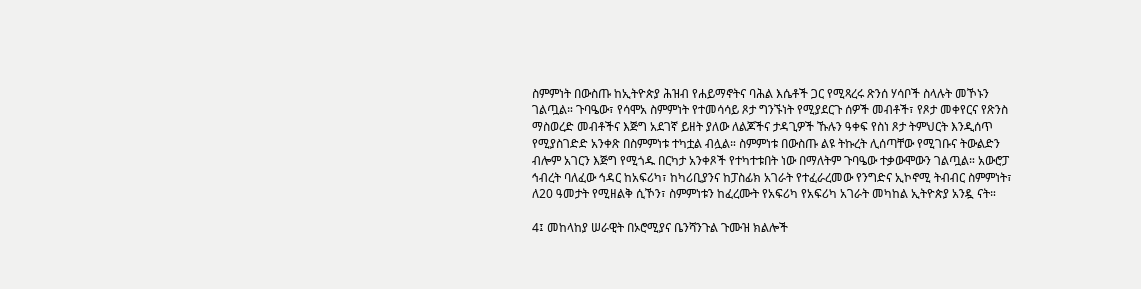ስምምነት በውስጡ ከኢትዮጵያ ሕዝብ የሐይማኖትና ባሕል እሴቶች ጋር የሚጻረሩ ጽንሰ ሃሳቦች ስላሉት መኾኑን ገልጧል። ጉባዔው፣ የሳሞአ ስምምነት የተመሳሳይ ጾታ ግንኙነት የሚያደርጉ ሰዎች መብቶች፣ የጾታ መቀየርና የጽንስ ማስወረድ መብቶችና እጅግ አደገኛ ይዘት ያለው ለልጆችና ታዳጊዎች ኹሉን ዓቀፍ የስነ ጾታ ትምህርት እንዲሰጥ የሚያስገድድ አንቀጽ በስምምነቱ ተካቷል ብሏል። ስምምነቱ በውስጡ ልዩ ትኩረት ሊሰጣቸው የሚገቡና ትውልድን ብሎም አገርን እጅግ የሚጎዱ በርካታ አንቀጾች የተካተቱበት ነው በማለትም ጉባዔው ተቃውሞውን ገልጧል። አውሮፓ ኅብረት ባለፈው ኅዳር ከአፍሪካ፣ ከካሪቢያንና ከፓስፊክ አገራት የተፈራረመው የንግድና ኢኮኖሚ ትብብር ስምምነት፣ ለ20 ዓመታት የሚዘልቅ ሲኾን፣ ስምምነቱን ከፈረሙት የአፍሪካ የአፍሪካ አገራት መካከል ኢትዮጵያ አንዷ ናት።

4፤ መከላከያ ሠራዊት በኦሮሚያና ቤንሻንጉል ጉሙዝ ክልሎች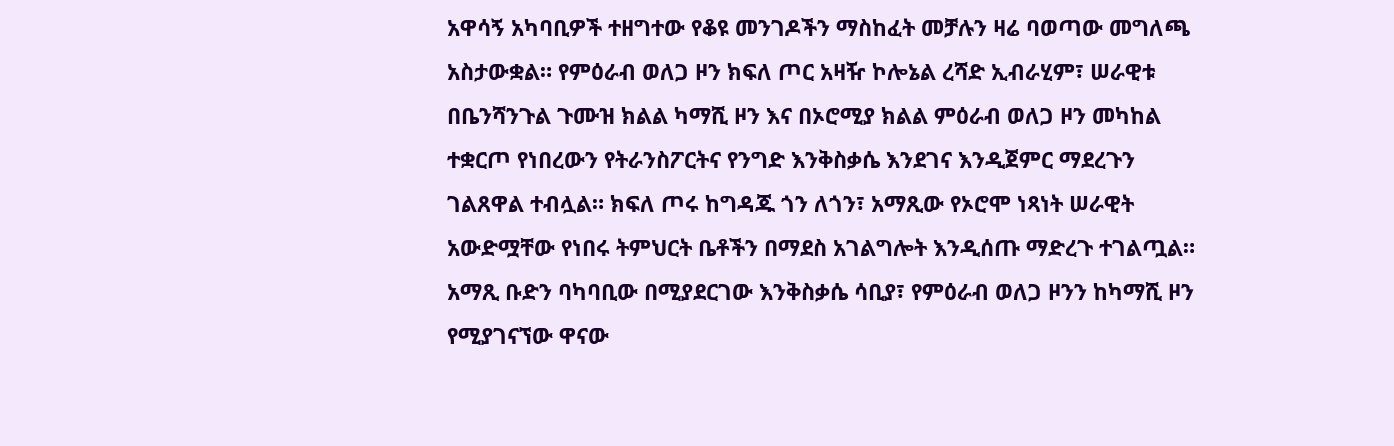አዋሳኝ አካባቢዎች ተዘግተው የቆዩ መንገዶችን ማስከፈት መቻሉን ዛሬ ባወጣው መግለጫ አስታውቋል። የምዕራብ ወለጋ ዞን ክፍለ ጦር አዛዥ ኮሎኔል ረሻድ ኢብራሂም፣ ሠራዊቱ በቤንሻንጉል ጉሙዝ ክልል ካማሺ ዞን እና በኦሮሚያ ክልል ምዕራብ ወለጋ ዞን መካከል ተቋርጦ የነበረውን የትራንስፖርትና የንግድ እንቅስቃሴ እንደገና እንዲጀምር ማደረጉን ገልጸዋል ተብሏል። ክፍለ ጦሩ ከግዳጁ ጎን ለጎን፣ አማጺው የኦሮሞ ነጻነት ሠራዊት አውድሟቸው የነበሩ ትምህርት ቤቶችን በማደስ አገልግሎት እንዲሰጡ ማድረጉ ተገልጧል። አማጺ ቡድን ባካባቢው በሚያደርገው እንቅስቃሴ ሳቢያ፣ የምዕራብ ወለጋ ዞንን ከካማሺ ዞን የሚያገናኘው ዋናው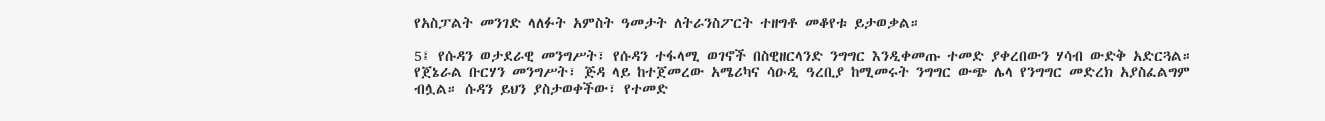የአስፓልት መንገድ ላለፉት አምስት ዓመታት ለትራንስፖርት ተዘግቶ መቆየቱ ይታወቃል።

5፤ የሱዳን ወታደራዊ መንግሥት፣ የሱዳን ተፋላሚ ወገኖች በስዊዘርላንድ ንግግር እንዲቀመጡ ተመድ ያቀረበውን ሃሳብ ውድቅ አድርጓል። የጀኔራል ቡርሃን መንግሥት፣ ጅዳ ላይ ከተጀመረው አሜሪካና ሳዑዲ ዓረቢያ ከሚመሩት ንግግር ውጭ ሌላ የንግግር መድረክ አያስፈልግም ብሏል። ሱዳን ይህን ያስታወቀችው፣ የተመድ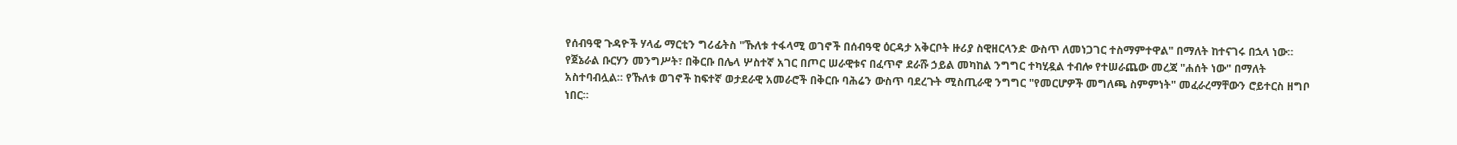የሰብዓዊ ጉዳዮች ሃላፊ ማርቲን ግሪፊትስ "ኹለቱ ተፋላሚ ወገኖች በሰብዓዊ ዕርዳታ አቅርቦት ዙሪያ ስዊዘርላንድ ውስጥ ለመነጋገር ተስማምተዋል" በማለት ከተናገሩ በኋላ ነው። የጀኔራል ቡርሃን መንግሥት፣ በቅርቡ በሌላ ሦስተኛ አገር በጦር ሠራዊቱና በፈጥኖ ደራሹ ኃይል መካከል ንግግር ተካሂዷል ተብሎ የተሠራጨው መረጃ "ሐሰት ነው" በማለት አስተባብሏል። የኹለቱ ወገኖች ከፍተኛ ወታደራዊ አመራሮች በቅርቡ ባሕሬን ውስጥ ባደረጉት ሚስጢራዊ ንግግር "የመርሆዎች መግለጫ ስምምነት" መፈራረማቸውን ሮይተርስ ዘግቦ ነበር።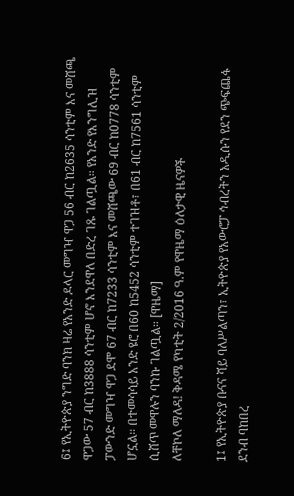6፤ የኢትዮጵያ ንግድ ባንክ ዛሬ የአንድ ዶላር መግዣ ዋጋ 56 ብር ከ2635 ሳንቲም እና መሸጫ ዋጋው 57 ብር ከ3888 ሳንቲም ሆኖ እንደዋለ በድረ ገጹ ገልጧል። የአንድ የእንግሊዝ ፓውንድ መግዣ ዋጋ ደሞ 67 ብር ከ7233 ሳንቲም እና መሸጫው 69 ብር ከ0778 ሳንቲም ሆኗል። በተመሳሳይ አንድ ዩሮ በ60 ከ5452 ሳንቲም ተገዝቶ፣ በ61 ብር ከ7561 ሳንቲም ሲሸጥ መዋሉን ባንኩ ገልጧል። [ዋዜማ]
ለቸኮለ ማለዳ! ቅዳሜ የካቲት 2/2016 ዓ.ም የዋዜማ ዕለታዊ ዜናዎች

1፤ የኢትዮጵያ ቡናና ሻይ ባለሥልጣን፣ ኢትዮጵያ የአውሮፓ ኅብረትን አዲሱን የደን ጭፍጨፋ ደንብ ባከበረ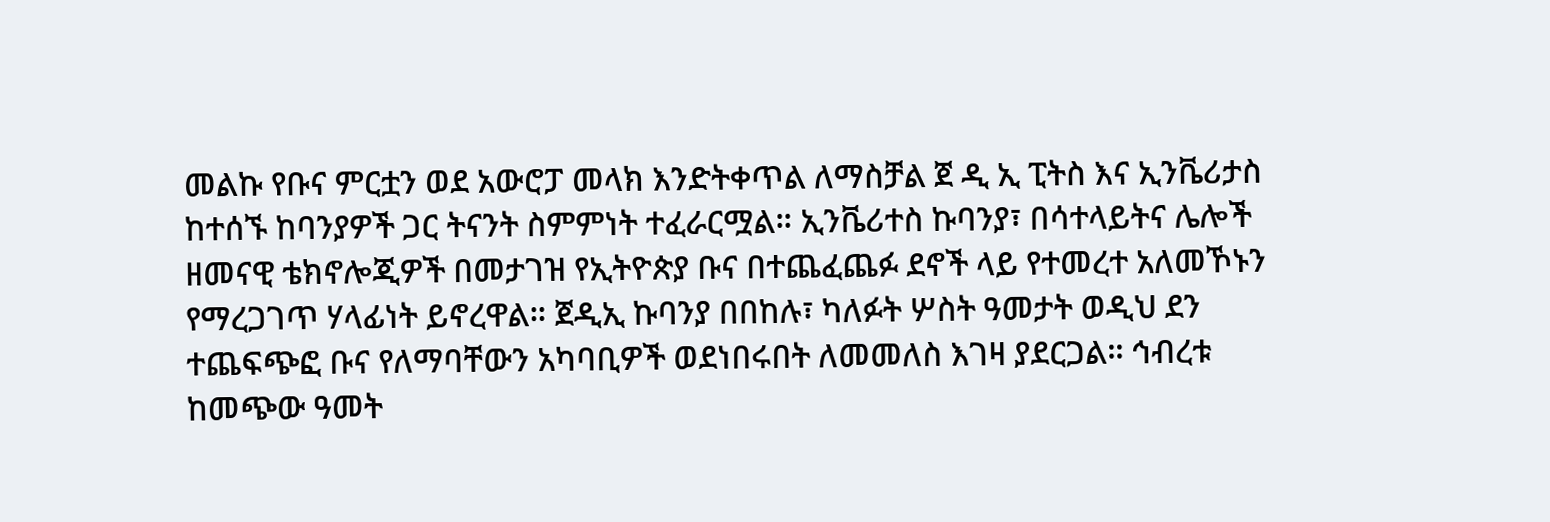መልኩ የቡና ምርቷን ወደ አውሮፓ መላክ እንድትቀጥል ለማስቻል ጀ ዲ ኢ ፒትስ እና ኢንቬሪታስ ከተሰኙ ከባንያዎች ጋር ትናንት ስምምነት ተፈራርሟል። ኢንቬሪተስ ኩባንያ፣ በሳተላይትና ሌሎች ዘመናዊ ቴክኖሎጂዎች በመታገዝ የኢትዮጵያ ቡና በተጨፈጨፉ ደኖች ላይ የተመረተ አለመኾኑን የማረጋገጥ ሃላፊነት ይኖረዋል። ጀዲኢ ኩባንያ በበከሉ፣ ካለፉት ሦስት ዓመታት ወዲህ ደን ተጨፍጭፎ ቡና የለማባቸውን አካባቢዎች ወደነበሩበት ለመመለስ እገዛ ያደርጋል። ኅብረቱ ከመጭው ዓመት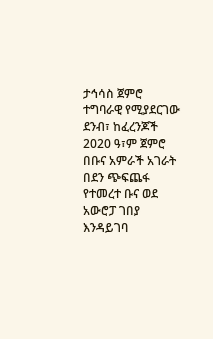ታኅሳስ ጀምሮ ተግባራዊ የሚያደርገው ደንብ፣ ከፈረንጆች 2020 ዓ፣ም ጀምሮ በቡና አምራች አገራት በደን ጭፍጨፋ የተመረተ ቡና ወደ አውሮፓ ገበያ እንዳይገባ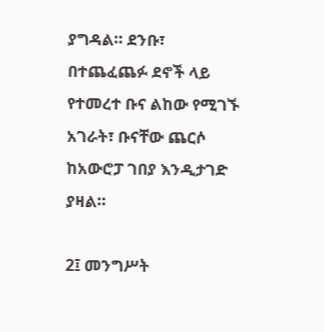ያግዳል። ደንቡ፣ በተጨፈጨፉ ደኖች ላይ የተመረተ ቡና ልከው የሚገኙ አገራት፣ ቡናቸው ጨርሶ ከአውሮፓ ገበያ እንዲታገድ ያዛል።

2፤ መንግሥት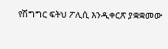የሽግግር ፍትህ ፖሊሲ እንዲቀርጽ ያቋቋመው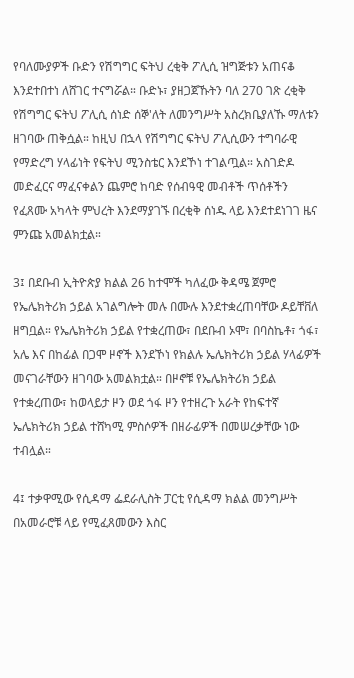የባለሙያዎች ቡድን የሽግግር ፍትህ ረቂቅ ፖሊሲ ዝግጅቱን አጠናቆ እንደተበተነ ለሸገር ተናግሯል። ቡድኑ፣ ያዘጋጀኹትን ባለ 270 ገጽ ረቂቅ የሽግግር ፍትህ ፖሊሲ ሰነድ ሰኞ'ለት ለመንግሥት አስረክቤያለኹ ማለቱን ዘገባው ጠቅሷል። ከዚህ በኋላ የሽግግር ፍትህ ፖሊሲውን ተግባራዊ የማድረግ ሃላፊነት የፍትህ ሚንስቴር እንደኾነ ተገልጧል። አስገድዶ መድፈርና ማፈናቀልን ጨምሮ ከባድ የሰብዓዊ መብቶች ጥሰቶችን የፈጸሙ አካላት ምህረት እንደማያገኙ በረቂቅ ሰነዱ ላይ እንደተደነገገ ዜና ምንጩ አመልክቷል።

3፤ በደቡብ ኢትዮጵያ ክልል 26 ከተሞች ካለፈው ቅዳሜ ጀምሮ የኤሌክትሪክ ኃይል አገልግሎት መሉ በሙሉ እንደተቋረጠባቸው ዶይቸቨለ ዘግቧል። የኤሌክትሪክ ኃይል የተቋረጠው፣ በደቡብ ኦሞ፣ በባስኬቶ፣ ጎፋ፣ አሌ እና በከፊል በጋሞ ዞኖች እንደኾነ የክልሉ ኤሌክትሪክ ኃይል ሃላፊዎች መናገራቸውን ዘገባው አመልክቷል። በዞኖቹ የኤሌክትሪክ ኃይል የተቋረጠው፣ ከወላይታ ዞን ወደ ጎፋ ዞን የተዘረጉ አራት የከፍተኛ ኤሌክትሪክ ኃይል ተሸካሚ ምስሶዎች በዘራፊዎች በመሠረቃቸው ነው ተብሏል።

4፤ ተቃዋሚው የሲዳማ ፌደራሊስት ፓርቲ የሲዳማ ክልል መንግሥት በአመራሮቹ ላይ የሚፈጸመውን እስር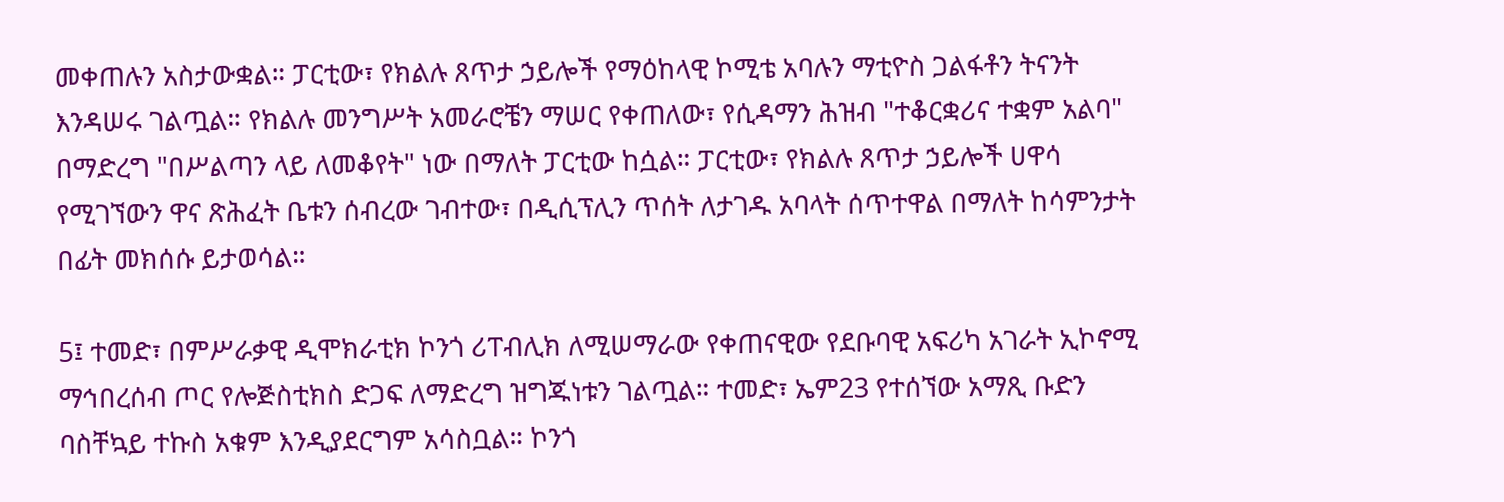መቀጠሉን አስታውቋል። ፓርቲው፣ የክልሉ ጸጥታ ኃይሎች የማዕከላዊ ኮሚቴ አባሉን ማቲዮስ ጋልፋቶን ትናንት እንዳሠሩ ገልጧል። የክልሉ መንግሥት አመራሮቼን ማሠር የቀጠለው፣ የሲዳማን ሕዝብ "ተቆርቋሪና ተቋም አልባ" በማድረግ "በሥልጣን ላይ ለመቆየት" ነው በማለት ፓርቲው ከሷል። ፓርቲው፣ የክልሉ ጸጥታ ኃይሎች ሀዋሳ የሚገኘውን ዋና ጽሕፈት ቤቱን ሰብረው ገብተው፣ በዲሲፕሊን ጥሰት ለታገዱ አባላት ሰጥተዋል በማለት ከሳምንታት በፊት መክሰሱ ይታወሳል።

5፤ ተመድ፣ በምሥራቃዊ ዲሞክራቲክ ኮንጎ ሪፐብሊክ ለሚሠማራው የቀጠናዊው የደቡባዊ አፍሪካ አገራት ኢኮኖሚ ማኅበረሰብ ጦር የሎጅስቲክስ ድጋፍ ለማድረግ ዝግጁነቱን ገልጧል። ተመድ፣ ኤም23 የተሰኘው አማጺ ቡድን ባስቸኳይ ተኩስ አቁም እንዲያደርግም አሳስቧል። ኮንጎ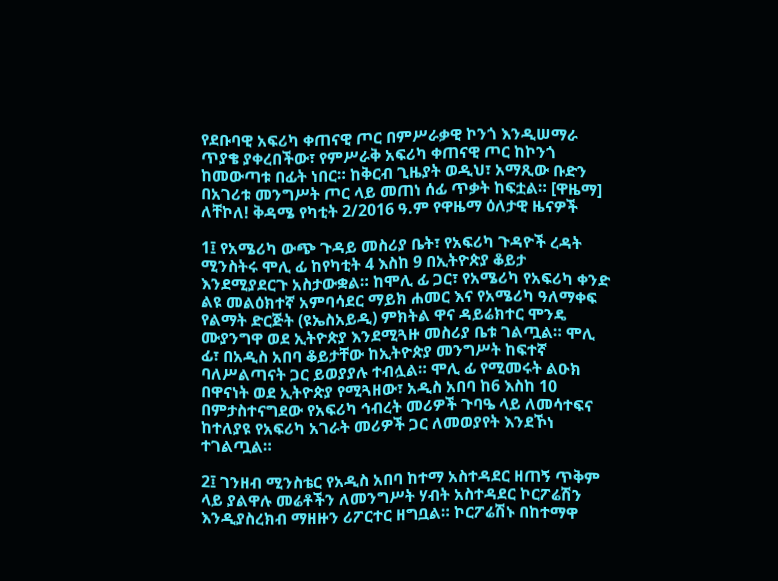የደቡባዊ አፍሪካ ቀጠናዊ ጦር በምሥራቃዊ ኮንጎ እንዲሠማራ ጥያቄ ያቀረበችው፣ የምሥራቅ አፍሪካ ቀጠናዊ ጦር ከኮንጎ ከመውጣቱ በፊት ነበር። ከቅርብ ጊዜያት ወዲህ፣ አማጺው ቡድን በአገሪቱ መንግሥት ጦር ላይ መጠነ ሰፊ ጥቃት ከፍቷል። [ዋዜማ]
ለቸኮለ! ቅዳሜ የካቲት 2/2016 ዓ.ም የዋዜማ ዕለታዊ ዜናዎች

1፤ የአሜሪካ ውጭ ጉዳይ መስሪያ ቤት፣ የአፍሪካ ጉዳዮች ረዳት ሚንስትሩ ሞሊ ፊ ከየካቲት 4 እስከ 9 በኢትዮጵያ ቆይታ እንደሚያደርጉ አስታውቋል። ከሞሊ ፊ ጋር፣ የአሜሪካ የአፍሪካ ቀንድ ልዩ መልዕክተኛ አምባሳደር ማይክ ሐመር እና የአሜሪካ ዓለማቀፍ የልማት ድርጅት (ዩኤስአይዲ) ምክትል ዋና ዳይሬክተር ሞንዴ ሙያንግዋ ወደ ኢትዮጵያ እንደሚጓዙ መስሪያ ቤቱ ገልጧል። ሞሊ ፊ፣ በአዲስ አበባ ቆይታቸው ከኢትዮጵያ መንግሥት ከፍተኛ ባለሥልጣናት ጋር ይወያያሉ ተብሏል። ሞሊ ፊ የሚመሩት ልዑክ በዋናነት ወደ ኢትዮጵያ የሚጓዘው፣ አዲስ አበባ ከ6 እስከ 10 በምታስተናግደው የአፍሪካ ኅብረት መሪዎች ጉባዔ ላይ ለመሳተፍና ከተለያዩ የአፍሪካ አገራት መሪዎች ጋር ለመወያየት እንደኾነ ተገልጧል።

2፤ ገንዘብ ሚንስቴር የአዲስ አበባ ከተማ አስተዳደር ዘጠኝ ጥቅም ላይ ያልዋሉ መሬቶችን ለመንግሥት ሃብት አስተዳደር ኮርፖሬሽን እንዲያስረክብ ማዘዙን ሪፖርተር ዘግቧል። ኮርፖሬሽኑ በከተማዋ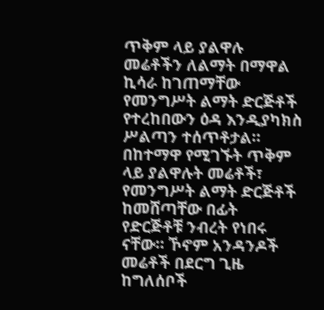ጥቅም ላይ ያልዋሉ መሬቶችን ለልማት በማዋል ኪሳራ ከገጠማቸው የመንግሥት ልማት ድርጅቶች የተረከበውን ዕዳ እንዲያካክስ ሥልጣን ተሰጥቶታል። በከተማዋ የሚገኙት ጥቅም ላይ ያልዋሉት መሬቶች፣ የመንግሥት ልማት ድርጅቶች ከመሸጣቸው በፊት የድርጅቶቹ ንብረት የነበሩ ናቸው። ኾኖም አንዳንዶች መሬቶች በደርግ ጊዜ ከግለሰቦች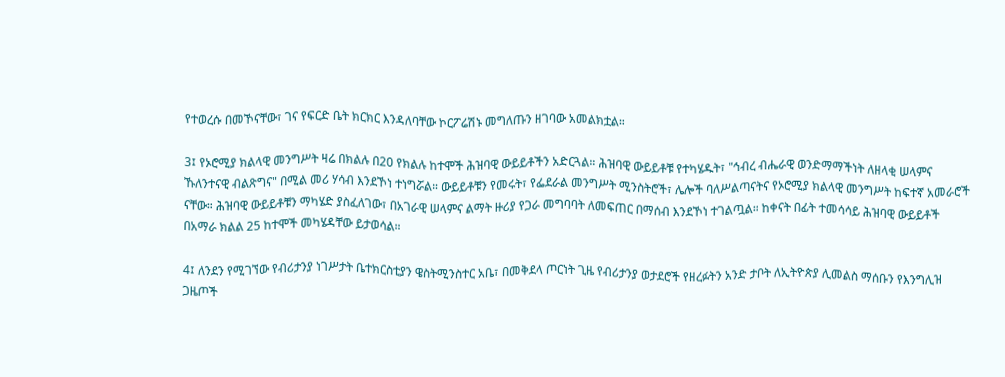የተወረሱ በመኾናቸው፣ ገና የፍርድ ቤት ክርክር እንዳለባቸው ኮርፖሬሽኑ መግለጡን ዘገባው አመልክቷል።

3፤ የኦሮሚያ ክልላዊ መንግሥት ዛሬ በክልሉ በ20 የክልሉ ከተሞች ሕዝባዊ ውይይቶችን አድርጓል። ሕዝባዊ ውይይቶቹ የተካሄዱት፣ "ኅብረ ብሔራዊ ወንድማማችነት ለዘላቂ ሠላምና ኹለንተናዊ ብልጽግና" በሚል መሪ ሃሳብ እንደኾነ ተነግሯል። ውይይቶቹን የመሩት፣ የፌደራል መንግሥት ሚንስትሮች፣ ሌሎች ባለሥልጣናትና የኦሮሚያ ክልላዊ መንግሥት ከፍተኛ አመራሮች ናቸው። ሕዝባዊ ውይይቶቹን ማካሄድ ያስፈለገው፣ በአገራዊ ሠላምና ልማት ዙሪያ የጋራ መግባባት ለመፍጠር በማሰብ እንደኾነ ተገልጧል። ከቀናት በፊት ተመሳሳይ ሕዝባዊ ውይይቶች በአማራ ክልል 25 ከተሞች መካሄዳቸው ይታወሳል።

4፤ ለንደን የሚገኘው የብሪታንያ ነገሥታት ቤተክርስቲያን ዌስትሚንስተር አቤ፣ በመቅደላ ጦርነት ጊዜ የብሪታንያ ወታደሮች የዘረፉትን አንድ ታቦት ለኢትዮጵያ ሊመልስ ማሰቡን የእንግሊዝ ጋዜጦች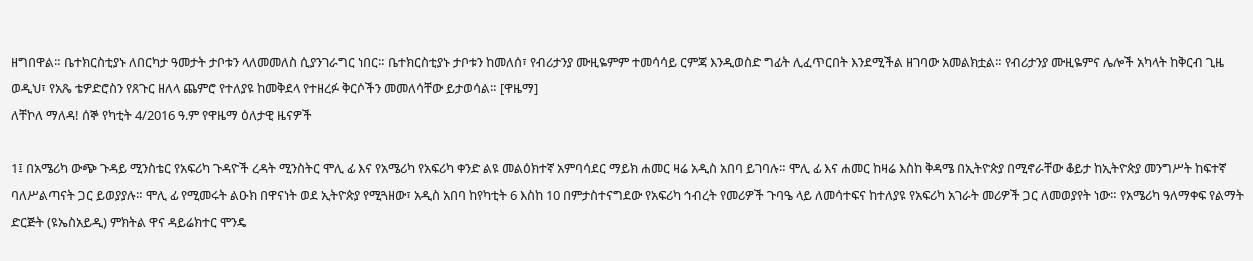ዘግበዋል። ቤተክርስቲያኑ ለበርካታ ዓመታት ታቦቱን ላለመመለስ ሲያንገራግር ነበር። ቤተክርስቲያኑ ታቦቱን ከመለሰ፣ የብሪታንያ ሙዚዬምም ተመሳሳይ ርምጃ እንዲወስድ ግፊት ሊፈጥርበት እንደሚችል ዘገባው አመልክቷል። የብሪታንያ ሙዚዬምና ሌሎች አካላት ከቅርብ ጊዜ ወዲህ፣ የአጼ ቴዎድሮስን የጸጉር ዘለላ ጨምሮ የተለያዩ ከመቅደላ የተዘረፉ ቅርሶችን መመለሳቸው ይታወሳል። [ዋዜማ]
ለቸኮለ ማለዳ! ሰኞ የካቲት 4/2016 ዓ.ም የዋዜማ ዕለታዊ ዜናዎች

1፤ በአሜሪካ ውጭ ጉዳይ ሚንስቴር የአፍሪካ ጉዳዮች ረዳት ሚንስትር ሞሊ ፊ እና የአሜሪካ የአፍሪካ ቀንድ ልዩ መልዕክተኛ አምባሳደር ማይክ ሐመር ዛሬ አዲስ አበባ ይገባሉ። ሞሊ ፊ እና ሐመር ከዛሬ እስከ ቅዳሜ በኢትዮጵያ በሚኖራቸው ቆይታ ከኢትዮጵያ መንግሥት ከፍተኛ ባለሥልጣናት ጋር ይወያያሉ። ሞሊ ፊ የሚመሩት ልዑክ በዋናነት ወደ ኢትዮጵያ የሚጓዘው፣ አዲስ አበባ ከየካቲት 6 እስከ 10 በምታስተናግደው የአፍሪካ ኅብረት የመሪዎች ጉባዔ ላይ ለመሳተፍና ከተለያዩ የአፍሪካ አገራት መሪዎች ጋር ለመወያየት ነው። የአሜሪካ ዓለማቀፍ የልማት ድርጅት (ዩኤስአይዲ) ምክትል ዋና ዳይሬክተር ሞንዴ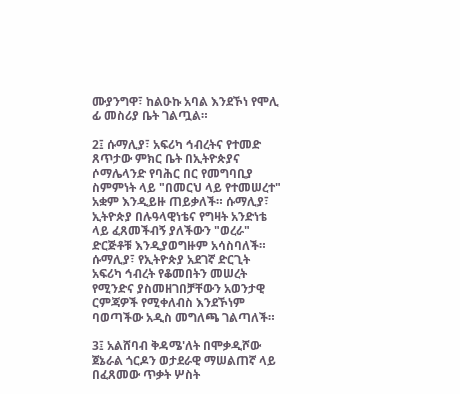ሙያንግዋ፣ ከልዑኩ አባል እንደኾነ የሞሊ ፊ መስሪያ ቤት ገልጧል።

2፤ ሱማሊያ፣ አፍሪካ ኅብረትና የተመድ ጸጥታው ምክር ቤት በኢትዮጵያና ሶማሌላንድ የባሕር በር የመግባቢያ ስምምነት ላይ "በመርህ ላይ የተመሠረተ" አቋም እንዲይዙ ጠይቃለች። ሱማሊያ፣ ኢትዮጵያ በሉዓላዊነቴና የግዛት አንድነቴ ላይ ፈጸመችብኝ ያለችውን "ወረራ" ድርጅቶቹ እንዲያወግዙም አሳስባለች። ሱማሊያ፣ የኢትዮጵያ አደገኛ ድርጊት አፍሪካ ኅብረት የቆመበትን መሠረት የሚንድና ያስመዘገበቻቸውን አወንታዊ ርምጃዎች የሚቀለብስ እንደኾነም ባወጣችው አዲስ መግለጫ ገልጣለች።

3፤ አልሸባብ ቅዳሜ'ለት በሞቃዲሾው ጀኔራል ጎርዶን ወታደራዊ ማሠልጠኛ ላይ በፈጸመው ጥቃት ሦስት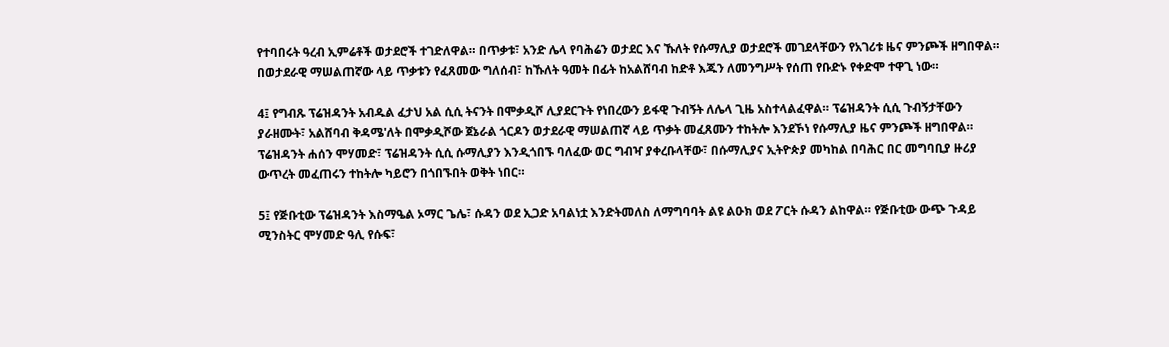የተባበሩት ዓረብ ኢምሬቶች ወታደሮች ተገድለዋል። በጥቃቱ፣ አንድ ሌላ የባሕሬን ወታደር እና ኹለት የሱማሊያ ወታደሮች መገደላቸውን የአገሪቱ ዜና ምንጮች ዘግበዋል። በወታደራዊ ማሠልጠኛው ላይ ጥቃቱን የፈጸመው ግለሰብ፣ ከኹለት ዓመት በፊት ከአልሸባብ ከድቶ እጁን ለመንግሥት የሰጠ የቡድኑ የቀድሞ ተዋጊ ነው።

4፤ የግብጹ ፕሬዝዳንት አብዱል ፈታህ አል ሲሲ ትናንት በሞቃዲሾ ሊያደርጉት የነበረውን ይፋዊ ጉብኝት ለሌላ ጊዜ አስተላልፈዋል። ፕሬዝዳንት ሲሲ ጉብኝታቸውን ያራዘሙት፣ አልሸባብ ቅዳሜ'ለት በሞቃዲሾው ጀኔራል ጎርዶን ወታደራዊ ማሠልጠኛ ላይ ጥቃት መፈጸሙን ተከትሎ እንደኾነ የሱማሊያ ዜና ምንጮች ዘግበዋል። ፕሬዝዳንት ሐሰን ሞሃመድ፣ ፕሬዝዳንት ሲሲ ሱማሊያን እንዲጎበኙ ባለፈው ወር ግብዣ ያቀረቡላቸው፣ በሱማሊያና ኢትዮጵያ መካከል በባሕር በር መግባቢያ ዙሪያ ውጥረት መፈጠሩን ተከትሎ ካይሮን በጎበኙበት ወቅት ነበር።

5፤ የጅቡቲው ፕሬዝዳንት እስማዔል ኦማር ጌሌ፣ ሱዳን ወደ ኢጋድ አባልነቷ እንድትመለስ ለማግባባት ልዩ ልዑክ ወደ ፖርት ሱዳን ልከዋል። የጅቡቲው ውጭ ጉዳይ ሚንስትር ሞሃመድ ዓሊ የሱፍ፣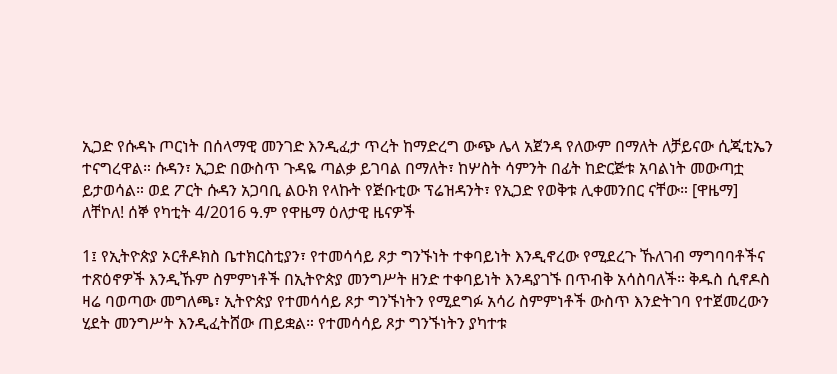ኢጋድ የሱዳኑ ጦርነት በሰላማዊ መንገድ እንዲፈታ ጥረት ከማድረግ ውጭ ሌላ አጀንዳ የለውም በማለት ለቻይናው ሲጂቲኤን ተናግረዋል። ሱዳን፣ ኢጋድ በውስጥ ጉዳዬ ጣልቃ ይገባል በማለት፣ ከሦስት ሳምንት በፊት ከድርጅቱ አባልነት መውጣቷ ይታወሳል። ወደ ፖርት ሱዳን አጋባቢ ልዑክ የላኩት የጅቡቲው ፕሬዝዳንት፣ የኢጋድ የወቅቱ ሊቀመንበር ናቸው። [ዋዜማ]
ለቸኮለ! ሰኞ የካቲት 4/2016 ዓ.ም የዋዜማ ዕለታዊ ዜናዎች

1፤ የኢትዮጵያ ኦርቶዶክስ ቤተክርስቲያን፣ የተመሳሳይ ጾታ ግንኙነት ተቀባይነት እንዲኖረው የሚደረጉ ኹለገብ ማግባባቶችና ተጽዕኖዎች እንዲኹም ስምምነቶች በኢትዮጵያ መንግሥት ዘንድ ተቀባይነት እንዳያገኙ በጥብቅ አሳስባለች። ቅዱስ ሲኖዶስ ዛሬ ባወጣው መግለጫ፣ ኢትዮጵያ የተመሳሳይ ጾታ ግንኙነትን የሚደግፉ አሳሪ ስምምነቶች ውስጥ እንድትገባ የተጀመረውን ሂደት መንግሥት እንዲፈትሸው ጠይቋል። የተመሳሳይ ጾታ ግንኙነትን ያካተቱ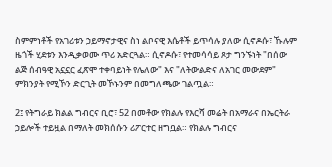ስምምነቶች የአገሪቱን ኃይማኖታዊና ስነ ልቦናዊ እሴቶች ይጥሳሉ ያለው ሲኖዶሱ፣ ኹሉም ዜጎች ሂደቱን እንዲቃወሙ ጥሪ አድርጓል። ሲኖዶሱ፣ የተመሳሳይ ጾታ ግንኙነት "በሰው ልጅ ሰብዓዊ አኗኗር ፈጽሞ ተቀባይነት የሌለው" እና "ለትውልድና ለአገር መውደም" ምክንያት የሚኾን ድርጊት መኾኑንም በመግለጫው ገልጧል።

2፤ የትግራይ ክልል ግብርና ቢሮ፣ 52 በመቶው የክልሉ የእርሻ መሬት በአማራና በኤርትራ ኃይሎች ተይዟል በማለት መክሰሱን ሪፖርተር ዘግቧል። የክልሉ ግብርና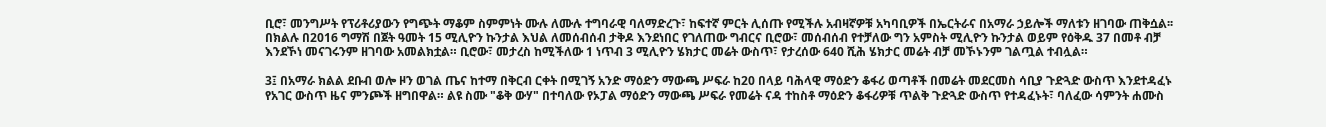ቢሮ፣ መንግሥት የፕሪቶሪያውን የግጭት ማቆም ስምምነት ሙሉ ለሙሉ ተግባራዊ ባለማድረጉ፣ ከፍተኛ ምርት ሊሰጡ የሚችሉ አብዛኛዎቹ አካባቢዎች በኤርትራና በአማራ ኃይሎች ማለቱን ዘገባው ጠቅሷል፡፡ በክልሉ በ2016 ግማሽ በጀት ዓመት 15 ሚሊዮን ኩንታል እህል ለመሰብሰብ ታቅዶ እንደነበር የገለጠው ግብርና ቢሮው፣ መሰብሰብ የተቻለው ግን አምስት ሚሊዮን ኩንታል ወይም የዕቅዱ 37 በመቶ ብቻ እንደኾነ መናገሩንም ዘገባው አመልክቷል። ቢሮው፣ መታረስ ከሚችለው 1 ነጥብ 3 ሚሊዮን ሄክታር መሬት ውስጥ፣ የታረሰው 640 ሺሕ ሄክታር መሬት ብቻ መኾኑንም ገልጧል ተብሏል።

3፤ በአማራ ክልል ደቡብ ወሎ ዞን ወገል ጤና ከተማ በቅርብ ርቀት በሚገኝ አንድ ማዕድን ማውጫ ሥፍራ ከ20 በላይ ባሕላዊ ማዕድን ቆፋሪ ወጣቶች በመሬት መደርመስ ሳቢያ ጉድጓድ ውስጥ እንደተዳፈኑ የአገር ውስጥ ዜና ምንጮች ዘግበዋል። ልዩ ስሙ "ቆቅ ውሃ" በተባለው የኦፓል ማዕድን ማውጫ ሥፍራ የመሬት ናዳ ተከስቶ ማዕድን ቆፋሪዎቹ ጥልቅ ጉድጓድ ውስጥ የተዳፈኑት፣ ባለፈው ሳምንት ሐሙስ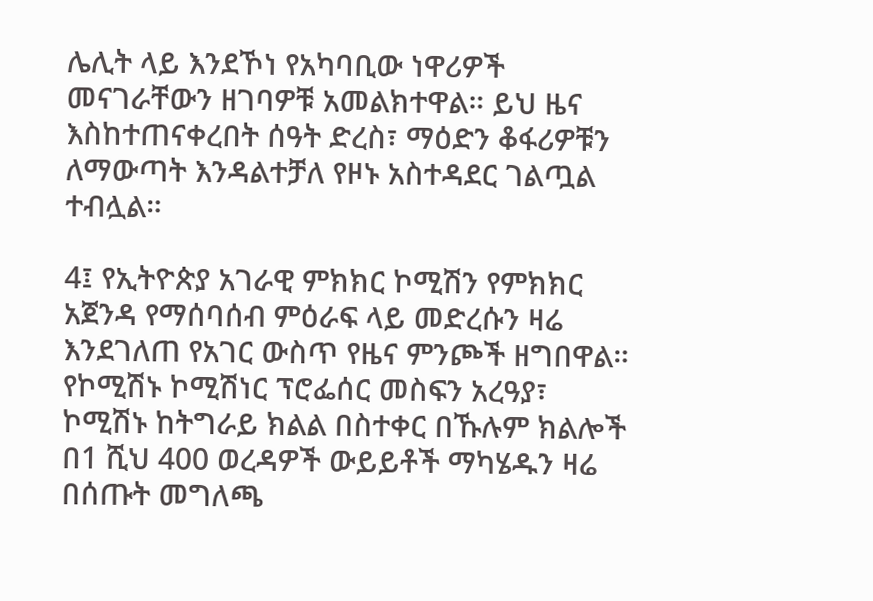ሌሊት ላይ እንደኾነ የአካባቢው ነዋሪዎች መናገራቸውን ዘገባዎቹ አመልክተዋል። ይህ ዜና እስከተጠናቀረበት ሰዓት ድረስ፣ ማዕድን ቆፋሪዎቹን ለማውጣት እንዳልተቻለ የዞኑ አስተዳደር ገልጧል ተብሏል።

4፤ የኢትዮጵያ አገራዊ ምክክር ኮሚሽን የምክክር አጀንዳ የማሰባሰብ ምዕራፍ ላይ መድረሱን ዛሬ እንደገለጠ የአገር ውስጥ የዜና ምንጮች ዘግበዋል። የኮሚሽኑ ኮሚሽነር ፕሮፌሰር መስፍን አረዓያ፣ ኮሚሽኑ ከትግራይ ክልል በስተቀር በኹሉም ክልሎች በ1 ሺህ 400 ወረዳዎች ውይይቶች ማካሄዱን ዛሬ በሰጡት መግለጫ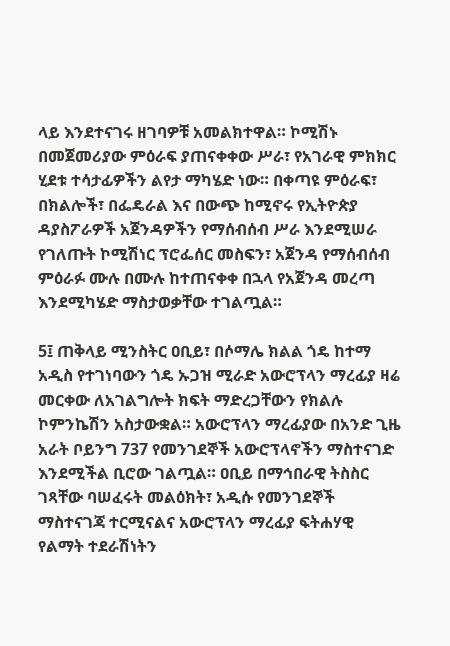ላይ እንደተናገሩ ዘገባዎቹ አመልክተዋል። ኮሚሽኑ በመጀመሪያው ምዕራፍ ያጠናቀቀው ሥራ፣ የአገራዊ ምክክር ሂደቱ ተሳታፊዎችን ልየታ ማካሄድ ነው። በቀጣዩ ምዕራፍ፣ በክልሎች፣ በፌዴራል እና በውጭ ከሚኖሩ የኢትዮጵያ ዳያስፖራዎች አጀንዳዎችን የማሰብሰብ ሥራ እንደሚሠራ የገለጡት ኮሚሽነር ፕሮፌሰር መስፍን፣ አጀንዳ የማሰብሰብ ምዕራፉ ሙሉ በሙሉ ከተጠናቀቀ በኋላ የአጀንዳ መረጣ እንደሚካሄድ ማስታወቃቸው ተገልጧል።

5፤ ጠቅላይ ሚንስትር ዐቢይ፣ በሶማሌ ክልል ጎዴ ከተማ አዲስ የተገነባውን ጎዴ ኡጋዝ ሚራድ አውሮፕላን ማረፊያ ዛሬ መርቀው ለአገልግሎት ክፍት ማድረጋቸውን የክልሉ ኮምንኬሽን አስታውቋል። አውሮፕላን ማረፊያው በአንድ ጊዜ አራት ቦይንግ 737 የመንገደኞች አውሮፕላኖችን ማስተናገድ እንደሚችል ቢሮው ገልጧል። ዐቢይ በማኅበራዊ ትስስር ገጻቸው ባሠፈሩት መልዕክት፣ አዲሱ የመንገደኞች ማስተናገጃ ተርሚናልና አውሮፕላን ማረፊያ ፍትሐሃዊ የልማት ተደራሽነትን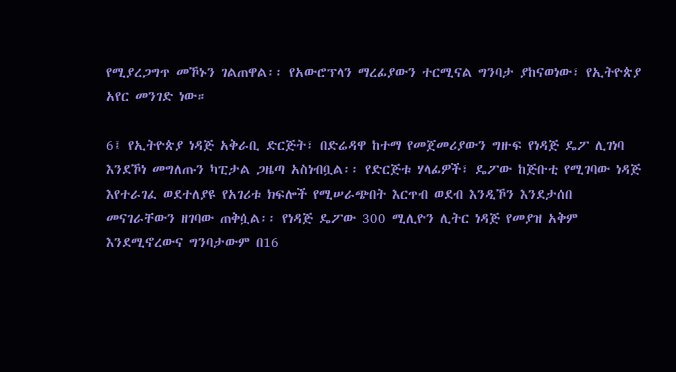የሚያረጋግጥ መኾኑን ገልጠዋል፡፡ የአውሮፕላን ማረፊያውን ተርሚናል ግንባታ ያከናወነው፣ የኢትዮጵያ አየር መንገድ ነው።

6፤ የኢትዮጵያ ነዳጅ አቅራቢ ድርጅት፣ በድሬዳዋ ከተማ የመጀመሪያውን ግዙፍ የነዳጅ ዴፖ ሊገነባ እንደኾነ መግለጡን ካፒታል ጋዜጣ አስነብቧል፡፡ የድርጅቱ ሃላፊዎች፣ ዴፖው ከጅቡቲ የሚገባው ነዳጅ እየተራገፈ ወደተለያዩ የአገሪቱ ክፍሎች የሚሠራጭበት እርጥብ ወደብ እንዲኾን እንደታሰበ መናገራቸውን ዘገባው ጠቅሷል፡፡ የነዳጅ ዴፖው 300 ሚሊዮን ሊትር ነዳጅ የመያዝ አቅም እንደሚኖረውና ግንባታውም በ16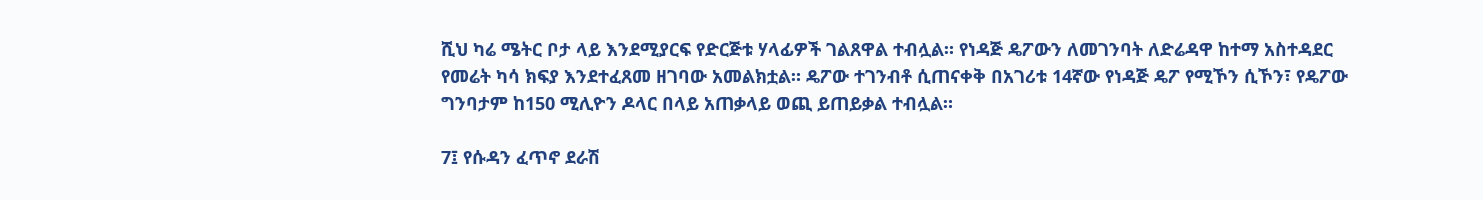ሺህ ካሬ ሜትር ቦታ ላይ እንደሚያርፍ የድርጅቱ ሃላፊዎች ገልጸዋል ተብሏል። የነዳጅ ዴፖውን ለመገንባት ለድሬዳዋ ከተማ አስተዳደር የመሬት ካሳ ክፍያ እንደተፈጸመ ዘገባው አመልክቷል። ዴፖው ተገንብቶ ሲጠናቀቅ በአገሪቱ 14ኛው የነዳጅ ዴፖ የሚኾን ሲኾን፣ የዴፖው ግንባታም ከ150 ሚሊዮን ዶላር በላይ አጠቃላይ ወጪ ይጠይቃል ተብሏል።

7፤ የሱዳን ፈጥኖ ደራሽ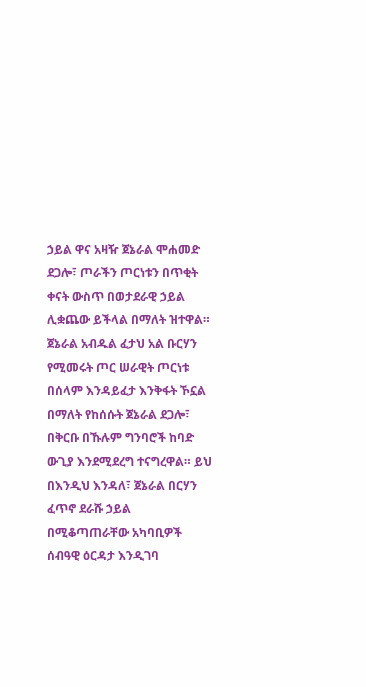ኃይል ዋና አዛዥ ጀኔራል ሞሐመድ ደጋሎ፣ ጦራችን ጦርነቱን በጥቂት ቀናት ውስጥ በወታደራዊ ኃይል ሊቋጨው ይችላል በማለት ዝተዋል። ጀኔራል አብዱል ፈታህ አል ቡርሃን የሚመሩት ጦር ሠራዊት ጦርነቱ በሰላም እንዳይፈታ እንቅፋት ኾኗል በማለት የከሰሱት ጀኔራል ደጋሎ፣ በቅርቡ በኹሉም ግንባሮች ከባድ ውጊያ እንደሚደረግ ተናግረዋል። ይህ በእንዲህ እንዳለ፣ ጀኔራል በርሃን ፈጥኖ ደራሹ ኃይል በሚቆጣጠራቸው አካባቢዎች ሰብዓዊ ዕርዳታ እንዲገባ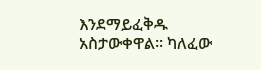እንደማይፈቅዱ አስታውቀዋል። ካለፈው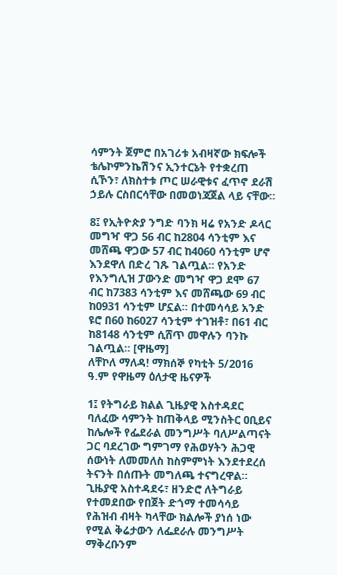ሳምንት ጀምሮ በአገሪቱ አብዛኛው ክፍሎች ቴሌኮምንኬሽንና ኢንተርኔት የተቋረጠ ሲኾን፣ ለክስተቱ ጦር ሠራዊቱና ፈጥኖ ደራሽ ኃይሉ ርስበርሳቸው በመወነጃጀል ላይ ናቸው።

8፤ የኢትዮጵያ ንግድ ባንክ ዛሬ የአንድ ዶላር መግዣ ዋጋ 56 ብር ከ2804 ሳንቲም እና መሸጫ ዋጋው 57 ብር ከ4060 ሳንቲም ሆኖ እንደዋለ በድረ ገጹ ገልጧል። የአንድ የእንግሊዝ ፓውንድ መግዣ ዋጋ ደሞ 67 ብር ከ7383 ሳንቲም እና መሸጫው 69 ብር ከ0931 ሳንቲም ሆኗል። በተመሳሳይ አንድ ዩሮ በ60 ከ6027 ሳንቲም ተገዝቶ፣ በ61 ብር ከ8148 ሳንቲም ሲሸጥ መዋሉን ባንኩ ገልጧል። [ዋዜማ]
ለቸኮለ ማለዳ! ማክሰኞ የካቲት 5/2016 ዓ.ም የዋዜማ ዕለታዊ ዜናዎች

1፤ የትግራይ ክልል ጊዜያዊ አስተዳደር ባለፈው ሳምንት ከጠቅላይ ሚንስትር ዐቢይና ከሌሎች የፌደራል መንግሥት ባለሥልጣናት ጋር ባደረገው ግምገማ የሕወሃትን ሕጋዊ ሰውነት ለመመለስ ከስምምነት እንደተደረሰ ትናንት በሰጡት መግለጫ ተናግረዋል። ጊዜያዊ አስተዳደሩ፣ ዘንድሮ ለትግራይ የተመደበው የበጀት ድጎማ ተመሳሳይ የሕዝብ ብዛት ካላቸው ክልሎች ያነሰ ነው የሚል ቅሬታውን ለፌደራሉ መንግሥት ማቅረቡንም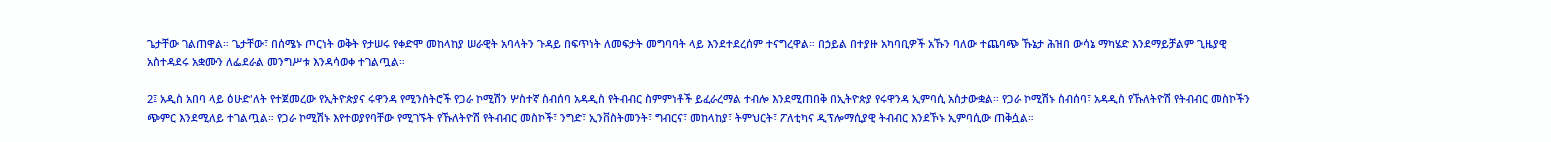ጌታቸው ገልጠዋል። ጌታቸው፣ በሰሜኑ ጦርነት ወቅት የታሠሩ የቀድሞ መከላከያ ሠራዊት አባላትን ጉዳይ በፍጥነት ለመፍታት መግባባት ላይ እንደተደረሰም ተናግረዋል። በኃይል በተያዙ አካባቢዎች አኹን ባለው ተጨባጭ ኹኔታ ሕዝበ ውሳኔ ማካሄድ እንደማይቻልም ጊዜያዊ አስተዳደሩ አቋሙን ለፌደራል መንግሥቱ እንዳሳወቀ ተገልጧል።

2፤ አዲስ አበባ ላይ ዕሁድ'ለት የተጀመረው የኢትዮጵያና ሩዋንዳ የሚንስትሮች የጋራ ኮሚሽን ሦስተኛ ስብሰባ አዳዲስ የትብብር ስምምነቶች ይፈራረማል ተብሎ እንደሚጠበቅ በኢትዮጵያ የሩዋንዳ ኢምባሲ አስታውቋል። የጋራ ኮሚሽኑ ስብሰባ፣ አዳዲስ የኹለትዮሽ የትብብር መስኮችን ጭምር እንደሚለይ ተገልጧል። የጋራ ኮሚሽኑ እየተወያየባቸው የሚገኙት የኹለትዮሽ የትብብር መስኮች፣ ንግድ፣ ኢንቨስትመንት፣ ግብርና፣ መከላከያ፣ ትምህርት፣ ፖለቲካና ዲፕሎማሲያዊ ትብብር እንደኾኑ ኢምባሲው ጠቅሷል።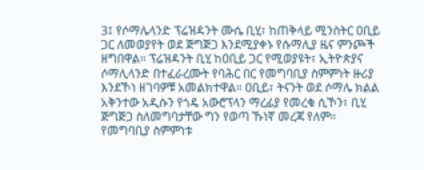3፤ የሶማሌላንድ ፕሬዝዳንት ሙሴ ቢሂ፣ ከጠቅላይ ሚንስትር ዐቢይ ጋር ለመወያየት ወደ ጅግጅጋ እንደሚያቀኑ የሱማሊያ ዜና ምንጮች ዘግበዋል። ፕሬዝዳንት ቢሂ ከዐቢይ ጋር የሚወያዩት፣ ኢትዮጵያና ሶማሊላንድ በተፈራረሙት የባሕር በር የመግባቢያ ስምምነት ዙሪያ እንደኾነ ዘገባዎቹ አመልክተዋል። ዐቢይ፣ ትናንት ወደ ሶማሌ ክልል አቅንተው አዲሱን የጎዴ አውሮፕላን ማረፊያ የመረቁ ሲኾን፣ ቢሂ ጅግጅጋ ስለመግባታቸው ግን የወጣ ኹነኛ መረጃ የለም። የመግባቢያ ስምምነቱ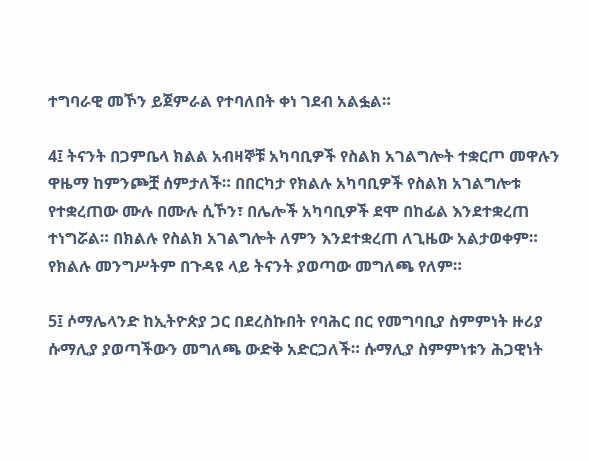ተግባራዊ መኾን ይጀምራል የተባለበት ቀነ ገደብ አልፏል።

4፤ ትናንት በጋምቤላ ክልል አብዛኞቹ አካባቢዎች የስልክ አገልግሎት ተቋርጦ መዋሉን ዋዜማ ከምንጮቿ ሰምታለች። በበርካታ የክልሉ አካባቢዎች የስልክ አገልግሎቱ የተቋረጠው ሙሉ በሙሉ ሲኾን፣ በሌሎች አካባቢዎች ደሞ በከፊል እንደተቋረጠ ተነግሯል። በክልሉ የስልክ አገልግሎት ለምን እንደተቋረጠ ለጊዜው አልታወቀም። የክልሉ መንግሥትም በጉዳዩ ላይ ትናንት ያወጣው መግለጫ የለም።

5፤ ሶማሌላንድ ከኢትዮጵያ ጋር በደረስኩበት የባሕር በር የመግባቢያ ስምምነት ዙሪያ ሱማሊያ ያወጣችውን መግለጫ ውድቅ አድርጋለች። ሱማሊያ ስምምነቱን ሕጋዊነት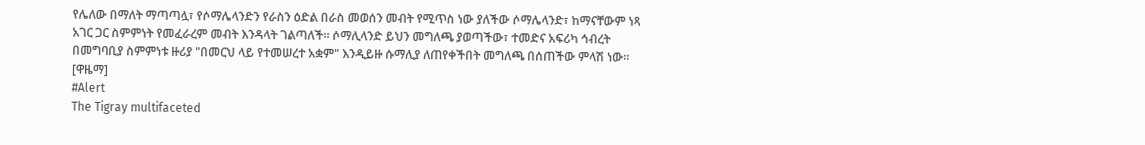የሌለው በማለት ማጣጣሏ፣ የሶማሌላንድን የራስን ዕድል በራስ መወሰን መብት የሚጥስ ነው ያለችው ሶማሌላንድ፣ ከማናቸውም ነጻ አገር ጋር ስምምነት የመፈራረም መብት እንዳላት ገልጣለች። ሶማሊላንድ ይህን መግለጫ ያወጣችው፣ ተመድና አፍሪካ ኅብረት በመግባቢያ ስምምነቱ ዙሪያ "በመርህ ላይ የተመሠረተ አቋም" እንዲይዙ ሱማሊያ ለጠየቀችበት መግለጫ በሰጠችው ምላሽ ነው። [ዋዜማ]
#Alert
The Tigray multifaceted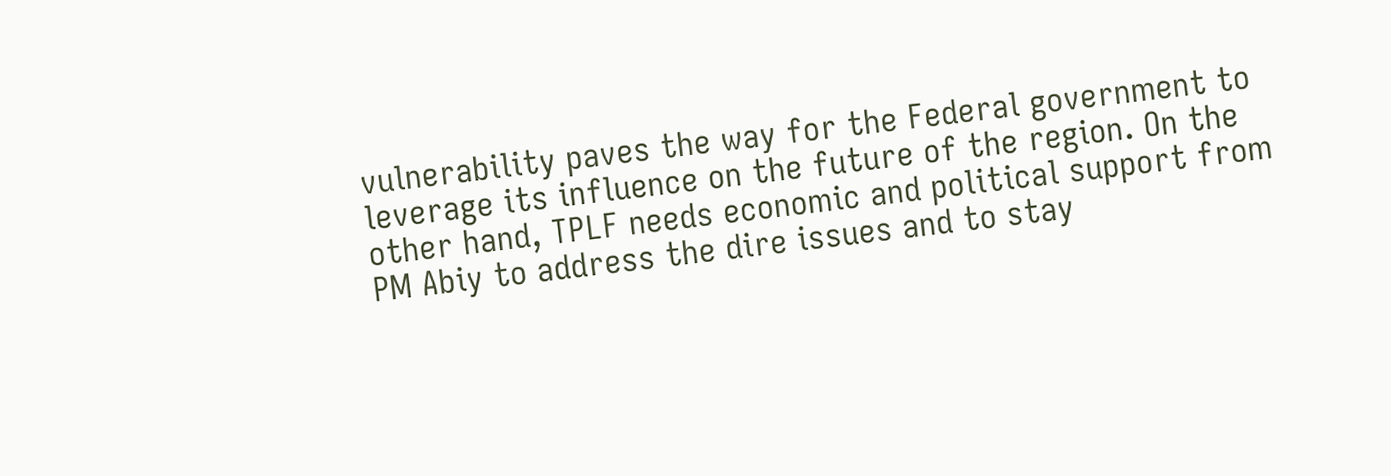vulnerability paves the way for the Federal government to leverage its influence on the future of the region. On the other hand, TPLF needs economic and political support from PM Abiy to address the dire issues and to stay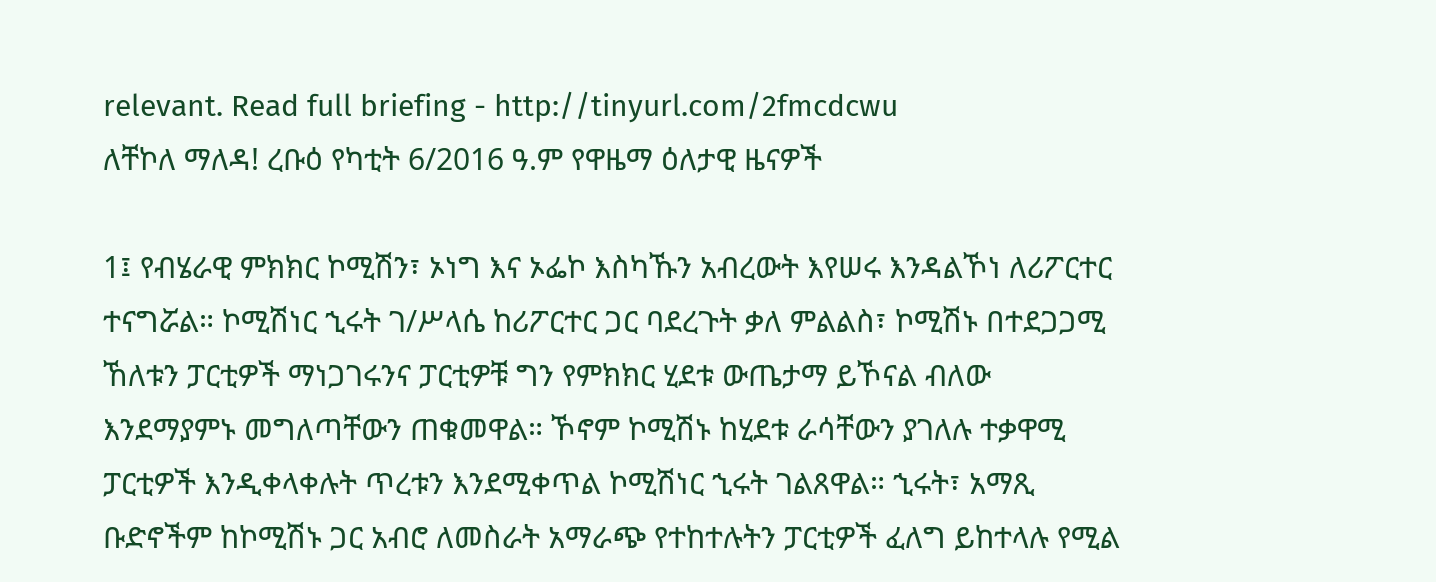relevant. Read full briefing - http://tinyurl.com/2fmcdcwu
ለቸኮለ ማለዳ! ረቡዕ የካቲት 6/2016 ዓ.ም የዋዜማ ዕለታዊ ዜናዎች

1፤ የብሄራዊ ምክክር ኮሚሽን፣ ኦነግ እና ኦፌኮ እስካኹን አብረውት እየሠሩ እንዳልኾነ ለሪፖርተር ተናግሯል። ኮሚሽነር ኂሩት ገ/ሥላሴ ከሪፖርተር ጋር ባደረጉት ቃለ ምልልስ፣ ኮሚሽኑ በተደጋጋሚ ኸለቱን ፓርቲዎች ማነጋገሩንና ፓርቲዎቹ ግን የምክክር ሂደቱ ውጤታማ ይኾናል ብለው እንደማያምኑ መግለጣቸውን ጠቁመዋል። ኾኖም ኮሚሽኑ ከሂደቱ ራሳቸውን ያገለሉ ተቃዋሚ ፓርቲዎች እንዲቀላቀሉት ጥረቱን እንደሚቀጥል ኮሚሽነር ኂሩት ገልጸዋል። ኂሩት፣ አማጺ ቡድኖችም ከኮሚሽኑ ጋር አብሮ ለመስራት አማራጭ የተከተሉትን ፓርቲዎች ፈለግ ይከተላሉ የሚል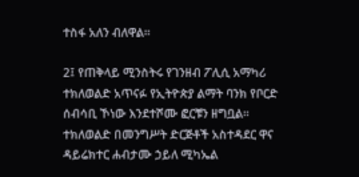ተስፋ አለን ብለዋል።

2፤ የጠቅላይ ሚንስትሩ የገንዘብ ፖሊሲ አማካሪ ተክለወልድ አጥናፉ የኢትዮጵያ ልማት ባንክ የቦርድ ሰብሳቢ ኾነው እንደተሾሙ ፎርቹን ዘግቧል። ተክለወልድ በመንግሥት ድርጅቶች አስተዳደር ዋና ዳይሬክተር ሐብታሙ ኃይለ ሚካኤል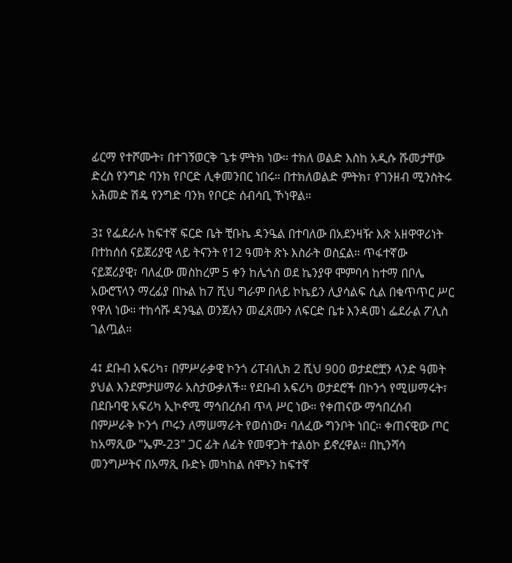ፊርማ የተሾሙት፣ በተገኝወርቅ ጌቱ ምትክ ነው። ተክለ ወልድ እስከ አዲሱ ሹመታቸው ድረስ የንግድ ባንክ የቦርድ ሊቀመንበር ነበሩ። በተክለወልድ ምትክ፣ የገንዘብ ሚንስትሩ አሕመድ ሽዴ የንግድ ባንክ የቦርድ ሰብሳቢ ኾነዋል።

3፤ የፌደራሉ ከፍተኛ ፍርድ ቤት ቺቡኬ ዳንዔል በተባለው በአደንዛዥ እጽ አዘዋዋሪነት በተከሰሰ ናይጀሪያዊ ላይ ትናንት የ12 ዓመት ጽኑ እስራት ወስኗል። ጥፋተኛው ናይጀሪያዊ፣ ባለፈው መስከረም 5 ቀን ከሌጎስ ወደ ኬንያዋ ሞምባሳ ከተማ በቦሌ አውሮፕላን ማረፊያ በኩል ከ7 ሺህ ግራም በላይ ኮኬይን ሊያሳልፍ ሲል በቁጥጥር ሥር የዋለ ነው። ተከሳሹ ዳንዔል ወንጀሉን መፈጸሙን ለፍርድ ቤቱ እንዳመነ ፌደራል ፖሊስ ገልጧል።

4፤ ደቡብ አፍሪካ፣ በምሥራቃዊ ኮንጎ ሪፐብሊክ 2 ሺህ 900 ወታደሮቿን ላንድ ዓመት ያህል እንደምታሠማራ አስታውቃለች። የደቡብ አፍሪካ ወታደሮች በኮንጎ የሚሠማሩት፣ በደቡባዊ አፍሪካ ኢኮኖሚ ማኅበረሰብ ጥላ ሥር ነው። የቀጠናው ማኅበረሰብ በምሥራቅ ኮንጎ ጦሩን ለማሠማራት የወሰነው፣ ባለፈው ግንቦት ነበር። ቀጠናዊው ጦር ከአማጺው "ኤም-23" ጋር ፊት ለፊት የመዋጋት ተልዕኮ ይኖረዋል። በኪንሻሳ መንግሥትና በአማጺ ቡድኑ መካከል ሰሞኑን ከፍተኛ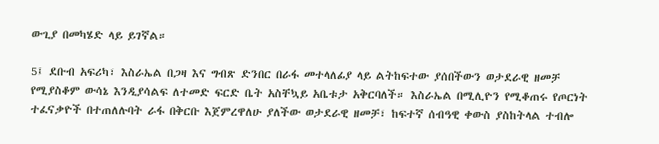ውጊያ በመካሄድ ላይ ይገኛል።

5፤ ደቡብ አፍሪካ፣ እስራኤል በጋዛ እና ግብጽ ድንበር በራፋ መተላለፊያ ላይ ልትከፍተው ያሰበችውን ወታደራዊ ዘመቻ የሚያስቆም ውሳኔ እንዲያሳልፍ ለተመድ ፍርድ ቤት አስቸኳይ አቤቱታ አቅርባለች። እስራኤል በሚሊዮን የሚቆጠሩ የጦርነት ተፈናቃዮች በተጠለሉባት ራፋ በቅርቡ እጀምረዋለሁ ያለችው ወታደራዊ ዘመቻ፣ ከፍተኛ ሰብዓዊ ቀውስ ያስከትላል ተብሎ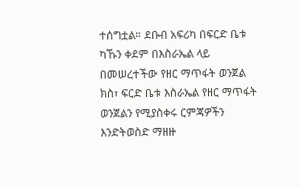ተሰግቷል። ደቡብ አፍሪካ በፍርድ ቤቱ ካኹን ቀደም በእስራኤል ላይ በመሠረተችው የዘር ማጥፋት ወንጀል ክስ፣ ፍርድ ቤቱ እስራኤል የዘር ማጥፋት ወንጀልን የሚያስቀሩ ርምጃዎችን እንድትወስድ ማዘዙ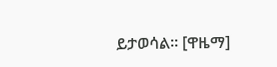ይታወሳል። [ዋዜማ]